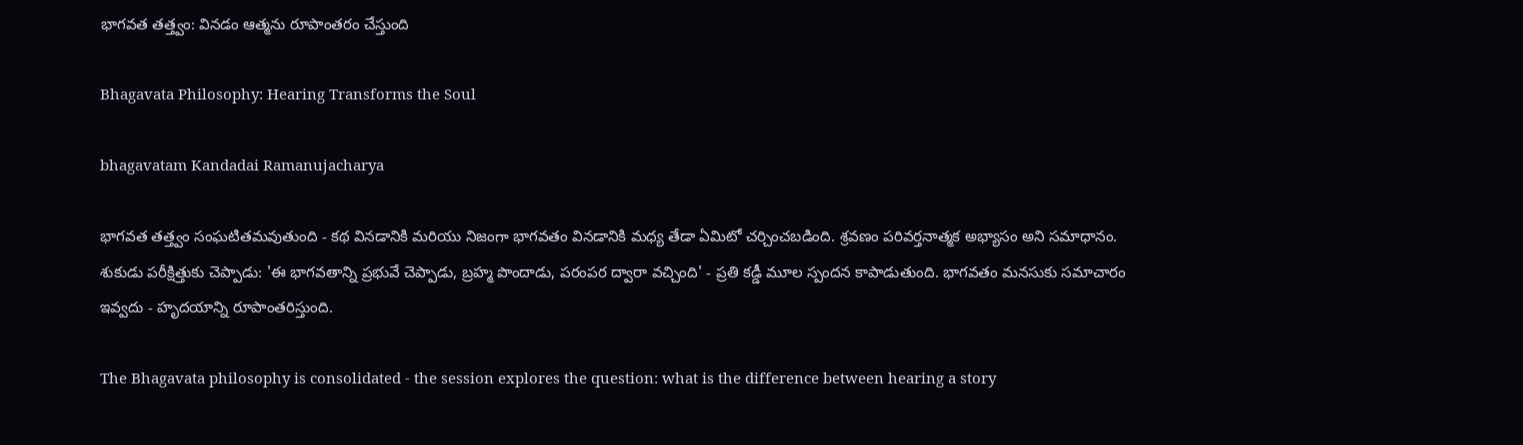భాగవత తత్త్వం: వినడం ఆత్మను రూపాంతరం చేస్తుంది

Bhagavata Philosophy: Hearing Transforms the Soul

bhagavatam Kandadai Ramanujacharya

భాగవత తత్త్వం సంఘటితమవుతుంది - కథ వినడానికి మరియు నిజంగా భాగవతం వినడానికి మధ్య తేడా ఏమిటో చర్చించబడింది. శ్రవణం పరివర్తనాత్మక అభ్యాసం అని సమాధానం. శుకుడు పరీక్షిత్తుకు చెప్పాడు: 'ఈ భాగవతాన్ని ప్రభువే చెప్పాడు, బ్రహ్మ పొందాడు, పరంపర ద్వారా వచ్చింది' - ప్రతి కడ్డీ మూల స్పందన కాపాడుతుంది. భాగవతం మనసుకు సమాచారం ఇవ్వదు - హృదయాన్ని రూపాంతరిస్తుంది.

The Bhagavata philosophy is consolidated - the session explores the question: what is the difference between hearing a story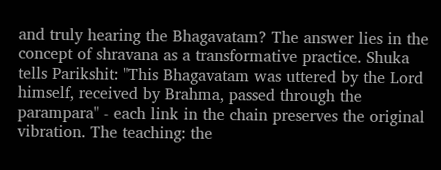and truly hearing the Bhagavatam? The answer lies in the concept of shravana as a transformative practice. Shuka tells Parikshit: "This Bhagavatam was uttered by the Lord himself, received by Brahma, passed through the parampara" - each link in the chain preserves the original vibration. The teaching: the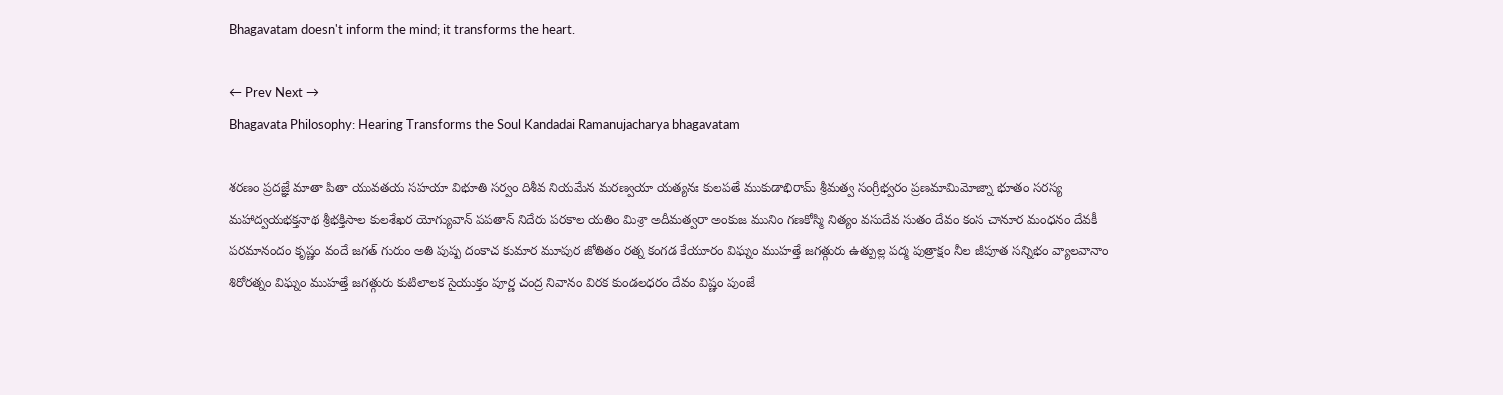Bhagavatam doesn't inform the mind; it transforms the heart.

← Prev Next →
Bhagavata Philosophy: Hearing Transforms the Soul Kandadai Ramanujacharya bhagavatam

శరణం ప్రదజ్ఞే మాతా పితా యువతయ సహయా విభూతి సర్వం దిశీవ నియమేన మరణ్వయా యత్యనః కులపతే ముకుడాభిరామ్ శ్రీమత్వ సంగ్రీభ్వరం ప్రణమామిమోజ్నా భూతం సరస్య మహాద్వయభక్తనాథ శ్రీభక్తిసాల కులశేఖర యోగ్యువాన్ పపతాన్ నిదేరు పరకాల యతిం మిశ్రా అదీమత్వరా అంకుజ మునిం గణకోస్మి నిత్యం వసుదేవ సుతం దేవం కంస చానూర మంధనం దేవకీ పరమానందం కృష్ణం వందే జగత్ గురుం అతి పుష్ప దంకాచ కుమార మూపుర జోతితం రత్న కంగడ కేయూరం విఘ్నం ముహత్తే జగత్గురు ఉత్పుల్ల పద్మ పుత్రాక్షం నీల జీపూత సన్నిభం వ్యాలవానాం శిరోరత్నం విఘ్నం ముహత్తే జగత్గురు కుటిలాలక సైయుక్తం పూర్ణ చంద్ర నివానం విరక కుండలధరం దేవం విష్ణం పుంజే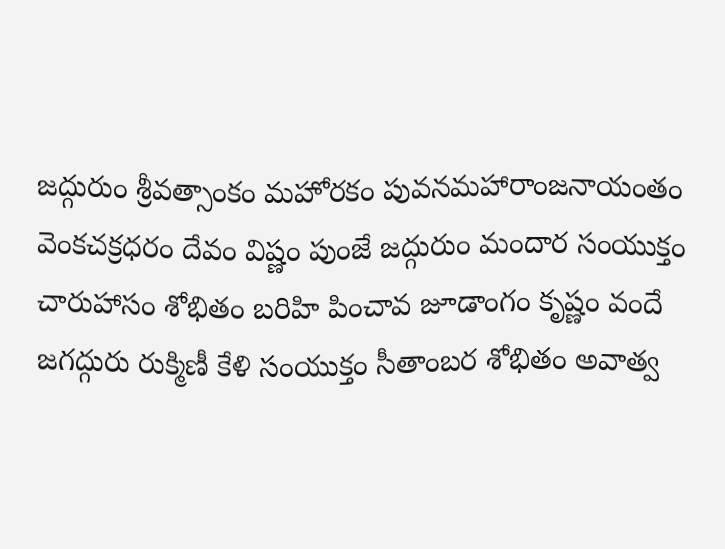జద్గురుం శ్రీవత్సాంకం మహోరకం పువనమహారాంజనాయంతం వెంకచక్రధరం దేవం విష్ణం పుంజే జద్గురుం మందార సంయుక్తం చారుహాసం శోభితం బరిహి పించావ జూడాంగం కృష్ణం వందే జగద్గురు రుక్మిణీ కేళి సంయుక్తం సీతాంబర శోభితం అవాత్వ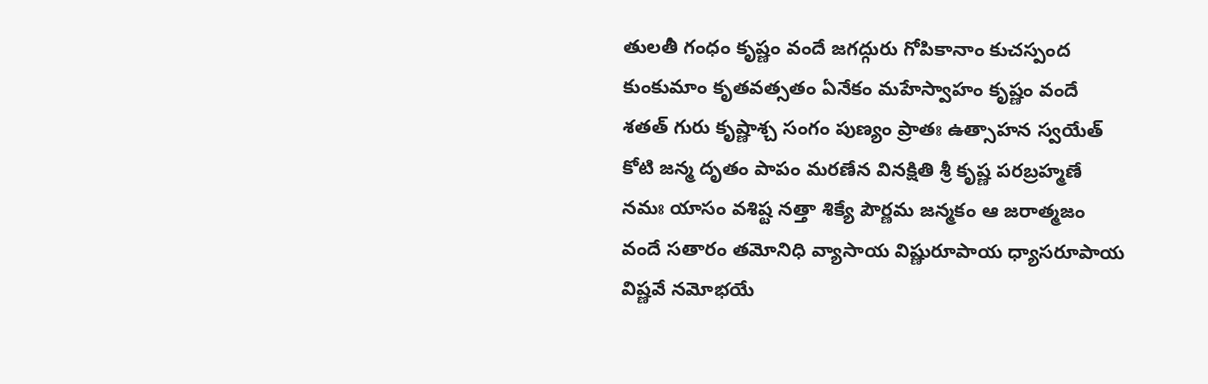తులతీ గంధం కృష్ణం వందే జగద్గురు గోపికానాం కుచస్పంద కుంకుమాం కృతవత్సతం ఏనేకం మహేస్వాహం కృష్ణం వందే శతత్ గురు కృష్ణాశ్చ సంగం పుణ్యం ప్రాతః ఉత్సాహన స్వయేత్ కోటి జన్మ దృతం పాపం మరణేన వినక్షితి శ్రీ కృష్ణ పరబ్రహ్మణే నమః యాసం వశిష్ట నత్తా శిక్యే పౌర్ణమ జన్మకం ఆ జరాత్మజం వందే సతారం తమోనిధి వ్యాసాయ విష్ణురూపాయ ధ్యాసరూపాయ విష్ణవే నమోభయే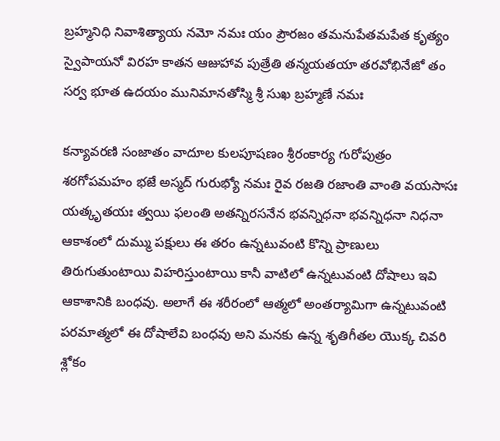బ్రహ్మనిధి నివాశిత్యాయ నమో నమః యం ప్రౌరజం తమనుపేతమపేత కృత్యం స్వైపాయనో విరహ కాతన ఆజుహావ పుత్రేతి తన్మయతయా తరవోభినేజో తం సర్వ భూత ఉదయం మునిమానతోస్మి శ్రీ సుఖ బ్రహ్మణే నమః

కన్యావరణి సంజాతం వాదూల కులపూషణం శ్రీరంకార్య గురోపుత్రం శఠగోపమహం భజే అస్మద్ గురుభ్యో నమః రైవ రజతి రజాంతి వాంతి వయసాసః యత్కృతయః త్వయి ఫలంతి అతన్నిరసనేన భవన్నిధనా భవన్నిధనా నిధనా ఆకాశంలో దుమ్ము పక్షులు ఈ తరం ఉన్నటువంటి కొన్ని ప్రాణులు తిరుగుతుంటాయి విహరిస్తుంటాయి కానీ వాటిలో ఉన్నటువంటి దోషాలు ఇవి ఆకాశానికి బంధవు. అలాగే ఈ శరీరంలో ఆత్మలో అంతర్యామిగా ఉన్నటువంటి పరమాత్మలో ఈ దోషాలేవి బంధవు అని మనకు ఉన్న శృతిగీతల యొక్క చివరి శ్లోకం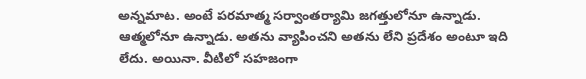అన్నమాట. అంటే పరమాత్మ సర్వాంతర్యామి జగత్తులోనూ ఉన్నాడు. ఆత్మలోనూ ఉన్నాడు. అతను వ్యాపించని అతను లేని ప్రదేశం అంటూ ఇది లేదు. అయినా. వీటిలో సహజంగా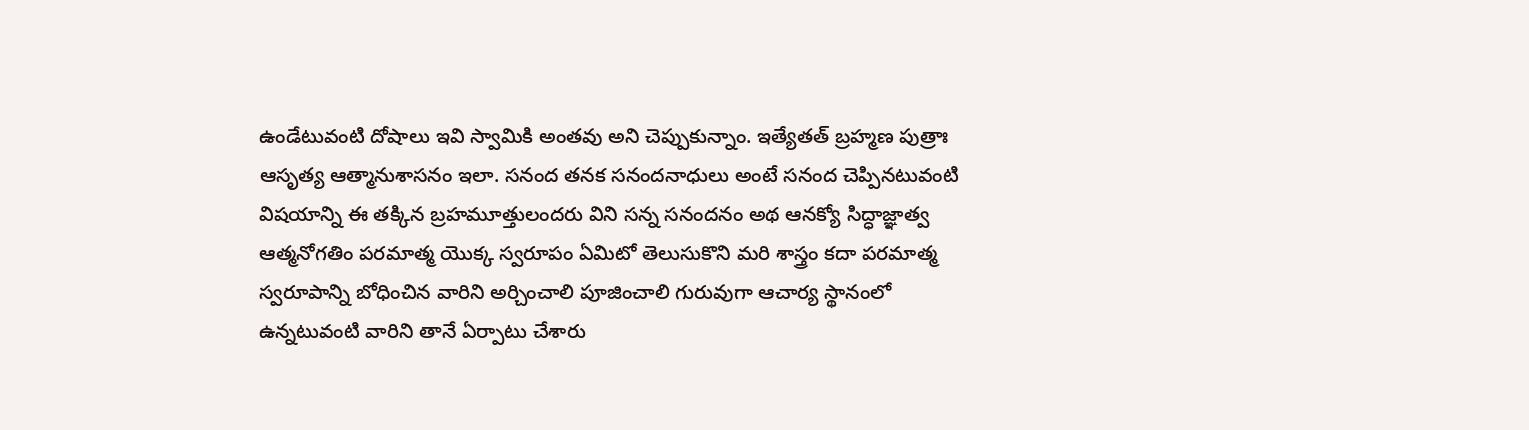ఉండేటువంటి దోషాలు ఇవి స్వామికి అంతవు అని చెప్పుకున్నాం. ఇత్యేతత్ బ్రహ్మణ పుత్రాః ఆసృత్య ఆత్మానుశాసనం ఇలా. సనంద తనక సనందనాధులు అంటే సనంద చెప్పినటువంటి విషయాన్ని ఈ తక్కిన బ్రహమూత్తులందరు విని సన్న సనందనం అథ ఆనక్యో సిద్ధాజ్ఞాత్వ ఆత్మనోగతిం పరమాత్మ యొక్క స్వరూపం ఏమిటో తెలుసుకొని మరి శాస్త్రం కదా పరమాత్మ స్వరూపాన్ని బోధించిన వారిని అర్చించాలి పూజించాలి గురువుగా ఆచార్య స్థానంలో ఉన్నటువంటి వారిని తానే ఏర్పాటు చేశారు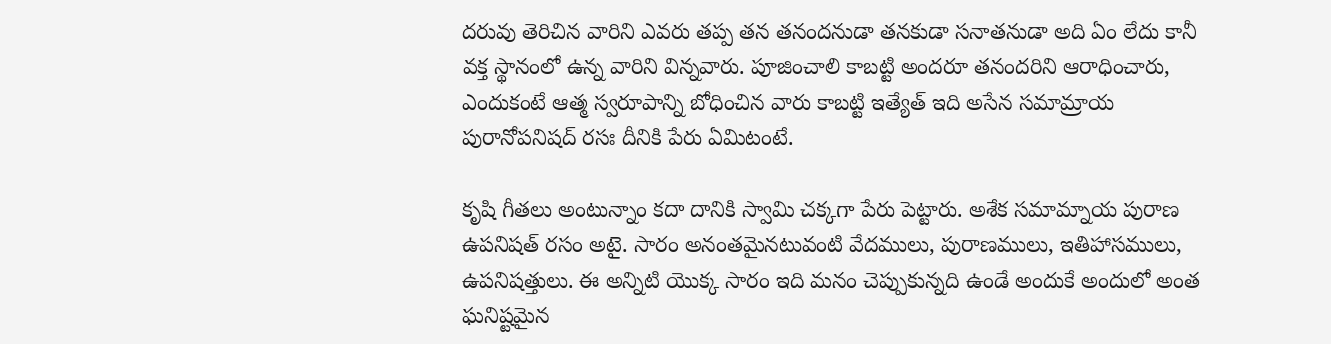దరువు తెరిచిన వారిని ఎవరు తప్ప తన తనందనుడా తనకుడా సనాతనుడా అది ఏం లేదు కానీ వక్త స్థానంలో ఉన్న వారిని విన్నవారు. పూజించాలి కాబట్టి అందరూ తనందరిని ఆరాధించారు, ఎందుకంటే ఆత్మ స్వరూపాన్ని బోధించిన వారు కాబట్టి ఇత్యేత్ ఇది అసేన సమామ్రాయ పురానోపనిషద్ రసః దీనికి పేరు ఏమిటంటే.

కృషి గీతలు అంటున్నాం కదా దానికి స్వామి చక్కగా పేరు పెట్టారు. అశేక సమామ్నాయ పురాణ ఉపనిషత్ రసం అటై. సారం అనంతమైనటువంటి వేదములు, పురాణములు, ఇతిహాసములు, ఉపనిషత్తులు. ఈ అన్నిటి యొక్క సారం ఇది మనం చెప్పుకున్నది ఉండే అందుకే అందులో అంత ఘనిష్టమైన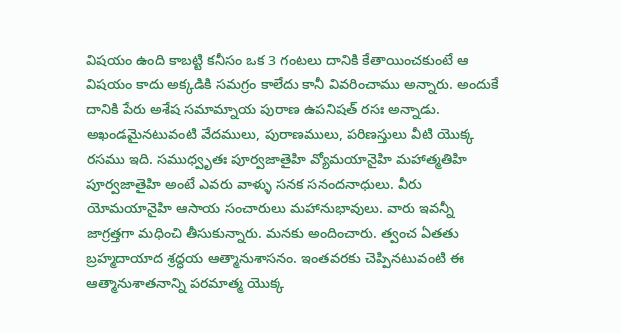విషయం ఉంది కాబట్టి కనీసం ఒక 3 గంటలు దానికి కేతాయించకుంటే ఆ విషయం కాదు అక్కడికి సమగ్రం కాలేదు కానీ వివరించాము అన్నారు. అందుకే దానికి పేరు అశేష సమామ్నాయ పురాణ ఉపనిషత్ రసః అన్నాడు. అఖండమైనటువంటి వేదములు, పురాణములు, పరిణస్తులు వీటి యొక్క రసము ఇది. సముధ్వృతః పూర్వజాతైహి వ్యోమయానైహి మహాత్మతిహి పూర్వజాతైహి అంటే ఎవరు వాళ్ళు సనక సనందనాధులు. వీరు యోమయానైహి ఆసాయ సంచారులు మహానుభావులు. వారు ఇవన్నీ జాగ్రత్తగా మధించి తీసుకున్నారు. మనకు అందించారు. త్వంచ ఏతతు బ్రహ్మదాయాద శ్రద్ధయ ఆత్మానుశాసనం. ఇంతవరకు చెప్పినటువంటి ఈ ఆత్మానుశాతనాన్ని పరమాత్మ యొక్క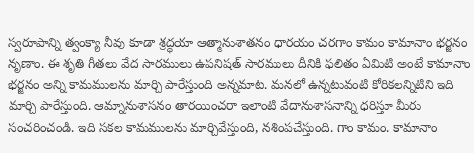స్వరూపాన్ని త్వంక్యా నీవు కూడా శ్రద్ధయా ఆత్మానుశాతనం ధారయం చరగాం కామం కామానాం భర్జనం నృణాం. ఈ శృతి గీతలు వేద సారములు ఉపనిషత్ సారములు దీనికి ఫలితం ఏమిటి అంటే కామానాం భర్జనం అన్ని కామములను మార్చి పారేస్తుంది అన్నమాట. మనలో ఉన్నటువంటి కోరికలన్నిటిని ఇది మార్చి పారేస్తుంది. ఆమ్నానుశాసనం తారయించరా ఇలాంటి వేదానుశాసనాన్ని ధరిస్తూ మీరు సంచరించండి. ఇది సకల కామములను మార్చివేస్తుంది, నశింపచేస్తుంది. గాం కామం. కామానాం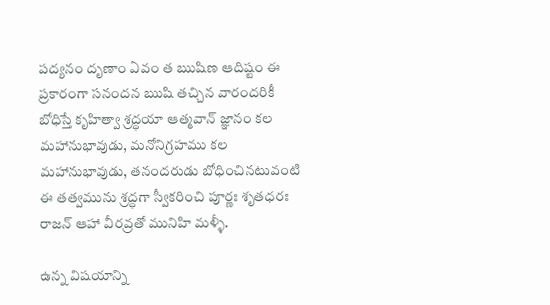పద్యనం దృణాం ఏవం త ఋషిణ ఆదిష్టం ఈ ప్రకారంగా సనందన ఋషి తచ్చిన వారందరికీ బోధిస్తే కృహిత్వా శ్రద్ధయా ఆత్మవాన్ జ్ఞానం కల మహానుభావుడు, మనోనిగ్రహము కల మహానుభావుడు, తనందరుడు బోధించినటువంటి ఈ తత్వమును శ్రద్ధగా స్వీకరించి పూర్ణః శృతధరః రాజన్ ఆహా వీరవ్రతో మునిహి మళ్ళీ.

ఉన్న విషయాన్ని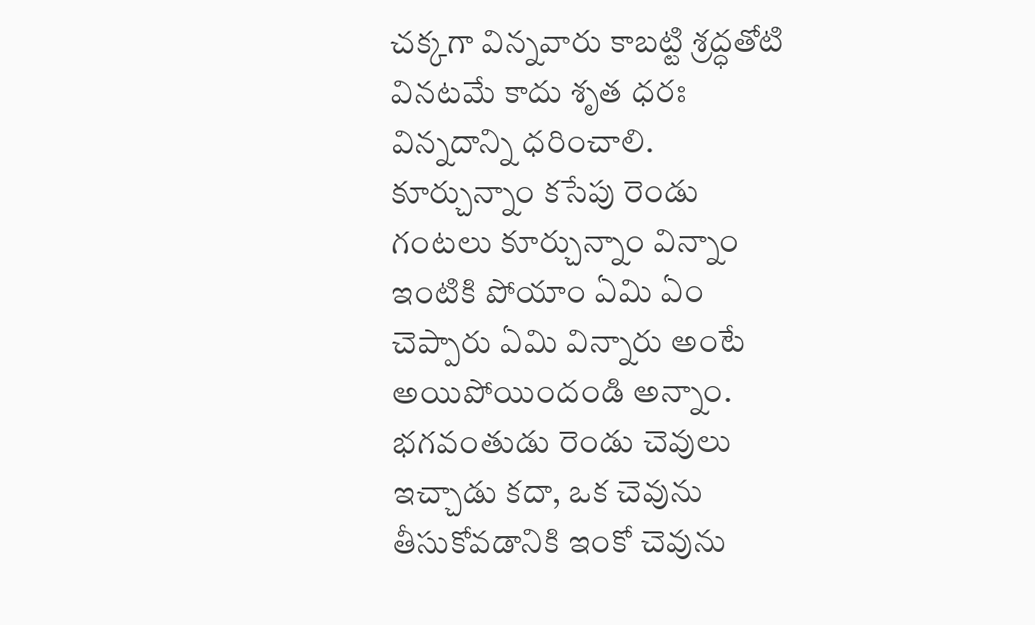చక్కగా విన్నవారు కాబట్టి శ్రద్ధతోటి వినటమే కాదు శృత ధరః విన్నదాన్ని ధరించాలి. కూర్చున్నాం కసేపు రెండు గంటలు కూర్చున్నాం విన్నాం ఇంటికి పోయాం ఏమి ఏం చెప్పారు ఏమి విన్నారు అంటే అయిపోయిందండి అన్నాం. భగవంతుడు రెండు చెవులు ఇచ్చాడు కదా, ఒక చెవును తీసుకోవడానికి ఇంకో చెవును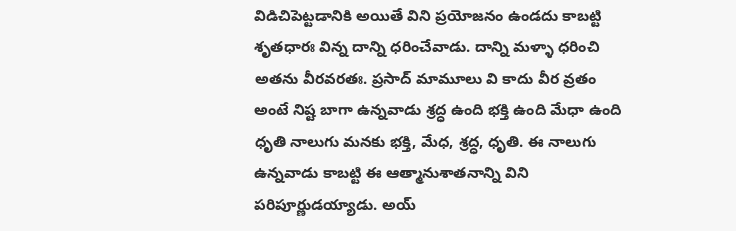విడిచిపెట్టడానికి అయితే విని ప్రయోజనం ఉండదు కాబట్టి శృతధారః విన్న దాన్ని ధరించేవాడు. దాన్ని మళ్ళా ధరించి అతను వీరవరతః. ప్రసాద్ మామూలు వి కాదు వీర వ్రతం అంటే నిష్ట బాగా ఉన్నవాడు శ్రద్ధ ఉంది భక్తి ఉంది మేధా ఉంది ధృతి నాలుగు మనకు భక్తి, మేధ, శ్రద్ధ, ధృతి. ఈ నాలుగు ఉన్నవాడు కాబట్టి ఈ ఆత్మానుశాతనాన్ని విని పరిపూర్ణుడయ్యాడు. అయ్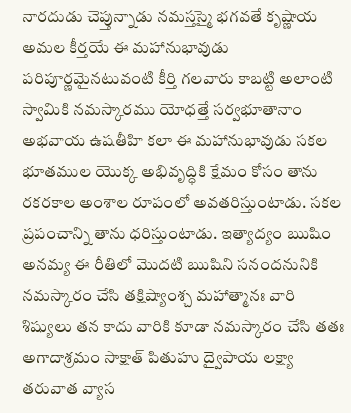నారదుడు చెప్తున్నాడు నమస్తస్మై భగవతే కృష్ణాయ అమల కీర్తయే ఈ మహానుభావుడు పరిపూర్ణమైనటువంటి కీర్తి గలవారు కాబట్టి అలాంటి స్వామికి నమస్కారము యోధత్తే సర్వభూతానాం అభవాయ ఉషతీహి కలా ఈ మహానుభావుడు సకల భూతముల యొక్క అభివృద్ధికి క్షేమం కోసం తాను రకరకాల అంశాల రూపంలో అవతరిస్తుంటాడు. సకల ప్రపంచాన్ని తాను ధరిస్తుంటాడు. ఇత్యాద్యం ఋషిం అనమ్య ఈ రీతిలో మొదటి ఋషిని సనందనునికి నమస్కారం చేసి తక్షిష్యాంశ్చ మహాత్మానః వారి శిష్యులు తన కాదు వారికి కూడా నమస్కారం చేసి తతః అగాదాశ్రమం సాక్షాత్ పితుహు ద్వైపాయ లక్ష్యా తరువాత వ్యాస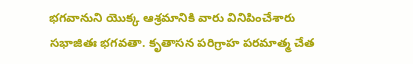భగవానుని యొక్క ఆశ్రమానికి వారు వినిపించేశారు సభాజితః భగవతా. కృతాసన పరిగ్రాహ పరమాత్మ చేత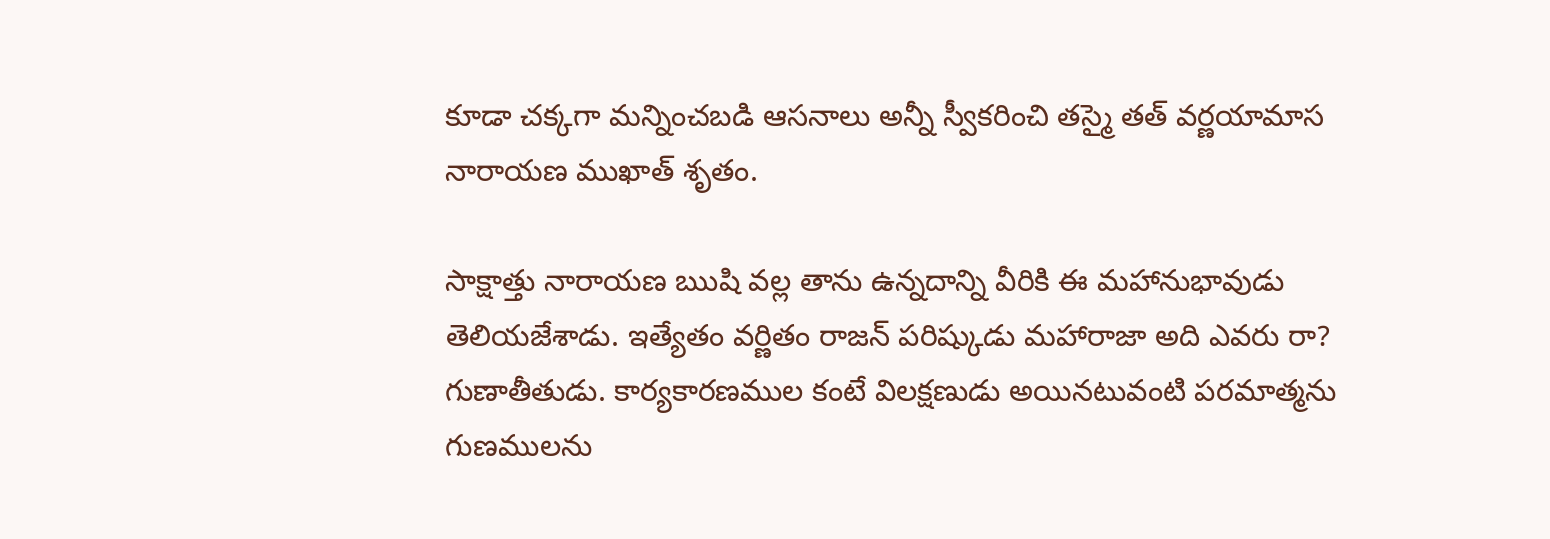కూడా చక్కగా మన్నించబడి ఆసనాలు అన్నీ స్వీకరించి తస్మై తత్ వర్ణయామాస నారాయణ ముఖాత్ శృతం.

సాక్షాత్తు నారాయణ ఋషి వల్ల తాను ఉన్నదాన్ని వీరికి ఈ మహానుభావుడు తెలియజేశాడు. ఇత్యేతం వర్ణితం రాజన్ పరిష్కుడు మహారాజా అది ఎవరు రా? గుణాతీతుడు. కార్యకారణముల కంటే విలక్షణుడు అయినటువంటి పరమాత్మను గుణములను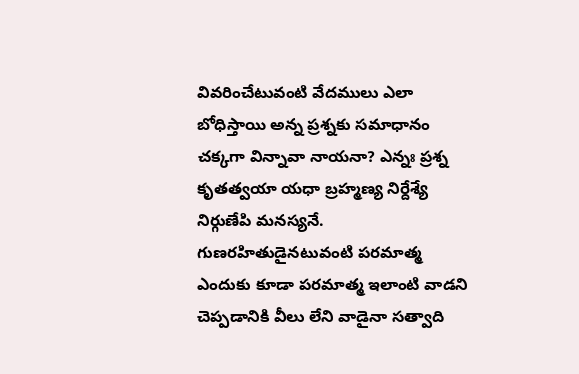వివరించేటువంటి వేదములు ఎలా బోధిస్తాయి అన్న ప్రశ్నకు సమాధానం చక్కగా విన్నావా నాయనా? ఎన్నః ప్రశ్న కృతత్వయా యధా బ్రహ్మణ్య నిర్దేశ్యే నిర్గుణేపి మనస్యనే. గుణరహితుడైనటువంటి పరమాత్మ ఎందుకు కూడా పరమాత్మ ఇలాంటి వాడని చెప్పడానికి వీలు లేని వాడైనా సత్వాది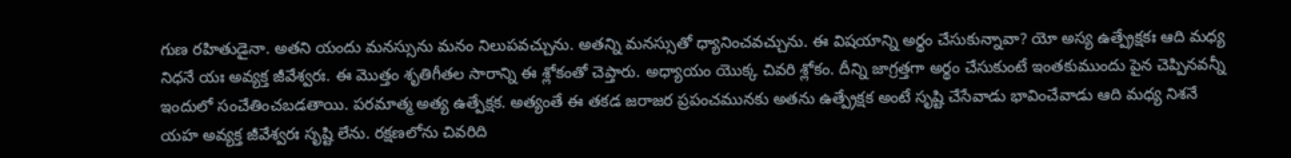గుణ రహితుడైనా. అతని యందు మనస్సును మనం నిలుపవచ్చును. అతన్ని మనస్సుతో ధ్యానించవచ్చును. ఈ విషయాన్ని అర్థం చేసుకున్నావా? యో అస్య ఉత్ప్రేక్షకః ఆది మధ్య నిధనే యః అవ్యక్త జీవేశ్వరః. ఈ మొత్తం శృతిగీతల సారాన్ని ఈ శ్లోకంతో చెప్తారు. అధ్యాయం యొక్క చివరి శ్లోకం. దీన్ని జాగ్రత్తగా అర్థం చేసుకుంటే ఇంతకుముందు పైన చెప్పినవన్నీ ఇందులో సంచేతించబడతాయి. పరమాత్మ అత్య ఉత్పేక్షక. అత్యంతే ఈ తకడ జరాజర ప్రపంచమునకు అతను ఉత్ప్రేక్షక అంటే సృష్టి చేసేవాడు భావించేవాడు ఆది మధ్య నిశనే యహ అవ్యక్త జీవేశ్వరః సృష్టి లేను. రక్షణలోను చివరిది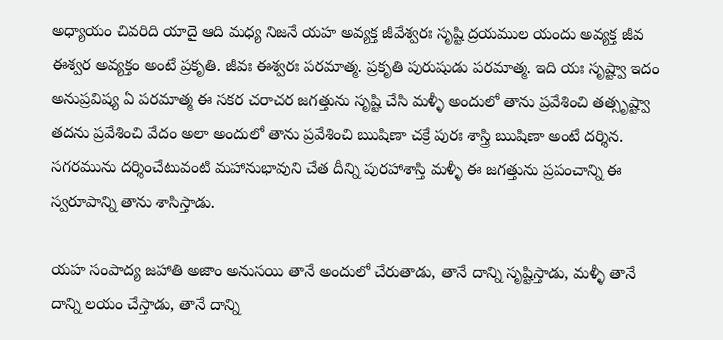అధ్యాయం చివరిది యాదై ఆది మధ్య నిజనే యహ అవ్యక్త జీవేశ్వరః సృష్టి ద్రయముల యందు అవ్యక్త జీవ ఈశ్వర అవ్యక్తం అంటే ప్రకృతి. జీవః ఈశ్వరః పరమాత్మ. ప్రకృతి పురుషుడు పరమాత్మ. ఇది యః సృష్ట్వా ఇదం అనుప్రవిష్య ఏ పరమాత్మ ఈ సకర చరాచర జగత్తును సృష్టి చేసి మళ్ళీ అందులో తాను ప్రవేశించి తత్సృష్ట్వా తదను ప్రవేశించి వేదం అలా అందులో తాను ప్రవేశించి ఋషిణా చక్రే పురః శాస్త్రి ఋషిణా అంటే దర్శిన. సగరమును దర్శించేటువంటి మహానుభావుని చేత దీన్ని పురహాశాస్తి మళ్ళీ ఈ జగత్తును ప్రపంచాన్ని ఈ స్వరూపాన్ని తాను శాసిస్తాడు.

యహ సంపాద్య జహాతి అజాం అనుసయి తానే అందులో చేరుతాడు, తానే దాన్ని సృష్టిస్తాడు, మళ్ళీ తానే దాన్ని లయం చేస్తాడు, తానే దాన్ని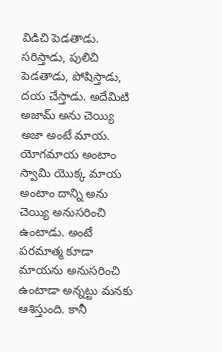విడిచి పెడతాడు. సరిస్తాడు, పులిచి పెడతాడు, పోషిస్తాడు, దయ చేస్తాడు. అదేమిటి అజామ్ అను చెయ్యి అజా అంటే మాయ. యోగమాయ అంటాం స్వామి యొక్క మాయ అంటాం దాన్ని అను చెయ్యి అనుసరించి ఉంటాడు. అంటే పరమాత్మ కూడా మాయను అనుసరించి ఉంటాడా అన్నట్టు మనకు ఆశిస్తుంది. కానీ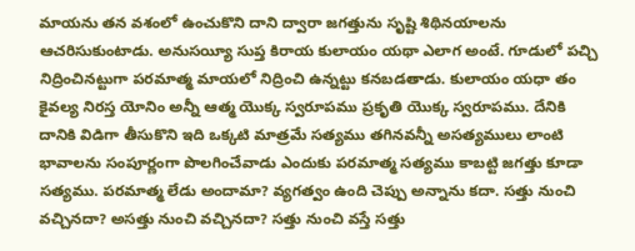మాయను తన వశంలో ఉంచుకొని దాని ద్వారా జగత్తును సృష్టి శిథినయాలను ఆచరిసుకుంటాడు. అనుసయ్యీ సుప్త కిరాయ కులాయం యథా ఎలాగ అంటే. గూడులో పచ్చి నిద్రించినట్టుగా పరమాత్మ మాయలో నిద్రించి ఉన్నట్టు కనబడతాడు. కులాయం యధా తం కైవల్య నిరస్త యోనిం అన్నీ ఆత్మ యొక్క స్వరూపము ప్రకృతి యొక్క స్వరూపము. దేనికి దానికి విడిగా తీసుకొని ఇది ఒక్కటి మాత్రమే సత్యము తగినవన్నీ అసత్యములు లాంటి భావాలను సంపూర్ణంగా పొలగించేవాడు ఎందుకు పరమాత్మ సత్యము కాబట్టి జగత్తు కూడా సత్యము. పరమాత్మ లేడు అందామా? వ్యగత్వం ఉంది చెప్పు అన్నాను కదా. సత్తు నుంచి వచ్చినదా? అసత్తు నుంచి వచ్చినదా? సత్తు నుంచి వస్తే సత్తు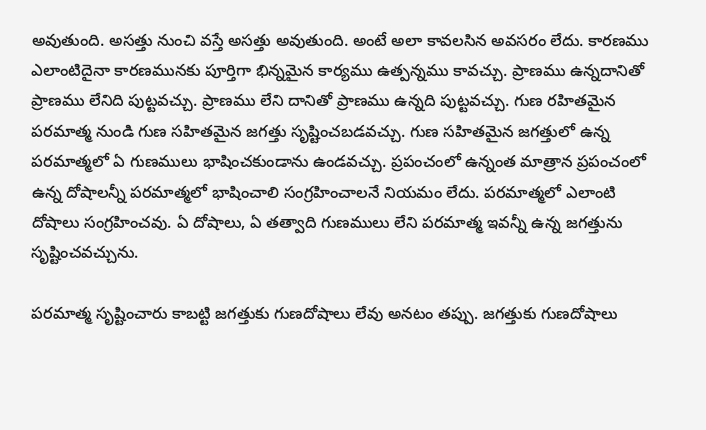అవుతుంది. అసత్తు నుంచి వస్తే అసత్తు అవుతుంది. అంటే అలా కావలసిన అవసరం లేదు. కారణము ఎలాంటిదైనా కారణమునకు పూర్తిగా భిన్నమైన కార్యము ఉత్పన్నము కావచ్చు. ప్రాణము ఉన్నదానితో ప్రాణము లేనిది పుట్టవచ్చు. ప్రాణము లేని దానితో ప్రాణము ఉన్నది పుట్టవచ్చు. గుణ రహితమైన పరమాత్మ నుండి గుణ సహితమైన జగత్తు సృష్టించబడవచ్చు. గుణ సహితమైన జగత్తులో ఉన్న పరమాత్మలో ఏ గుణములు భాషించకుండాను ఉండవచ్చు. ప్రపంచంలో ఉన్నంత మాత్రాన ప్రపంచంలో ఉన్న దోషాలన్నీ పరమాత్మలో భాషించాలి సంగ్రహించాలనే నియమం లేదు. పరమాత్మలో ఎలాంటి దోషాలు సంగ్రహించవు. ఏ దోషాలు, ఏ తత్వాది గుణములు లేని పరమాత్మ ఇవన్నీ ఉన్న జగత్తును సృష్టించవచ్చును.

పరమాత్మ సృష్టించారు కాబట్టి జగత్తుకు గుణదోషాలు లేవు అనటం తప్పు. జగత్తుకు గుణదోషాలు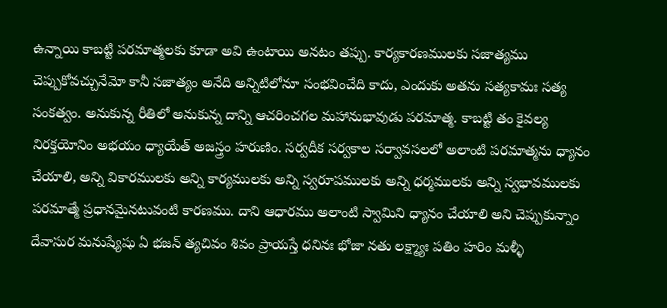ఉన్నాయి కాబట్టి పరమాత్మలకు కూడా అవి ఉంటాయి అనటం తప్పు. కార్యకారణములకు సజాత్యము చెప్పుకోవచ్చునేమో కానీ సజాత్యం అనేది అన్నిటిలోనూ సంభవించేది కాదు, ఎందుకు అతను సత్యకామః సత్య సంకత్వం. అనుకున్న రీతిలో అనుకున్న దాన్ని ఆచరించగల మహానుభావుడు పరమాత్మ. కాబట్టి తం కైవల్య నిరక్తయోనిం అభయం ధ్యాయేత్ అజస్త్రం హరుణిం. సర్వదీక సర్వకాల సర్వావసలలో అలాంటి పరమాత్మను ధ్యానం చేయాలి, అన్ని వికారములకు అన్ని కార్యములకు అన్ని స్వరూపములకు అన్ని ధర్మములకు అన్ని స్వభావములకు పరమాత్మే ప్రధానమైనటువంటి కారణము. దాని ఆధారము అలాంటి స్వామిని ధ్యానం చేయాలి అని చెప్పుకున్నాం దేవాసుర మనుష్యేషు ఏ భజన్ త్యచివం శివం ప్రాయస్తే ధనినః భోజా నతు లక్ష్మ్యాః పతిం హరిం మళ్ళీ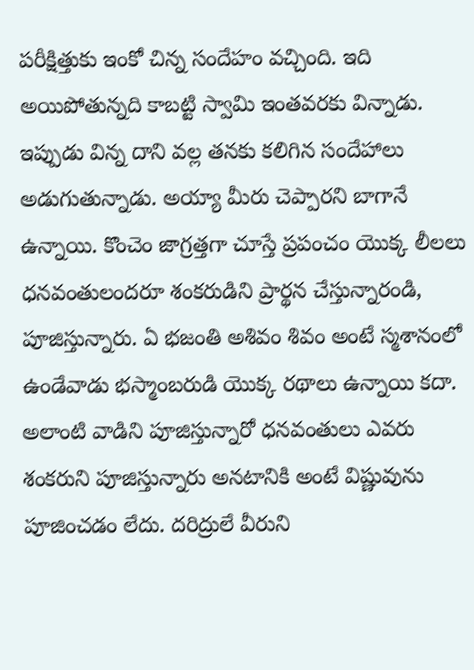పరీక్షిత్తుకు ఇంకో చిన్న సందేహం వచ్చింది. ఇది అయిపోతున్నది కాబట్టి స్వామి ఇంతవరకు విన్నాడు. ఇప్పుడు విన్న దాని వల్ల తనకు కలిగిన సందేహాలు అడుగుతున్నాడు. అయ్యా మీరు చెప్పారని బాగానే ఉన్నాయి. కొంచెం జాగ్రత్తగా చూస్తే ప్రపంచం యొక్క లీలలు ధనవంతులందరూ శంకరుడిని ప్రార్థన చేస్తున్నారండి, పూజిస్తున్నారు. ఏ భజంతి అశివం శివం అంటే స్మశానంలో ఉండేవాడు భస్మాంబరుడి యొక్క రథాలు ఉన్నాయి కదా. అలాంటి వాడిని పూజిస్తున్నారో ధనవంతులు ఎవరు శంకరుని పూజిస్తున్నారు అనటానికి అంటే విష్ణువును పూజించడం లేదు. దరిద్రులే వీరుని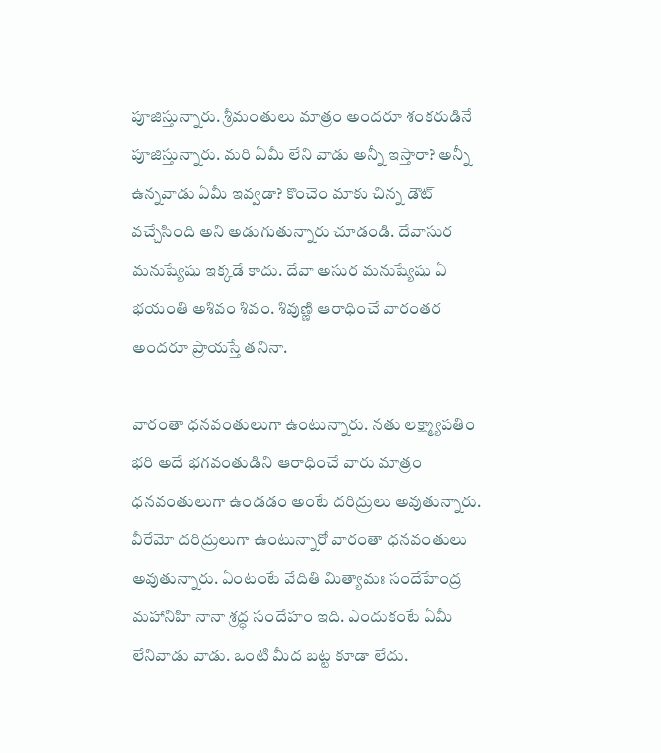పూజిస్తున్నారు. శ్రీమంతులు మాత్రం అందరూ శంకరుడినే పూజిస్తున్నారు. మరి ఏమీ లేని వాడు అన్నీ ఇస్తారా? అన్నీ ఉన్నవాడు ఏమీ ఇవ్వడా? కొంచెం మాకు చిన్న డౌట్ వచ్చేసింది అని అడుగుతున్నారు చూడండి. దేవాసుర మనుష్యేషు ఇక్కడే కాదు. దేవా అసుర మనుష్యేషు ఏ భయంతి అశివం శివం. శివుణ్ణి ఆరాధించే వారంతర అందరూ ప్రాయస్తే తనినా.

వారంతా ధనవంతులుగా ఉంటున్నారు. నతు లక్ష్మ్యాపతిం భరి అదే భగవంతుడిని ఆరాధించే వారు మాత్రం ధనవంతులుగా ఉండడం అంటే దరిద్రులు అవుతున్నారు. వీరేమో దరిద్రులుగా ఉంటున్నారో వారంతా ధనవంతులు అవుతున్నారు. ఏంటంటే వేదితి మిత్యామః సందేహేంద్ర మహానిహి నానా శ్రద్ధ సందేహం ఇది. ఎందుకంటే ఏమీ లేనివాడు వాడు. ఒంటి మీద బట్ట కూడా లేదు.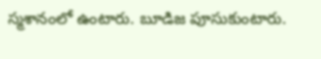స్మశానంలో ఉంటారు. బూడిజ పూసుకుంటారు.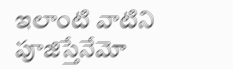ఇలాంటి వాటిని పూజిస్తేనేమో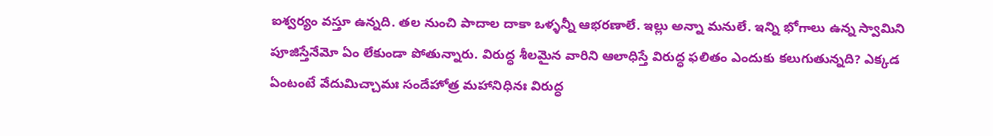ఐశ్వర్యం వస్తూ ఉన్నది. తల నుంచి పాదాల దాకా ఒళ్ళన్నీ ఆభరణాలే. ఇల్లు అన్నా మనులే. ఇన్ని భోగాలు ఉన్న స్వామిని పూజిస్తేనేమో ఏం లేకుండా పోతున్నారు. విరుద్ధ శీలమైన వారిని ఆలాధిస్తే విరుద్ధ ఫలితం ఎందుకు కలుగుతున్నది? ఎక్కడ ఏంటంటే వేదుమిచ్చామః సందేహోత్ర మహానిధినః విరుద్ధ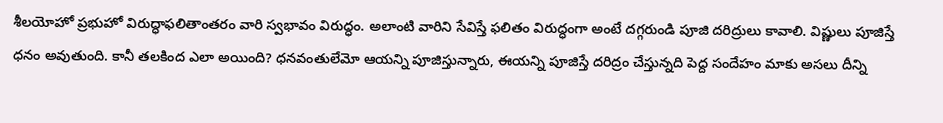శీలయోహో ప్రభుహో విరుద్ధాఫలితాంతరం వారి స్వభావం విరుద్ధం. అలాంటి వారిని సేవిస్తే ఫలితం విరుద్ధంగా అంటే దగ్గరుండి పూజి దరిద్రులు కావాలి. విష్ణులు పూజిస్తే ధనం అవుతుంది. కానీ తలకింద ఎలా అయింది? ధనవంతులేమో ఆయన్ని పూజిస్తున్నారు, ఈయన్ని పూజిస్తే దరిద్రం చేస్తున్నది పెద్ద సందేహం మాకు అసలు దీన్ని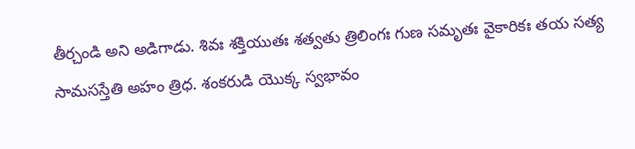తీర్చండి అని అడిగాడు. శివః శక్తియుతః శత్వతు త్రిలింగః గుణ సమృతః వైకారికః తయ సత్య సామసస్తేతి అహం త్రిధ. శంకరుడి యొక్క స్వభావం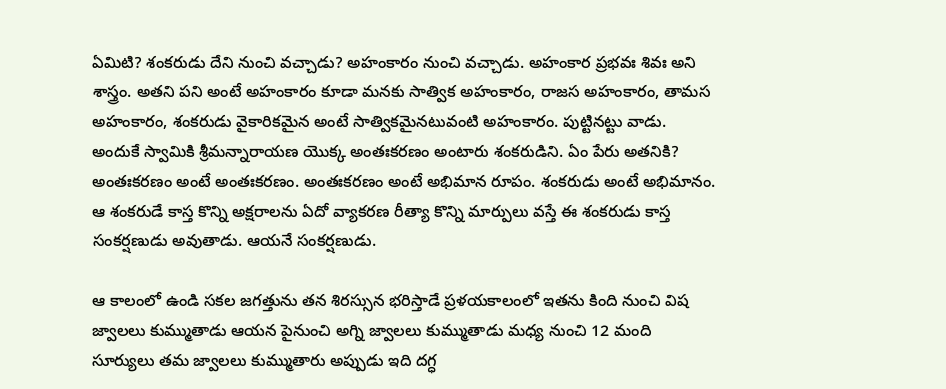ఏమిటి? శంకరుడు దేని నుంచి వచ్చాడు? అహంకారం నుంచి వచ్చాడు. అహంకార ప్రభవః శివః అని శాస్త్రం. అతని పని అంటే అహంకారం కూడా మనకు సాత్విక అహంకారం, రాజస అహంకారం, తామస అహంకారం, శంకరుడు వైకారికమైన అంటే సాత్వికమైనటువంటి అహంకారం. పుట్టినట్టు వాడు. అందుకే స్వామికి శ్రీమన్నారాయణ యొక్క అంతఃకరణం అంటారు శంకరుడిని. ఏం పేరు అతనికి? అంతఃకరణం అంటే అంతఃకరణం. అంతఃకరణం అంటే అభిమాన రూపం. శంకరుడు అంటే అభిమానం. ఆ శంకరుడే కాస్త కొన్ని అక్షరాలను ఏదో వ్యాకరణ రీత్యా కొన్ని మార్పులు వస్తే ఈ శంకరుడు కాస్త సంకర్షణుడు అవుతాడు. ఆయనే సంకర్షణుడు.

ఆ కాలంలో ఉండి సకల జగత్తును తన శిరస్సున భరిస్తాడే ప్రళయకాలంలో ఇతను కింది నుంచి విష జ్వాలలు కుమ్ముతాడు ఆయన పైనుంచి అగ్ని జ్వాలలు కుమ్ముతాడు మధ్య నుంచి 12 మంది సూర్యులు తమ జ్వాలలు కుమ్ముతారు అప్పుడు ఇది దగ్ధ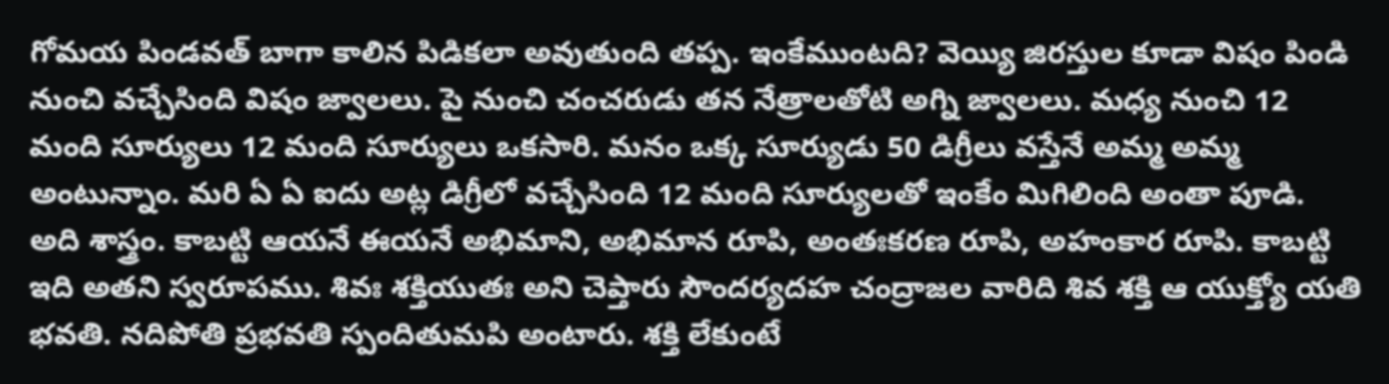గోమయ పిండవత్ బాగా కాలిన పిడికలా అవుతుంది తప్ప. ఇంకేముంటది? వెయ్యి జిరస్తుల కూడా విషం పిండి నుంచి వచ్చేసింది విషం జ్వాలలు. పై నుంచి చంచరుడు తన నేత్రాలతోటి అగ్ని జ్వాలలు. మధ్య నుంచి 12 మంది సూర్యులు 12 మంది సూర్యులు ఒకసారి. మనం ఒక్క సూర్యుడు 50 డిగ్రీలు వస్తేనే అమ్మ అమ్మ అంటున్నాం. మరి ఏ ఏ ఐదు అట్ల డిగ్రీలో వచ్చేసింది 12 మంది సూర్యులతో ఇంకేం మిగిలింది అంతా పూడి. అది శాస్త్రం. కాబట్టి ఆయనే ఈయనే అభిమాని, అభిమాన రూపి, అంతఃకరణ రూపి, అహంకార రూపి. కాబట్టి ఇది అతని స్వరూపము. శివః శక్తియుతః అని చెప్తారు సౌందర్యదహ చంద్రాజల వారిది శివ శక్తి ఆ యుక్త్యో యతి భవతి. నదిపోతి ప్రభవతి స్పందితుమపి అంటారు. శక్తి లేకుంటే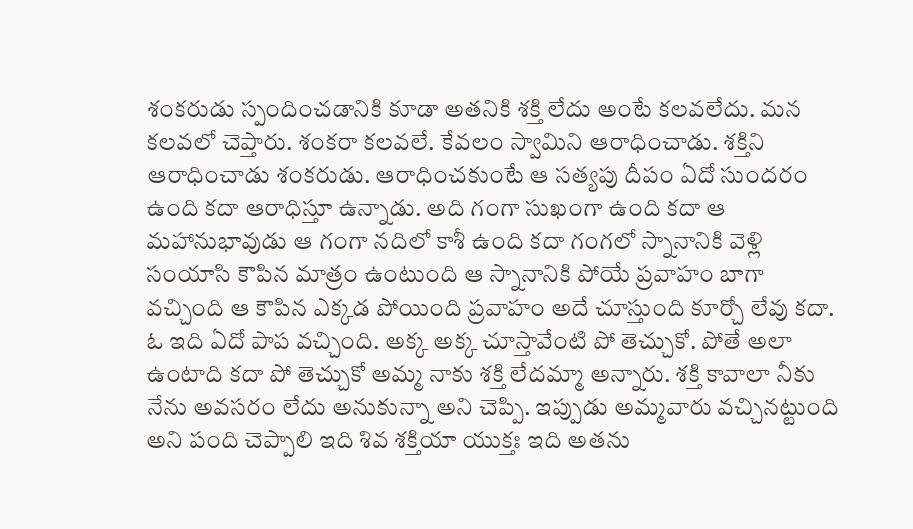శంకరుడు స్పందించడానికి కూడా అతనికి శక్తి లేదు అంటే కలవలేదు. మన కలవలో చెప్తారు. శంకరా కలవలే. కేవలం స్వామిని ఆరాధించాడు. శక్తిని ఆరాధించాడు శంకరుడు. ఆరాధించకుంటే ఆ సత్యపు దీపం ఏదో సుందరం ఉంది కదా ఆరాధిస్తూ ఉన్నాడు. అది గంగా సుఖంగా ఉంది కదా ఆ మహానుభావుడు ఆ గంగా నదిలో కాశీ ఉంది కదా గంగలో స్నానానికి వెళ్లి సంయాసి కౌపిన మాత్రం ఉంటుంది ఆ స్నానానికి పోయే ప్రవాహం బాగా వచ్చింది ఆ కౌపిన ఎక్కడ పోయింది ప్రవాహం అదే చూస్తుంది కూర్చో లేవు కదా. ఓ ఇది ఏదో పాప వచ్చింది. అక్క అక్క చూస్తావేంటి పో తెచ్చుకో. పోతే అలా ఉంటాది కదా పో తెచ్చుకో అమ్మ నాకు శక్తి లేదమ్మా అన్నారు. శక్తి కావాలా నీకు నేను అవసరం లేదు అనుకున్నా అని చెప్పి. ఇప్పుడు అమ్మవారు వచ్చినట్టుంది అని పంది చెప్పాలి ఇది శివ శక్తియా యుక్తః ఇది అతను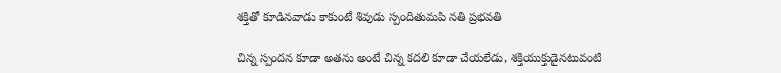శక్తితో కూడినవాడు కాకుంటే శివుడు స్పందితుమపి నతి ప్రభవతి

చిన్న స్పందన కూడా అతను అంటే చిన్న కదలి కూడా చేయలేడు, శక్తియుక్తుడైనటువంటి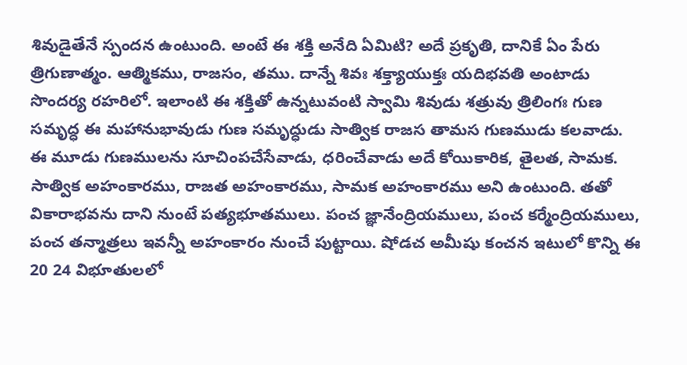శివుడైతేనే స్పందన ఉంటుంది. అంటే ఈ శక్తి అనేది ఏమిటి? అదే ప్రకృతి, దానికే ఏం పేరు త్రిగుణాత్మం. ఆత్మికము, రాజసం, తము. దాన్నే శివః శక్త్యాయుక్తః యదిభవతి అంటాడు సొందర్య రహరిలో. ఇలాంటి ఈ శక్తితో ఉన్నటువంటి స్వామి శివుడు శత్రువు త్రిలింగః గుణ సమృద్ధ ఈ మహానుభావుడు గుణ సమృద్ధుడు సాత్విక రాజస తామస గుణముడు కలవాడు. ఈ మూడు గుణములను సూచింపచేసేవాడు, ధరించేవాడు అదే కోయికారిక, తైలత, సామక. సాత్విక అహంకారము, రాజత అహంకారము, సామక అహంకారము అని ఉంటుంది. తతో వికారాభవను దాని నుంటే పత్యభూతములు. పంచ జ్ఞానేంద్రియములు, పంచ కర్మేంద్రియములు, పంచ తన్మాత్రలు ఇవన్నీ అహంకారం నుంచే పుట్టాయి. షోడచ అమీషు కంచన ఇటులో కొన్ని ఈ 20 24 విభూతులలో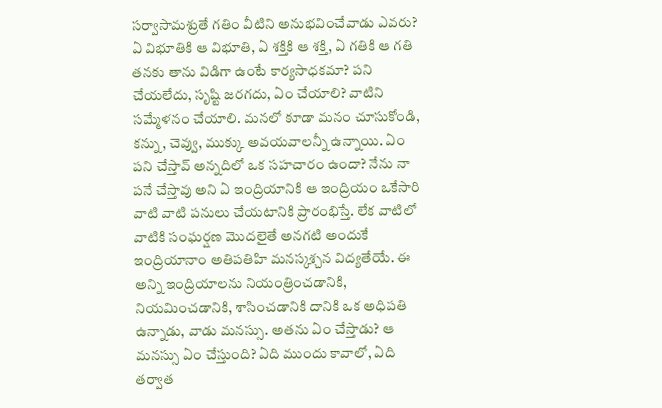సర్వాసామశ్రుతే గతిం వీటిని అనుభవించేవాడు ఎవరు? ఏ విభూతికి ఆ విభూతి, ఏ శక్తికి ఆ శక్తి, ఏ గతికి ఆ గతి తనకు తాను విడిగా ఉంటే కార్యసాధకమా? పని చేయలేదు, సృష్టి జరగదు, ఏం చేయాలి? వాటిని సమ్మేళనం చేయాలి. మనలో కూడా మనం చూసుకోండి, కన్ను, చెవ్వు, ముక్కు అవయవాలన్నీ ఉన్నాయి. ఏం పని చేస్తావ్ అన్నదిలో ఒక సహచారం ఉందా? నేను నా పనే చేస్తావు అని ఏ ఇంద్రియానికి ఆ ఇంద్రియం ఒకేసారి వాటి వాటి పనులు చేయటానికి ప్రారంభిస్తే. లేక వాటిలో వాటికి సంఘర్షణ మొదలైతే అనగటి అందుకే ఇంద్రియానాం అతిపతిహి మనస్కశ్చన విద్యతేయే. ఈ అన్ని ఇంద్రియాలను నియంత్రించడానికి, నియమించడానికి, శాసించడానికి దానికి ఒక అధిపతి ఉన్నాడు, వాడు మనస్సు. అతను ఏం చేస్తాడు? ఆ మనస్సు ఏం చేస్తుంది? ఏది ముందు కావాలో, ఏది తర్వాత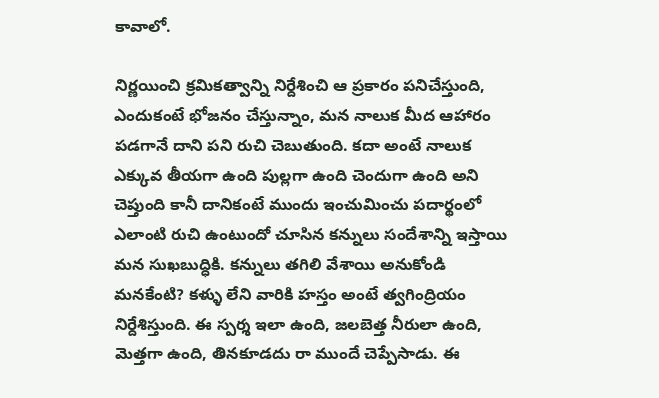కావాలో.

నిర్ణయించి క్రమికత్వాన్ని నిర్దేశించి ఆ ప్రకారం పనిచేస్తుంది, ఎందుకంటే భోజనం చేస్తున్నాం, మన నాలుక మీద ఆహారం పడగానే దాని పని రుచి చెబుతుంది. కదా అంటే నాలుక ఎక్కువ తీయగా ఉంది పుల్లగా ఉంది చెందుగా ఉంది అని చెప్తుంది కానీ దానికంటే ముందు ఇంచుమించు పదార్థంలో ఎలాంటి రుచి ఉంటుందో చూసిన కన్నులు సందేశాన్ని ఇస్తాయి మన సుఖబుద్ధికి. కన్నులు తగిలి వేశాయి అనుకోండి మనకేంటి? కళ్ళు లేని వారికి హస్తం అంటే త్వగింద్రియం నిర్దేశిస్తుంది. ఈ స్పర్శ ఇలా ఉంది, జలబెత్త నీరులా ఉంది, మెత్తగా ఉంది, తినకూడదు రా ముందే చెప్పేసాడు. ఈ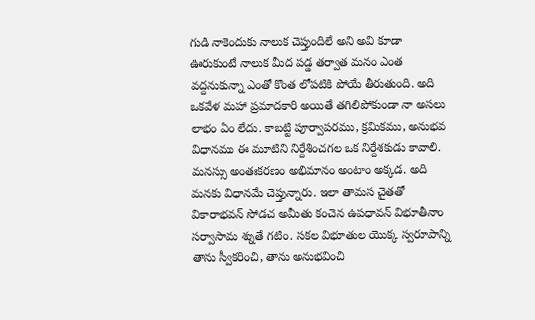గుడి నాకెందుకు నాలుక చెప్తుందిలే అని అవి కూడా ఊరుకుంటే నాలుక మీద పడ్డ తర్వాత మనం ఎంత వద్దనుకున్నా ఎంతో కొంత లోపటికి పోయే తీరుతుంది. అది ఒకవేళ మహా ప్రమాదకారి అయితే తగిలిపోకుండా నా అసలు లాభం ఏం లేదు. కాబట్టి పూర్వాపరము, క్రమికము, అనుభవ విధానము ఈ మూటిని నిర్దేశించగల ఒక నిర్దేశకుడు కావాలి. మనస్సు అంతఃకరణం అభిమానం అంటాం అక్కడ. అది మనకు విధానమే చెప్తున్నారు. ఇలా తామస చైతతో వికారాభవన్ సోడచ అమీతు కంచెన ఉపధావన్ విభూతీనాం సర్వాసామ శ్నుతే గటిం. సకల విభూతుల యొక్క స్వరూపాన్ని తాను స్వీకరించి, తాను అనుభవించి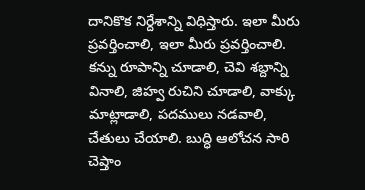దానికొక నిర్దేశాన్ని విధిస్తారు. ఇలా మీరు ప్రవర్తించాలి, ఇలా మీరు ప్రవర్తించాలి. కన్ను రూపాన్ని చూడాలి, చెవి శబ్దాన్ని వినాలి, జిహ్వ రుచిని చూడాలి, వాక్కు మాట్లాడాలి, పదములు నడవాలి, చేతులు చేయాలి. బుద్ధి ఆలోచన సారి చెప్తాం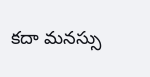కదా మనస్సు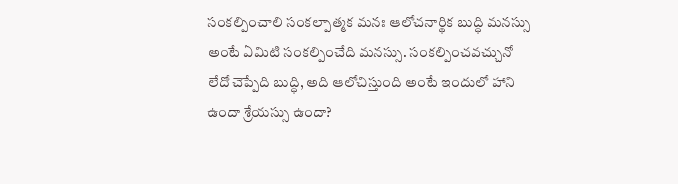సంకల్పించాలి సంకల్పాత్మక మనః ఆలోచనార్థిక బుద్ధి మనస్సు అంటే ఏమిటి సంకల్పించేది మనస్సు. సంకల్పించవచ్చునో లేదో చెప్పేది బుద్ధి, అది ఆలోచిస్తుంది అంటే ఇందులో హాని ఉందా శ్రేయస్సు ఉందా?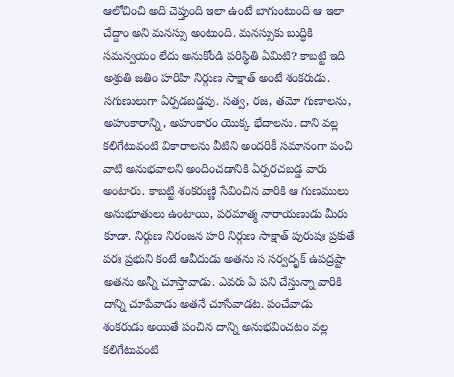ఆలోచించి అది చెప్తుంది ఇలా ఉంటే బాగుంటుంది ఆ ఇలా చేద్దాం అని మనస్సు అంటుంది. మనస్సుకు బుద్ధికి సమన్వయం లేదు అనుకోండి పరిస్థితి ఏమిటి? కాబట్టి ఇది అశ్రుతి జతిం హరిహి నిర్గుణ సాక్షాత్ అంటే శంకరుడు. సగుణులుగా ఏర్పడబడ్డవు. సత్వ, రజ, తమో గుణాలను, అహంకారాన్ని, అహంకారం యొక్క భేదాలను. దాని వల్ల కలిగేటువంటి వికారాలను వీటిని అందరికీ సమానంగా పంచి వాటి అనుభవాలని అందించడానికి ఏర్పరచబడ్డ వారు అంటారు. కాబట్టి శంకరుణ్ణి సేవించిన వారికి ఆ గుణములు అనుభూతులు ఉంటాయి, పరమాత్మ నారాయణుడు మీరు కూడా. నిర్గుణ నిరంజన హరి నిర్గుణ సాక్షాత్ పురుషః ప్రకుతే పరః ప్రభుని కంటే ఆవీదుడు అతను స సర్వదృక్ ఉపద్రష్టా అతను అన్నీ చూస్తావాడు. ఎవరు ఏ పని చేస్తున్నా వారికి దాన్ని చూపేవాడు అతనే చూసేవాడట. పంచేవాడు శంకరుడు అయితే పంచిన దాన్ని అనుభవించటం వల్ల కలిగేటువంటి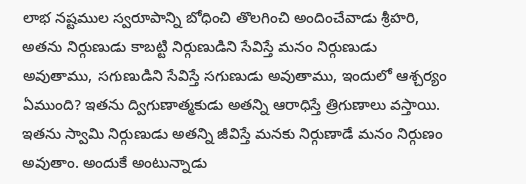లాభ నష్టముల స్వరూపాన్ని బోధించి తొలగించి అందించేవాడు శ్రీహరి, అతను నిర్గుణుడు కాబట్టి నిర్గుణుడిని సేవిస్తే మనం నిర్గుణుడు అవుతాము, సగుణుడిని సేవిస్తే సగుణుడు అవుతాము, ఇందులో ఆశ్చర్యం ఏముంది? ఇతను ద్విగుణాత్మకుడు అతన్ని ఆరాధిస్తే త్రిగుణాలు వస్తాయి. ఇతను స్వామి నిర్గుణుడు అతన్ని జీవిస్తే మనకు నిర్గుణాడే మనం నిర్గుణం అవుతాం. అందుకే అంటున్నాడు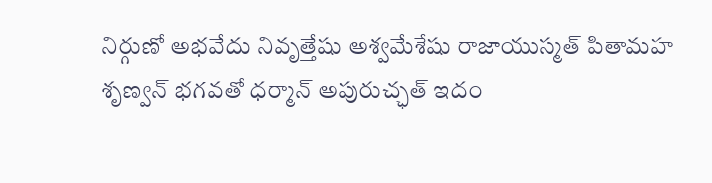నిర్గుణో అభవేదు నివృత్తేషు అశ్వమేశేషు రాజాయుస్మత్ పితామహ శృణ్వన్ భగవతో ధర్మాన్ అపురుచ్ఛత్ ఇదం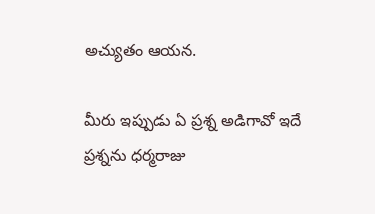అచ్యుతం ఆయన.

మీరు ఇప్పుడు ఏ ప్రశ్న అడిగావో ఇదే ప్రశ్నను ధర్మరాజు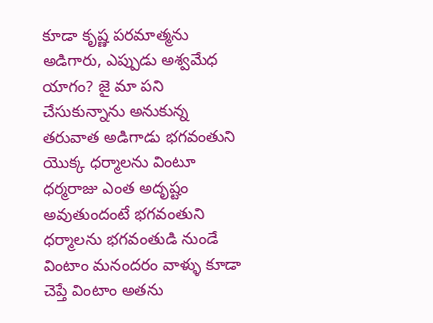కూడా కృష్ణ పరమాత్మను అడిగారు, ఎప్పుడు అశ్వమేధ యాగం? జై మా పని చేసుకున్నాను అనుకున్న తరువాత అడిగాడు భగవంతుని యొక్క ధర్మాలను వింటూ ధర్మరాజు ఎంత అదృష్టం అవుతుందంటే భగవంతుని ధర్మాలను భగవంతుడి నుండే వింటాం మనందరం వాళ్ళు కూడా చెప్తే వింటాం అతను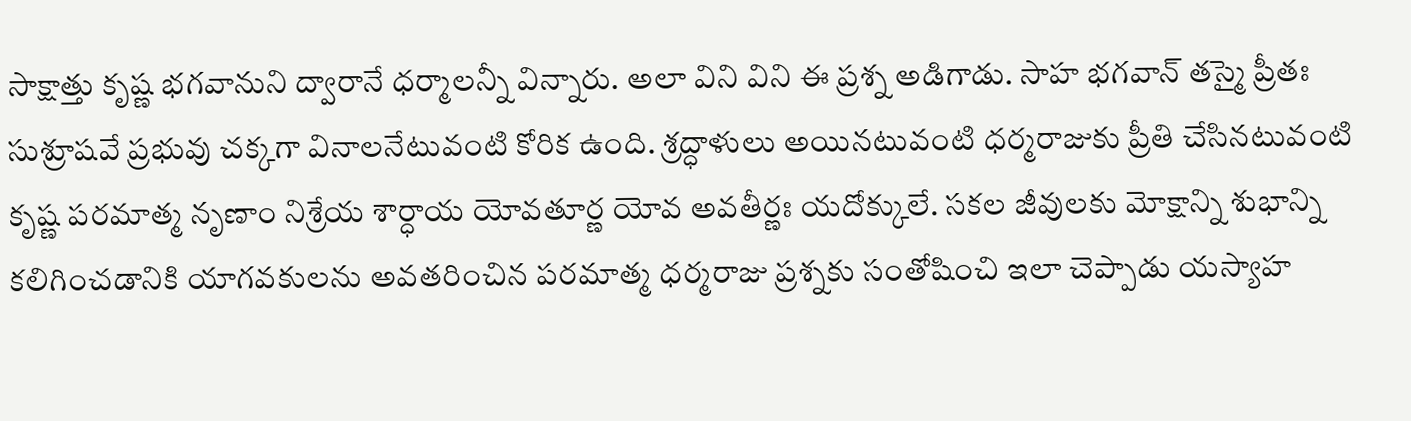సాక్షాత్తు కృష్ణ భగవానుని ద్వారానే ధర్మాలన్నీ విన్నారు. అలా విని విని ఈ ప్రశ్న అడిగాడు. సాహ భగవాన్ తస్మై ప్రీతః సుశ్రూషవే ప్రభువు చక్కగా వినాలనేటువంటి కోరిక ఉంది. శ్రద్ధాళులు అయినటువంటి ధర్మరాజుకు ప్రీతి చేసినటువంటి కృష్ణ పరమాత్మ నృణాం నిశ్రేయ శార్ధాయ యోవతూర్ణ యోవ అవతీర్ణః యదోక్కులే. సకల జీవులకు మోక్షాన్ని శుభాన్ని కలిగించడానికి యాగవకులను అవతరించిన పరమాత్మ ధర్మరాజు ప్రశ్నకు సంతోషించి ఇలా చెప్పాడు యస్యాహ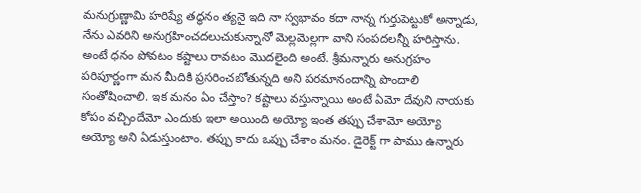మనుగ్రుణ్ణామి హరిష్యే తద్ధనం త్యనై ఇది నా స్వభావం కదా నాన్న గుర్తుపెట్టుకో అన్నాడు, నేను ఎవరిని అనుగ్రహించదలుచుకున్నానో మెల్లమెల్లగా వాని సంపదలన్నీ హరిస్తాను. అంటే ధనం పోవటం కష్టాలు రావటం మొదలైంది అంటే. శ్రీమన్నారు అనుగ్రహం పరిపూర్ణంగా మన మీదికి ప్రసరించబోతున్నది అని పరమానందాన్ని పొందాలి సంతోషించాలి. ఇక మనం ఏం చేస్తాం? కష్టాలు వస్తున్నాయి అంటే ఏమో దేవుని నాయకు కోపం వచ్చిందేమో ఎందుకు ఇలా అయింది అయ్యో ఇంత తప్పు చేశామో అయ్యో అయ్యో అని ఏడుస్తుంటాం. తప్పు కాదు ఒప్పు చేశాం మనం. డైరెక్ట్ గా పాము ఉన్నారు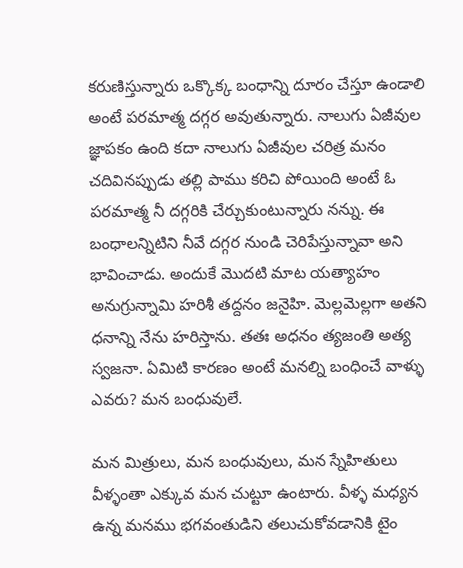కరుణిస్తున్నారు ఒక్కొక్క బంధాన్ని దూరం చేస్తూ ఉండాలి అంటే పరమాత్మ దగ్గర అవుతున్నారు. నాలుగు ఏజీవుల జ్ఞాపకం ఉంది కదా నాలుగు ఏజీవుల చరిత్ర మనం చదివినప్పుడు తల్లి పాము కరిచి పోయింది అంటే ఓ పరమాత్మ నీ దగ్గరికి చేర్చుకుంటున్నారు నన్ను. ఈ బంధాలన్నిటిని నీవే దగ్గర నుండి చెరిపేస్తున్నావా అని భావించాడు. అందుకే మొదటి మాట యత్యాహం అనుగ్రున్నామి హరిశీ తద్దనం జనైహి. మెల్లమెల్లగా అతని ధనాన్ని నేను హరిస్తాను. తతః అధనం త్యజంతి అత్య స్వజనా. ఏమిటి కారణం అంటే మనల్ని బంధించే వాళ్ళు ఎవరు? మన బంధువులే.

మన మిత్రులు, మన బంధువులు, మన స్నేహితులు వీళ్ళంతా ఎక్కువ మన చుట్టూ ఉంటారు. వీళ్ళ మధ్యన ఉన్న మనము భగవంతుడిని తలుచుకోవడానికి టైం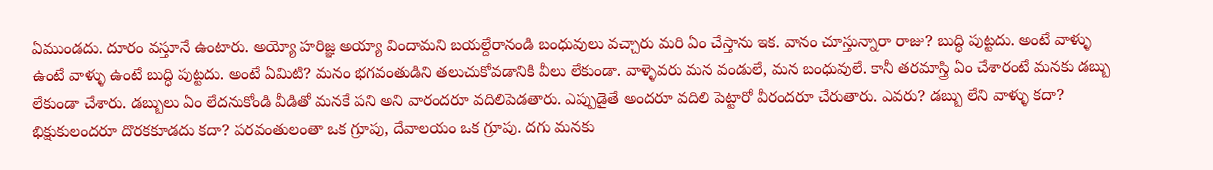ఏముండదు. దూరం వస్తూనే ఉంటారు. అయ్యో హరిజ్ఞ అయ్యా విందామని బయల్దేరానండి బంధువులు వచ్చారు మరి ఏం చేస్తాను ఇక. వానం చూస్తున్నారా రాజు? బుద్ధి పుట్టదు. అంటే వాళ్ళు ఉంటే వాళ్ళు ఉంటే బుద్ధి పుట్టదు. అంటే ఏమిటి? మనం భగవంతుడిని తలుచుకోవడానికి వీలు లేకుండా. వాళ్ళెవరు మన వండులే, మన బంధువులే. కానీ తరమాస్త్రి ఏం చేశారంటే మనకు డబ్బు లేకుండా చేశారు. డబ్బులు ఏం లేదనుకోండి వీడితో మనకే పని అని వారందరూ వదిలిపెడతారు. ఎప్పుడైతే అందరూ వదిలి పెట్టారో వీరందరూ చేరుతారు. ఎవరు? డబ్బు లేని వాళ్ళు కదా? భిక్షుకులందరూ దొరకకూడదు కదా? పరవంతులంతా ఒక గ్రూపు, దేవాలయం ఒక గ్రూపు. దగు మనకు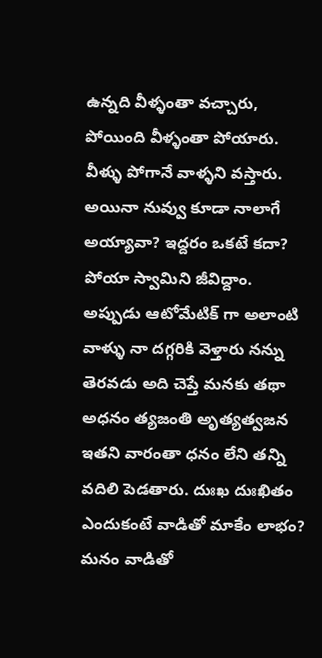ఉన్నది వీళ్ళంతా వచ్చారు, పోయింది వీళ్ళంతా పోయారు. వీళ్ళు పోగానే వాళ్ళని వస్తారు. అయినా నువ్వు కూడా నాలాగే అయ్యావా? ఇద్దరం ఒకటే కదా? పోయా స్వామిని జీవిద్దాం. అప్పుడు ఆటోమేటిక్ గా అలాంటి వాళ్ళు నా దగ్గరికి వెళ్తారు నన్ను తెరవడు అది చెప్తే మనకు తథా అధనం త్యజంతి అృత్యత్వజన ఇతని వారంతా ధనం లేని తన్ని వదిలి పెడతారు. దుఃఖ దుఃఖితం ఎందుకంటే వాడితో మాకేం లాభం? మనం వాడితో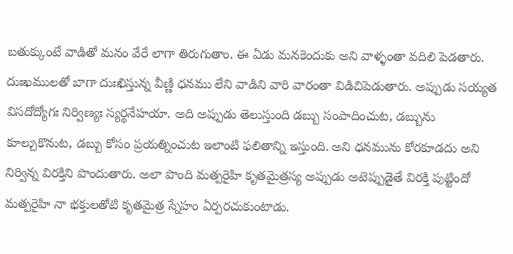బతుక్కుంటే వాడితో మనం వేరే లాగా తిరుగుతాం. ఈ ఏడు మనకెందుకు అని వాళ్ళంతా వదిలి పెడతారు. దుఃఖములతో బాగా దుఃఖిస్తున్న వీణ్ణి ధనము లేని వాడిని వారి వారంతా విడిచిపెడుతారు. అప్పుడు సయ్యత విసదోద్యోగః నిర్విణ్యః స్యర్థనేహయా. అది అప్పుడు తెలుస్తుంది డబ్బు సంపాదించుట, డబ్బును కూల్చుకొనుట, డబ్బు కోసం ప్రయత్నించుట ఇలాంటి ఫలితాన్ని ఇస్తుంది. అని ధనమును కోరకూడదు అని నిర్విన్న విరక్తిని పొందుతారు. అలా పొంది మత్పరైహి కృతమైత్రస్య అప్పుడు అటెప్పుడైతే విరక్తి పుట్టిందో మత్పరైహి నా భక్తులతోటి కృతమైత్ర స్నేహం ఏర్పరచుకుంటాడు.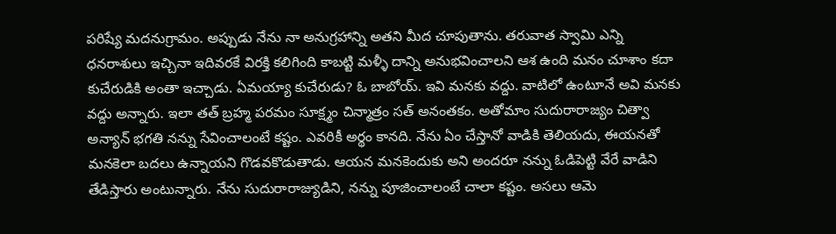పరిష్యే మదనుగ్రామం. అప్పుడు నేను నా అనుగ్రహాన్ని అతని మీద చూపుతాను. తరువాత స్వామి ఎన్ని ధనరాశులు ఇచ్చినా ఇదివరకే విరక్తి కలిగింది కాబట్టి మళ్ళీ దాన్ని అనుభవించాలని ఆశ ఉంది మనం చూశాం కదా కుచేరుడికి అంతా ఇచ్చాడు. ఏమయ్యా కుచేరుడు? ఓ బాబోయ్. ఇవి మనకు వద్దు. వాటిలో ఉంటూనే అవి మనకు వద్దు అన్నారు. ఇలా తత్ బ్రహ్మ పరమం సూక్ష్మం చిన్మాత్రం సత్ అనంతకం. అతోమాం సుదురారాజ్యం చిత్వా అన్యాన్ భగతి నన్ను సేవించాలంటే కష్టం. ఎవరికీ అర్థం కానది. నేను ఏం చేస్తానో వాడికి తెలియదు, ఈయనతో మనకెలా బదలు ఉన్నాయని గొడవకొడుతాడు. ఆయన మనకెందుకు అని అందరూ నన్ను ఓడిపెట్టి వేరే వాడిని తేడిస్తారు అంటున్నారు. నేను సుదురారాజ్యుడిని, నన్ను పూజించాలంటే చాలా కష్టం. అసలు ఆమె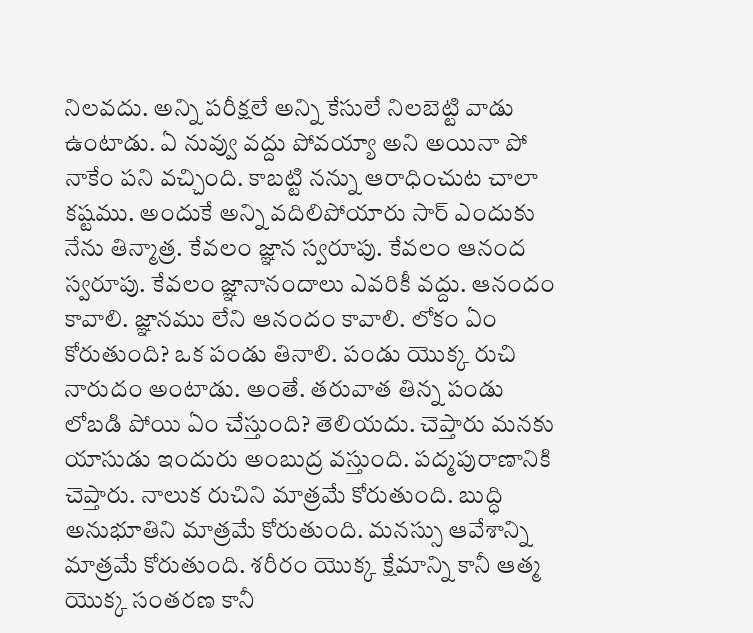నిలవదు. అన్ని పరీక్షలే అన్ని కేసులే నిలబెట్టి వాడు ఉంటాడు. ఏ నువ్వు వద్దు పోవయ్యా అని అయినా పో నాకేం పని వచ్చింది. కాబట్టి నన్ను ఆరాధించుట చాలా కష్టము. అందుకే అన్ని వదిలిపోయారు సార్ ఎందుకు నేను తిన్మాత్ర. కేవలం జ్ఞాన స్వరూపు. కేవలం ఆనంద స్వరూపు. కేవలం జ్ఞానానందాలు ఎవరికీ వద్దు. ఆనందం కావాలి. జ్ఞానము లేని ఆనందం కావాలి. లోకం ఏం కోరుతుంది? ఒక పండు తినాలి. పండు యొక్క రుచి నారుదం అంటాడు. అంతే. తరువాత తిన్న పండు లోబడి పోయి ఏం చేస్తుంది? తెలియదు. చెప్తారు మనకు యాసుడు ఇందురు అంబుద్ర వస్తుంది. పద్మపురాణానికి చెప్తారు. నాలుక రుచిని మాత్రమే కోరుతుంది. బుద్ధి అనుభూతిని మాత్రమే కోరుతుంది. మనస్సు ఆవేశాన్ని మాత్రమే కోరుతుంది. శరీరం యొక్క క్షేమాన్ని కానీ ఆత్మ యొక్క సంతరణ కానీ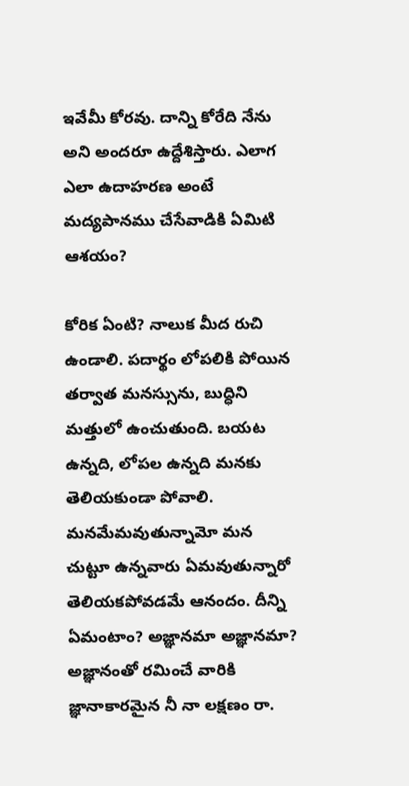ఇవేమీ కోరవు. దాన్ని కోరేది నేను అని అందరూ ఉద్దేశిస్తారు. ఎలాగ ఎలా ఉదాహరణ అంటే మద్యపానము చేసేవాడికి ఏమిటి ఆశయం?

కోరిక ఏంటి? నాలుక మీద రుచి ఉండాలి. పదార్థం లోపలికి పోయిన తర్వాత మనస్సును, బుద్ధిని మత్తులో ఉంచుతుంది. బయట ఉన్నది, లోపల ఉన్నది మనకు తెలియకుండా పోవాలి. మనమేమవుతున్నామో మన చుట్టూ ఉన్నవారు ఏమవుతున్నారో తెలియకపోవడమే ఆనందం. దీన్ని ఏమంటాం? అజ్ఞానమా అజ్ఞానమా? అజ్ఞానంతో రమించే వారికి జ్ఞానాకారమైన నీ నా లక్షణం రా.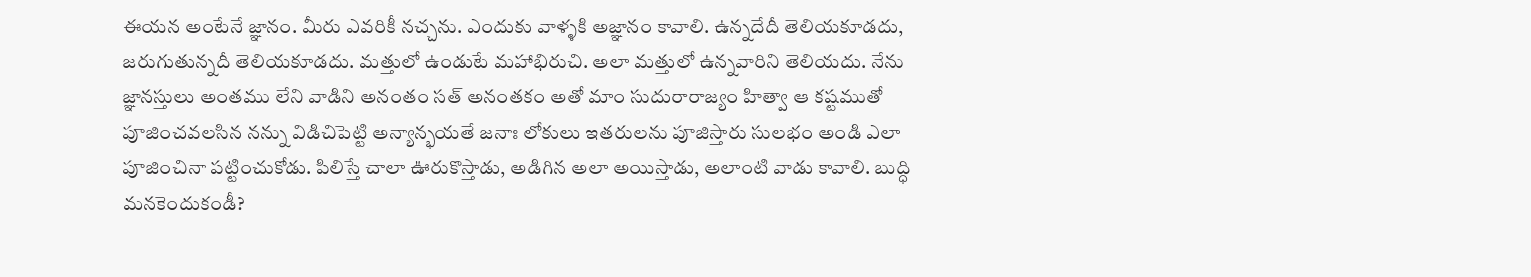ఈయన అంటేనే జ్ఞానం. మీరు ఎవరికీ నచ్చను. ఎందుకు వాళ్ళకి అజ్ఞానం కావాలి. ఉన్నదేదీ తెలియకూడదు, జరుగుతున్నదీ తెలియకూడదు. మత్తులో ఉండుటే మహాభిరుచి. అలా మత్తులో ఉన్నవారిని తెలియదు. నేను జ్ఞానస్తులు అంతము లేని వాడిని అనంతం సత్ అనంతకం అతో మాం సుదురారాజ్యం హిత్వా ఆ కష్టముతో పూజించవలసిన నన్ను విడిచిపెట్టి అన్యాన్భయతే జనాః లోకులు ఇతరులను పూజిస్తారు సులభం అండి ఎలా పూజించినా పట్టించుకోడు. పిలిస్తే చాలా ఊరుకొస్తాడు, అడిగిన అలా అయిస్తాడు, అలాంటి వాడు కావాలి. బుద్ధి మనకెందుకండీ?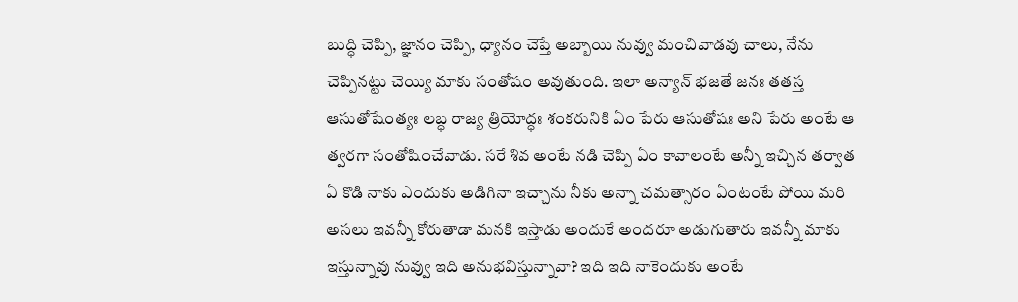బుద్ధి చెప్పి, జ్ఞానం చెప్పి, ధ్యానం చెప్తే అబ్బాయి నువ్వు మంచివాడవు చాలు, నేను చెప్పినట్టు చెయ్యి మాకు సంతోషం అవుతుంది. ఇలా అన్యాన్ భజతే జనః తతస్త ఆసుతోషేంత్యః లబ్ధ రాజ్య త్రియోద్ధః శంకరునికి ఏం పేరు ఆసుతోషః అని పేరు అంటే ఆ త్వరగా సంతోషించేవాడు. సరే శివ అంటే నడి చెప్పి ఏం కావాలంటే అన్నీ ఇచ్చిన తర్వాత ఏ కొడి నాకు ఎందుకు అడిగినా ఇచ్చాను నీకు అన్నా చమత్సారం ఏంటంటే పోయి మరి అసలు ఇవన్నీ కోరుతాడా మనకి ఇస్తాడు అందుకే అందరూ అడుగుతారు ఇవన్నీ మాకు ఇస్తున్నావు నువ్వు ఇది అనుభవిస్తున్నావా? ఇది ఇది నాకెందుకు అంటే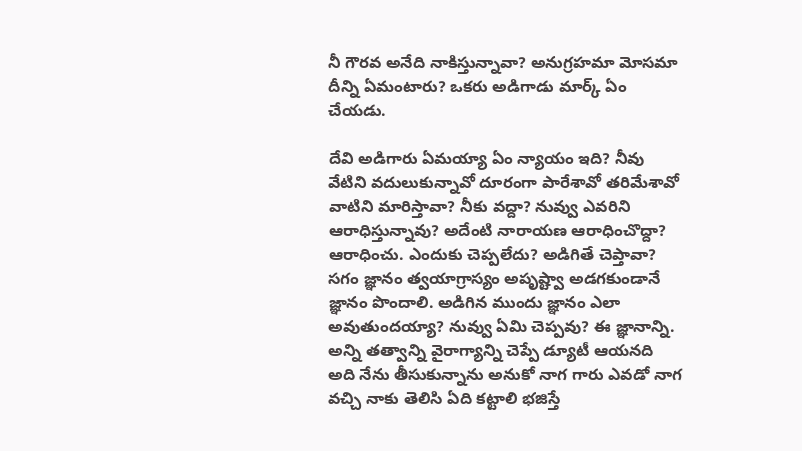నీ గౌరవ అనేది నాకిస్తున్నావా? అనుగ్రహమా మోసమా దీన్ని ఏమంటారు? ఒకరు అడిగాడు మార్క్ ఏం చేయడు.

దేవి అడిగారు ఏమయ్యా ఏం న్యాయం ఇది? నీవు వేటిని వదులుకున్నావో దూరంగా పారేశావో తరిమేశావో వాటిని మారిస్తావా? నీకు వద్దా? నువ్వు ఎవరిని ఆరాధిస్తున్నావు? అదేంటి నారాయణ ఆరాధించొద్దా? ఆరాధించు. ఎందుకు చెప్పలేదు? అడిగితే చెప్తావా? సగం జ్ఞానం త్వయాగ్రాస్యం అపృష్ట్వా అడగకుండానే జ్ఞానం పొందాలి. అడిగిన ముందు జ్ఞానం ఎలా అవుతుందయ్యా? నువ్వు ఏమి చెప్పవు? ఈ జ్ఞానాన్ని. అన్ని తత్వాన్ని వైరాగ్యాన్ని చెప్పే డ్యూటీ ఆయనది అది నేను తీసుకున్నాను అనుకో నాగ గారు ఎవడో నాగ వచ్చి నాకు తెలిసి ఏది కట్టాలి భజిస్తే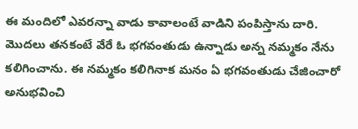ఈ మందిలో ఎవరన్నా వాడు కావాలంటే వాడిని పంపిస్తాను దారి. మొదలు తనకంటే వేరే ఓ భగవంతుడు ఉన్నాడు అన్న నమ్మకం నేను కలిగించాను. ఈ నమ్మకం కలిగినాక మనం ఏ భగవంతుడు చేజించారో అనుభవించి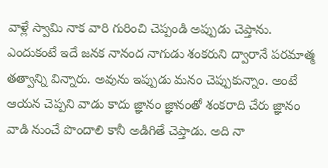వాళ్లే స్వామి నాక వారి గురించి చెప్పండి అప్పుడు చెప్తాను. ఎందుకంటే ఇదే జనక నానంద నాగుడు శంకరుని ద్వారానే పరమాత్మ తత్వాన్ని విన్నారు. అవును ఇప్పుడు మనం చెప్పుకున్నాం. అంటే ఆయన చెప్పని వాడు కాదు జ్ఞానం జ్ఞానంతో శంకరాది చేరు జ్ఞానం వాడి నుంచే పొందాలి కానీ అడిగితే చెప్తాడు. అది నా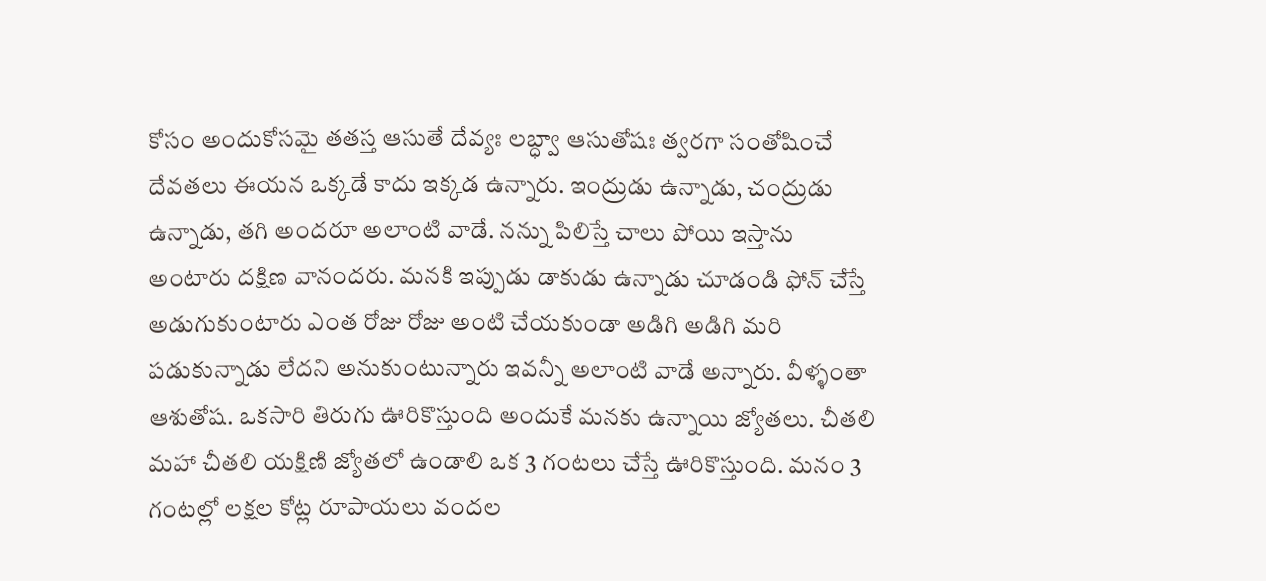కోసం అందుకోసమై తతస్త ఆసుతే దేవ్యః లబ్ధ్వా ఆసుతోషః త్వరగా సంతోషించే దేవతలు ఈయన ఒక్కడే కాదు ఇక్కడ ఉన్నారు. ఇంద్రుడు ఉన్నాడు, చంద్రుడు ఉన్నాడు, తగి అందరూ అలాంటి వాడే. నన్ను పిలిస్తే చాలు పోయి ఇస్తాను అంటారు దక్షిణ వానందరు. మనకి ఇప్పుడు డాకుడు ఉన్నాడు చూడండి ఫోన్ చేస్తే అడుగుకుంటారు ఎంత రోజు రోజు అంటి చేయకుండా అడిగి అడిగి మరి పడుకున్నాడు లేదని అనుకుంటున్నారు ఇవన్నీ అలాంటి వాడే అన్నారు. వీళ్ళంతా ఆశుతోష. ఒకసారి తిరుగు ఊరికొస్తుంది అందుకే మనకు ఉన్నాయి జ్యోతలు. చీతలి మహా చీతలి యక్షిణి జ్యోతలో ఉండాలి ఒక 3 గంటలు చేస్తే ఊరికొస్తుంది. మనం 3 గంటల్లో లక్షల కోట్ల రూపాయలు వందల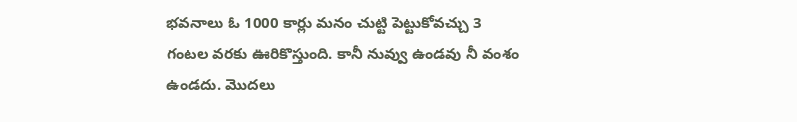భవనాలు ఓ 1000 కార్లు మనం చుట్టి పెట్టుకోవచ్చు 3 గంటల వరకు ఊరికొస్తుంది. కానీ నువ్వు ఉండవు నీ వంశం ఉండదు. మొదలు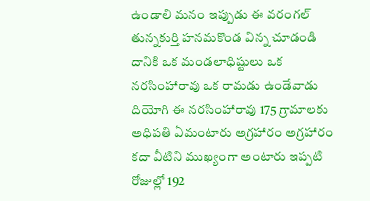ఉండాలి మనం ఇప్పుడు ఈ వరంగల్ తున్నకుర్తి హనమకొండ విన్న చూడండి దానికి ఒక మండలాధిష్టులు ఒక నరసింహారావు ఒక రామడు ఉండేవాడు దియోగి ఈ నరసింహారావు 175 గ్రామాలకు అధిపతి ఏమంటారు అగ్రహారం అగ్రహారం కదా వీటిని ముఖ్యంగా అంటారు ఇప్పటి రోజుల్లో 192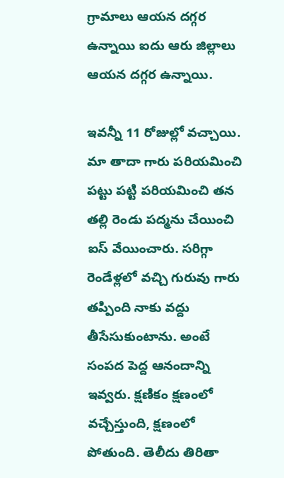గ్రామాలు ఆయన దగ్గర ఉన్నాయి ఐదు ఆరు జిల్లాలు ఆయన దగ్గర ఉన్నాయి.

ఇవన్నీ 11 రోజుల్లో వచ్చాయి. మా తాదా గారు పరియమించి పట్టు పట్టి పరియమించి తన తల్లి రెండు పద్మను చేయించి ఐస్ వేయించారు. సరిగ్గా రెండేళ్లలో వచ్చి గురువు గారు తప్పింది నాకు వద్దు తీసేసుకుంటాను. అంటే సంపద పెద్ద ఆనందాన్ని ఇవ్వరు. క్షణికం క్షణంలో వచ్చేస్తుంది, క్షణంలో పోతుంది. తెలీదు తిరితా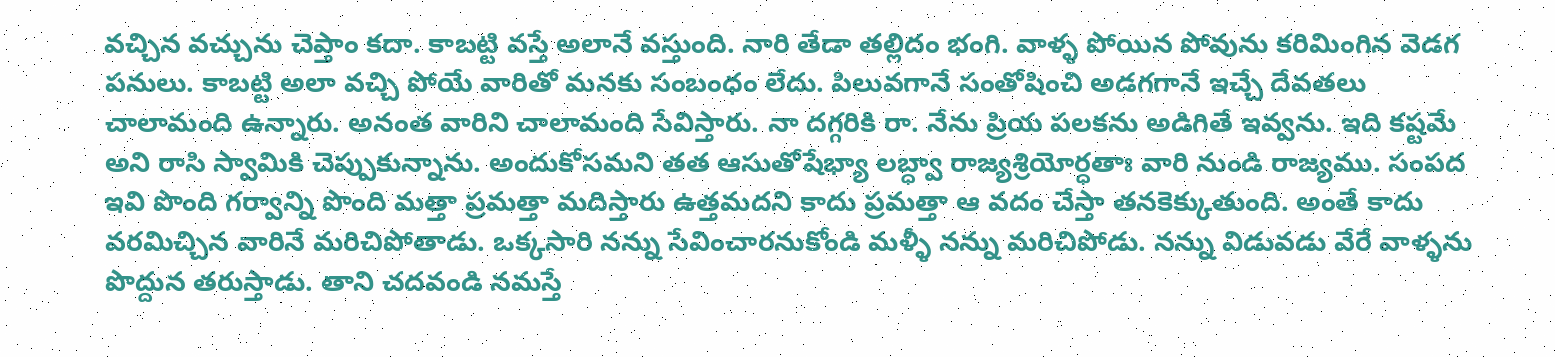వచ్చిన వచ్చును చెప్తాం కదా. కాబట్టి వస్తే అలానే వస్తుంది. నారి తేడా తల్లిదం భంగి. వాళ్ళ పోయిన పోవును కరిమింగిన వెడగ పనులు. కాబట్టి అలా వచ్చి పోయే వారితో మనకు సంబంధం లేదు. పిలువగానే సంతోషించి అడగగానే ఇచ్చే దేవతలు చాలామంది ఉన్నారు. అనంత వారిని చాలామంది సేవిస్తారు. నా దగ్గరికి రా. నేను ప్రియ పలకను అడిగితే ఇవ్వను. ఇది కష్టమే అని రాసి స్వామికి చెప్పుకున్నాను. అందుకోసమని తత ఆసుతోషేభ్యా లబ్ధ్వా రాజ్యశ్రియోర్ధతాః వారి నుండి రాజ్యము. సంపద ఇవి పొంది గర్వాన్ని పొంది మత్తా ప్రమత్తా మదిస్తారు ఉత్తమదని కాదు ప్రమత్తా ఆ వదం చేస్తా తనకెక్కుతుంది. అంతే కాదు వరమిచ్చిన వారినే మరిచిపోతాడు. ఒక్కసారి నన్ను సేవించారనుకోండి మళ్ళీ నన్ను మరిచిపోడు. నన్ను విడువడు వేరే వాళ్ళను పొద్దున తరుస్తాడు. తాని చదవండి నమస్తే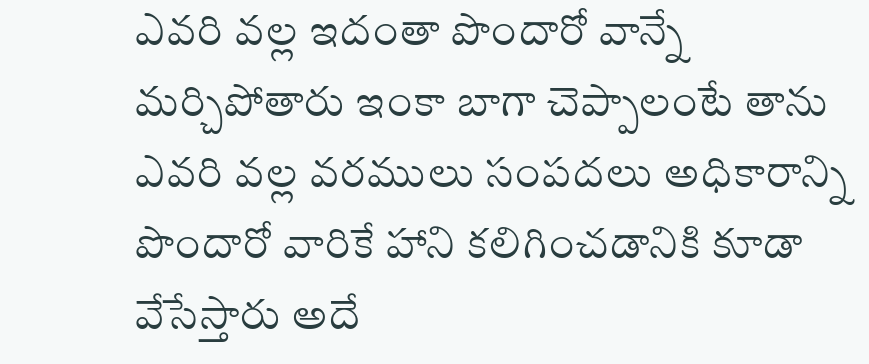ఎవరి వల్ల ఇదంతా పొందారో వాన్నే మర్చిపోతారు ఇంకా బాగా చెప్పాలంటే తాను ఎవరి వల్ల వరములు సంపదలు అధికారాన్ని పొందారో వారికే హాని కలిగించడానికి కూడా వేసేస్తారు అదే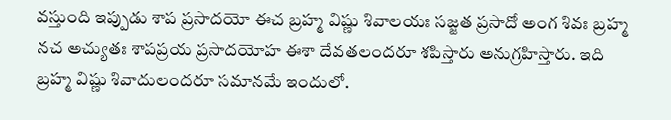వస్తుంది ఇప్పుడు శాప ప్రసాదయో ఈచ బ్రహ్మ విష్ణు శివాలయః సజ్జత ప్రసాదో అంగ శివః బ్రహ్మ నచ అచ్యుతః శాపప్రయ ప్రసాదయోహ ఈశా దేవతలందరూ శపిస్తారు అనుగ్రహిస్తారు. ఇది బ్రహ్మ విష్ణు శివాదులందరూ సమానమే ఇందులో.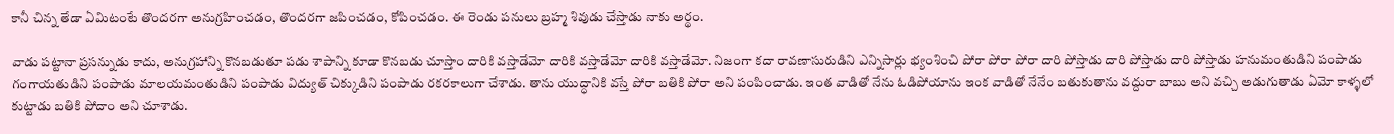కానీ చిన్న తేడా ఏమిటంటే తొందరగా అనుగ్రహించడం, తొందరగా జపించడం, కోపించడం. ఈ రెండు పనులు బ్రహ్మ శివుడు చేస్తాడు నాకు అర్థం.

వాడు పట్టానా ప్రసన్నుడు కాదు, అనుగ్రహాన్ని కొనబడుతూ పడు శాపాన్ని కూడా కొనబడు చూస్తాం దారికి వస్తాడేమో దారికి వస్తాడేమో దారికి వస్తాడేమో. నిజంగా కదా రావణాసురుడిని ఎన్నిసార్లు భ్యంశించి పోరా పోరా పోరా దారి పోస్తాడు దారి పోస్తాడు దారి పోస్తాడు హనుమంతుడిని పంపాడు గంగాయతుడిని పంపాడు మాలయమంతుడిని పంపాడు విద్యుత్ చిక్కుడిని పంపాడు రకరకాలుగా చేశాడు. తాను యుద్ధానికి వస్తే పోరా బతికి పోరా అని పంపించాడు. ఇంత వాడితో నేను ఓడిపోయాను ఇంక వాడితో నేనేం బతుకుతాను వద్దురా బాబు అని వచ్చి అడుగుతాడు ఏమో కాళ్ళలో కుట్టాడు బతికి పోదాం అని చూశాడు.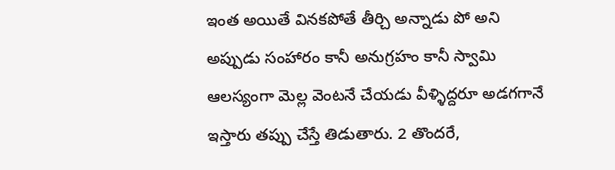ఇంత అయితే వినకపోతే తీర్చి అన్నాడు పో అని అప్పుడు సంహారం కానీ అనుగ్రహం కానీ స్వామి ఆలస్యంగా మెల్ల వెంటనే చేయడు వీళ్ళిద్దరూ అడగగానే ఇస్తారు తప్పు చేస్తే తిడుతారు. 2 తొందరే,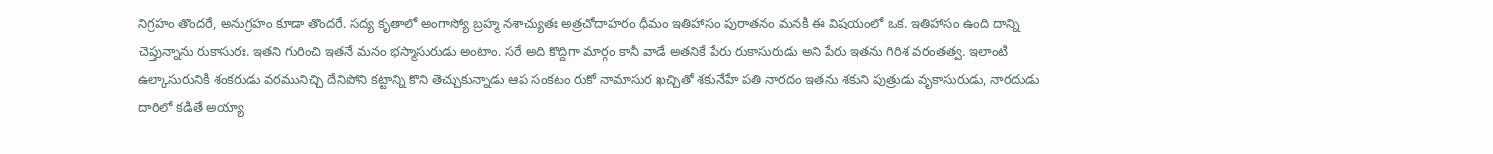నిగ్రహం తొందరే, అనుగ్రహం కూడా తొందరే. సద్య కృతాలో అంగాస్యో బ్రహ్మ నశాచ్యుతః అత్రచోదాహరం ధీమం ఇతిహాసం పురాతనం మనకి ఈ విషయంలో ఒక. ఇతిహాసం ఉంది దాన్ని చెప్తున్నాను రుకాసురః. ఇతని గురించి ఇతనే మనం భస్మాసురుడు అంటాం. సరే అది కొద్దిగా మార్గం కానీ వాడే అతనికే పేరు రుకాసురుడు అని పేరు ఇతను గిరిశ వరంతత్వ. ఇలాంటి ఉల్కాసురునికి శంకరుడు వరమునిచ్చి దేనిపోని కట్టాన్ని కొని తెచ్చుకున్నాడు ఆప సంకటం రుకో నామాసుర ఖచ్చితో శకునేహే పతి నారదం ఇతను శకుని పుత్రుడు వృకాసురుడు, నారదుడు దారిలో కడితే అయ్యా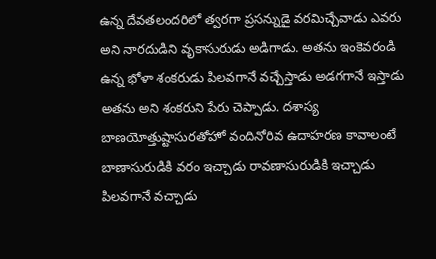ఉన్న దేవతలందరిలో త్వరగా ప్రసన్నుడై వరమిచ్చేవాడు ఎవరు అని నారదుడిని వృకాసురుడు అడిగాడు. అతను ఇంకెవరండి ఉన్న భోళా శంకరుడు పిలవగానే వచ్చేస్తాడు అడగగానే ఇస్తాడు అతను అని శంకరుని పేరు చెప్పాడు. దశాస్య బాణయోత్తుష్టాసురతోహో వందినోరివ ఉదాహరణ కావాలంటే బాణాసురుడికి వరం ఇచ్చాడు రావణాసురుడికి ఇచ్చాడు పిలవగానే వచ్చాడు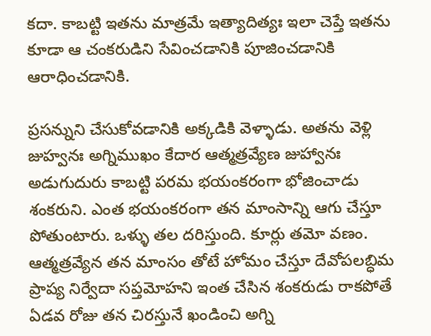కదా. కాబట్టి ఇతను మాత్రమే ఇత్యాదిత్యః ఇలా చెప్తే ఇతను కూడా ఆ చంకరుడిని సేవించడానికి పూజించడానికి ఆరాధించడానికి.

ప్రసన్నుని చేసుకోవడానికి అక్కడికి వెళ్ళాడు. అతను వెళ్లి జుహ్వనః అగ్నిముఖం కేదార ఆత్మత్రవ్యేణ జుహ్వానః అడుగుదురు కాబట్టి పరమ భయంకరంగా భోజించాడు శంకరుని. ఎంత భయంకరంగా తన మాంసాన్ని ఆగు చేస్తూ పోతుంటారు. ఒళ్ళు తల దరిస్తుంది. కూర్లు తమో వణం. ఆత్మత్రవ్యేన తన మాంసం తోటే హోమం చేస్తూ దేవోపలబ్ధిమ ప్రాప్య నిర్వేదా సప్తమోహని ఇంత చేసిన శంకరుడు రాకపోతే ఏడవ రోజు తన చిరస్తునే ఖండించి అగ్ని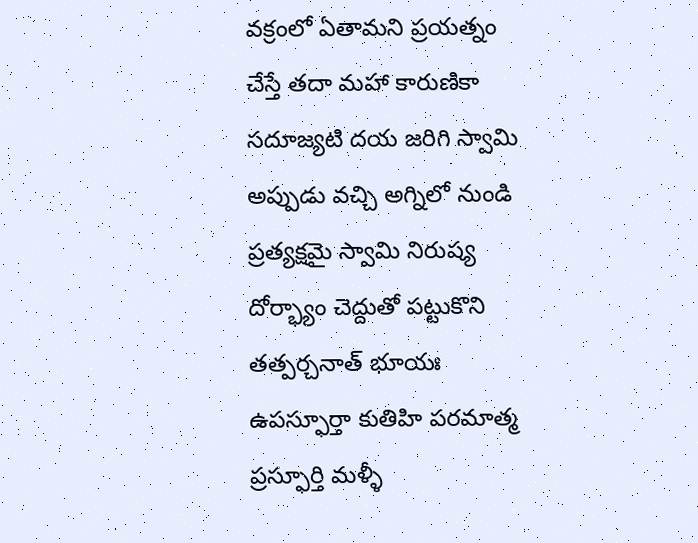వక్రంలో ఏతామని ప్రయత్నం చేస్తే తదా మహా కారుణికా సదూజ్యటి దయ జరిగి స్వామి అప్పుడు వచ్చి అగ్నిలో నుండి ప్రత్యక్షమై స్వామి నిరుష్య దోర్భ్యాం చెద్దుతో పట్టుకొని తత్పర్చనాత్ భూయః ఉపస్ఫూర్తా కుతిహి పరమాత్మ ప్రస్ఫూర్తి మళ్ళీ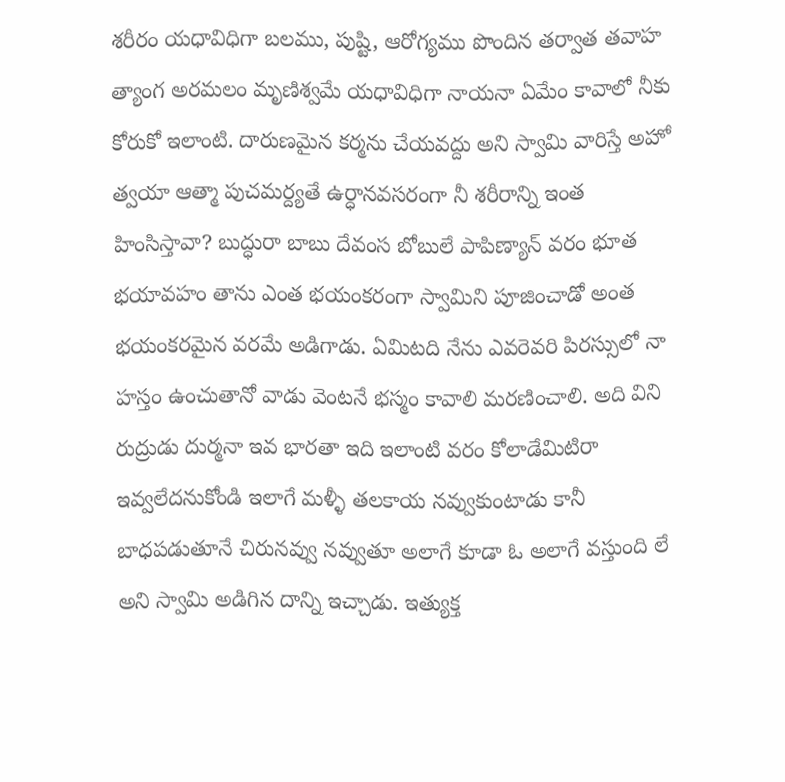శరీరం యధావిధిగా బలము, పుష్టి, ఆరోగ్యము పొందిన తర్వాత తవాహ త్యాంగ అరమలం మృణిశ్వమే యధావిధిగా నాయనా ఏమేం కావాలో నీకు కోరుకో ఇలాంటి. దారుణమైన కర్మను చేయవద్దు అని స్వామి వారిస్తే అహో త్వయా ఆత్మా పుచమర్ద్యతే ఉర్ధానవసరంగా నీ శరీరాన్ని ఇంత హింసిస్తావా? బుద్ధురా బాబు దేవంస బోబులే పాపిణ్యాన్ వరం భూత భయావహం తాను ఎంత భయంకరంగా స్వామిని పూజించాడో అంత భయంకరమైన వరమే అడిగాడు. ఏమిటది నేను ఎవరెవరి పిరస్సులో నా హస్తం ఉంచుతానో వాడు వెంటనే భస్మం కావాలి మరణించాలి. అది విని రుద్రుడు దుర్మనా ఇవ భారతా ఇది ఇలాంటి వరం కోలాడేమిటిరా ఇవ్వలేదనుకోండి ఇలాగే మళ్ళీ తలకాయ నవ్వుకుంటాడు కానీ బాధపడుతూనే చిరునవ్వు నవ్వుతూ అలాగే కూడా ఓ అలాగే వస్తుంది లే అని స్వామి అడిగిన దాన్ని ఇచ్చాడు. ఇత్యుక్త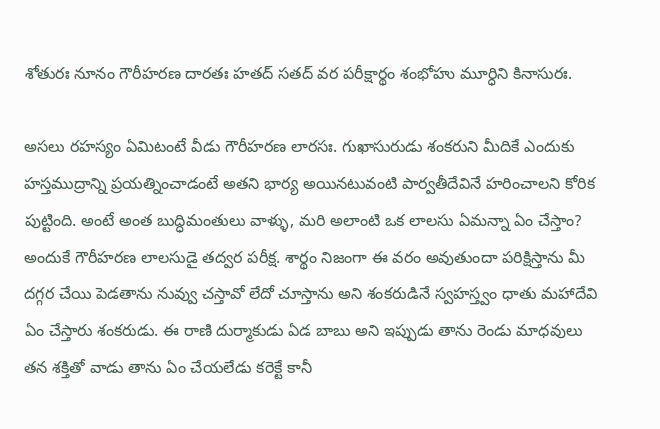శోతురః నూనం గౌరీహరణ దారతః హతద్ సతద్ వర పరీక్షార్థం శంభోహు మూర్ధిని కినాసురః.

అసలు రహస్యం ఏమిటంటే వీడు గౌరీహరణ లారసః. గుఖాసురుడు శంకరుని మీదికే ఎందుకు హస్తముద్రాన్ని ప్రయత్నించాడంటే అతని భార్య అయినటువంటి పార్వతీదేవినే హరించాలని కోరిక పుట్టింది. అంటే అంత బుద్ధిమంతులు వాళ్ళు, మరి అలాంటి ఒక లాలసు ఏమన్నా ఏం చేస్తాం? అందుకే గౌరీహరణ లాలసుడై తద్వర పరీక్ష. శార్థం నిజంగా ఈ వరం అవుతుందా పరిక్షిస్తాను మీ దగ్గర చేయి పెడతాను నువ్వు చస్తావో లేదో చూస్తాను అని శంకరుడినే స్వహస్త్వం ధాతు మహాదేవి ఏం చేస్తారు శంకరుడు. ఈ రాణి దుర్మాకుడు ఏడ బాబు అని ఇప్పుడు తాను రెండు మాధవులు తన శక్తితో వాడు తాను ఏం చేయలేడు కరెక్టే కానీ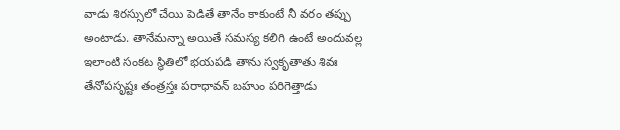వాడు శిరస్సులో చేయి పెడితే తానేం కాకుంటే నీ వరం తప్పు అంటాడు. తానేమన్నా అయితే సమస్య కలిగి ఉంటే అందువల్ల ఇలాంటి సంకట స్థితిలో భయపడి తాను స్వకృతాతు శివః తేనోపసృష్టః తంత్రస్తః పరాధావన్ బహుం పరిగెత్తాడు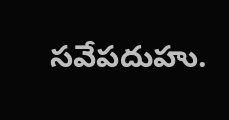సవేపదుహు.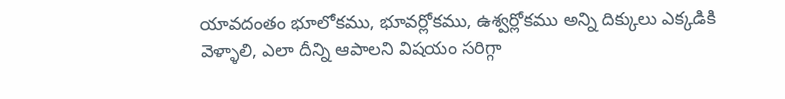యావదంతం భూలోకము, భూవర్లోకము, ఉశ్వర్లోకము అన్ని దిక్కులు ఎక్కడికి వెళ్ళాలి, ఎలా దీన్ని ఆపాలని విషయం సరిగ్గా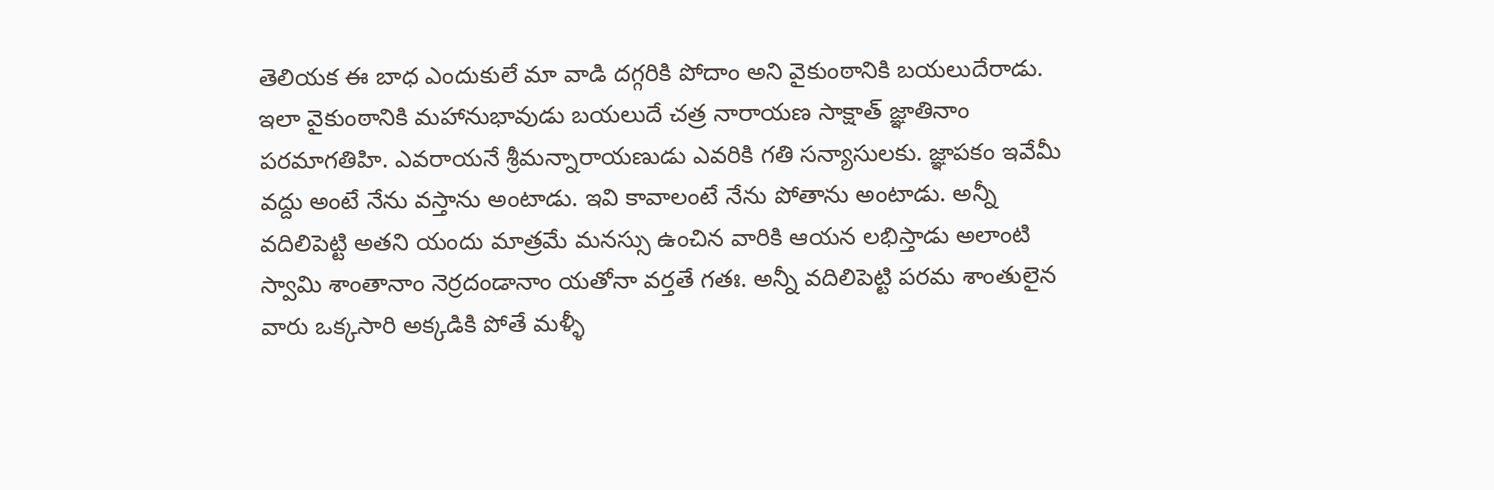తెలియక ఈ బాధ ఎందుకులే మా వాడి దగ్గరికి పోదాం అని వైకుంఠానికి బయలుదేరాడు. ఇలా వైకుంఠానికి మహానుభావుడు బయలుదే చత్ర నారాయణ సాక్షాత్ జ్ఞాతినాం పరమాగతిహి. ఎవరాయనే శ్రీమన్నారాయణుడు ఎవరికి గతి సన్యాసులకు. జ్ఞాపకం ఇవేమీ వద్దు అంటే నేను వస్తాను అంటాడు. ఇవి కావాలంటే నేను పోతాను అంటాడు. అన్నీ వదిలిపెట్టి అతని యందు మాత్రమే మనస్సు ఉంచిన వారికి ఆయన లభిస్తాడు అలాంటి స్వామి శాంతానాం నెర్రదండానాం యతోనా వర్తతే గతః. అన్నీ వదిలిపెట్టి పరమ శాంతులైన వారు ఒక్కసారి అక్కడికి పోతే మళ్ళీ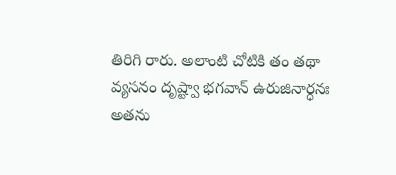తిరిగి రారు. అలాంటి చోటికి తం తథా వ్యసనం దృష్ట్వా భగవాన్ ఉరుజినార్ధనః అతను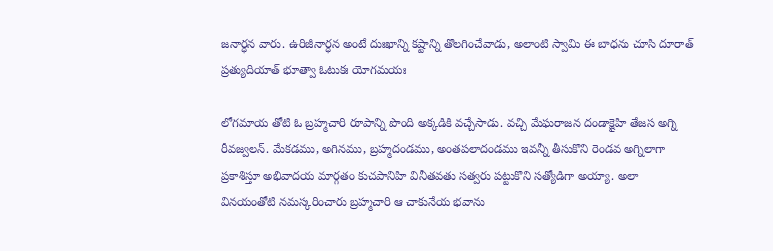జనార్ధన వారు. ఉరిజీనార్ధన అంటే దుఃఖాన్ని కష్టాన్ని తొలగించేవాడు, అలాంటి స్వామి ఈ బాధను చూసి దూరాత్ ప్రత్యుదియాత్ భూత్వా ఓటుకః యోగమయః

లోగమాయ తోటి ఓ బ్రహ్మచారి రూపాన్ని పొంది అక్కడికి వచ్చేసాడు. వచ్చి మేఘరాజన దండాక్షైహి తేజస అగ్ని రీవజ్వలన్. మేకడము, అగినము, బ్రహ్మదండము, అంతపలాదండము ఇవన్నీ తీసుకొని రెండవ అగ్నిలాగా ప్రకాశిస్తూ అభివాదయ మార్గతం కుచపానిహి వినీతవతు సత్వరు పట్టుకొని సత్యోడిగా అయ్యా. అలా వినయంతోటి నమస్కరించారు బ్రహ్మచారి ఆ చాకునేయ భవాను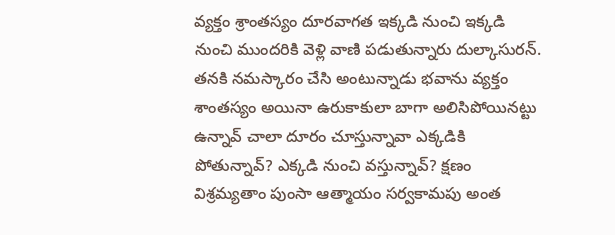వ్యక్తం శ్రాంతస్యం దూరవాగత ఇక్కడి నుంచి ఇక్కడి నుంచి ముందరికి వెళ్లి వాణి పడుతున్నారు దుల్కాసురన్. తనకి నమస్కారం చేసి అంటున్నాడు భవాను వ్యక్తం శాంతస్యం అయినా ఉరుకాకులా బాగా అలిసిపోయినట్టు ఉన్నావ్ చాలా దూరం చూస్తున్నావా ఎక్కడికి పోతున్నావ్? ఎక్కడి నుంచి వస్తున్నావ్? క్షణం విశ్రమ్యతాం పుంసా ఆత్మాయం సర్వకామపు అంత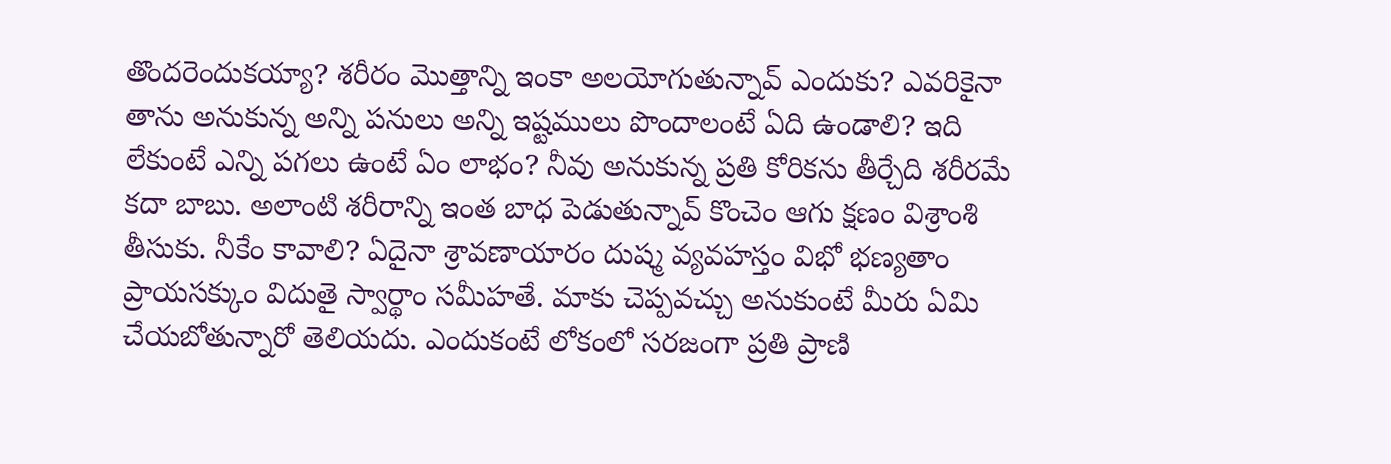తొందరెందుకయ్యా? శరీరం మొత్తాన్ని ఇంకా అలయోగుతున్నావ్ ఎందుకు? ఎవరికైనా తాను అనుకున్న అన్ని పనులు అన్ని ఇష్టములు పొందాలంటే ఏది ఉండాలి? ఇది లేకుంటే ఎన్ని పగలు ఉంటే ఏం లాభం? నీవు అనుకున్న ప్రతి కోరికను తీర్చేది శరీరమే కదా బాబు. అలాంటి శరీరాన్ని ఇంత బాధ పెడుతున్నావ్ కొంచెం ఆగు క్షణం విశ్రాంశి తీసుకు. నీకేం కావాలి? ఏదైనా శ్రావణాయారం దుష్మ వ్యవహస్తం విభో భణ్యతాం ప్రాయసక్కుం విదుతై స్వార్థాం సమీహతే. మాకు చెప్పవచ్చు అనుకుంటే మీరు ఏమి చేయబోతున్నారో తెలియదు. ఎందుకంటే లోకంలో సరజంగా ప్రతి ప్రాణి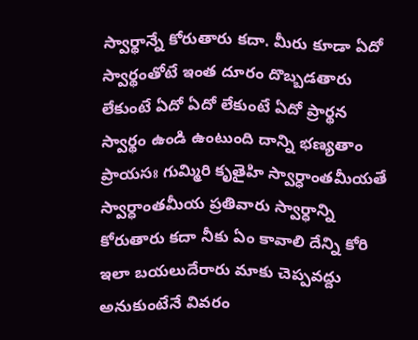స్వార్థాన్నే కోరుతారు కదా. మీరు కూడా ఏదో స్వార్థంతోటే ఇంత దూరం దొబ్బడతారు లేకుంటే ఏదో ఏదో లేకుంటే ఏదో ప్రార్థన స్వార్థం ఉండి ఉంటుంది దాన్ని భణ్యతాం ప్రాయసః గుమ్మిరి కృతైహి స్వార్ధాంతమీయతే స్వార్ధాంతమీయ ప్రతివారు స్వార్ధాన్ని కోరుతారు కదా నీకు ఏం కావాలి దేన్ని కోరి ఇలా బయలుదేరారు మాకు చెప్పవద్దు అనుకుంటేనే వివరం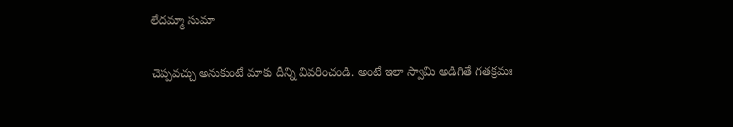లేదమ్మా సుమా

చెప్పవచ్చు అనుకుంటే మాకు దీన్ని వివరించండి. అంటే ఇలా స్వామి అడిగితే గతక్రమః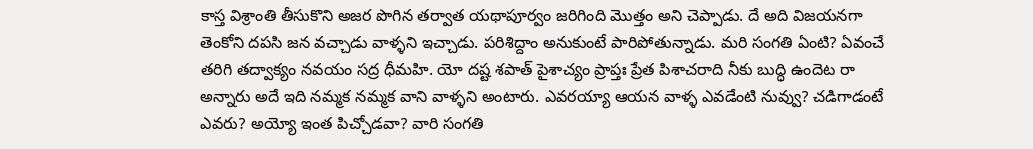కాస్త విశ్రాంతి తీసుకొని అజర పొగిన తర్వాత యథాపూర్వం జరిగింది మొత్తం అని చెప్పాడు. దే అది విజయనగా తెంకోని దపసి జన వచ్చాడు వాళ్ళని ఇచ్చాడు. పరిశిద్దాం అనుకుంటే పారిపోతున్నాడు. మరి సంగతి ఏంటి? ఏవంచే తరిగి తద్వాక్యం నవయం సద్ర ధీమహి. యో దష్ట శపాత్ పైశాచ్యం ప్రాప్తః ప్రేత పిశాచరాది నీకు బుద్ధి ఉందెట రా అన్నారు అదే ఇది నమ్మక నమ్మక వాని వాళ్ళని అంటారు. ఎవరయ్యా ఆయన వాళ్ళ ఎవడేంటి నువ్వు? చడిగాడంటే ఎవరు? అయ్యో ఇంత పిచ్చోడవా? వారి సంగతి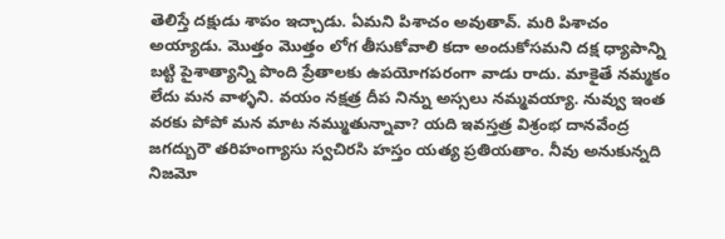తెలిస్తే దక్షుడు శాపం ఇచ్చాడు. ఏమని పిశాచం అవుతావ్. మరి పిశాచం అయ్యాడు. మొత్తం మొత్తం లోగ తీసుకోవాలి కదా అందుకోసమని దక్ష ధ్యాపాన్ని బట్టి పైశాత్యాన్ని పొంది ప్రేతాలకు ఉపయోగపరంగా వాడు రాదు. మాకైతే నమ్మకం లేదు మన వాళ్ళని. వయం నక్షత్ర దీప నిన్ను అస్సలు నమ్మవయ్యా. నువ్వు ఇంత వరకు పోపో మన మాట నమ్ముతున్నావా? యది ఇవస్తత్ర విశ్రంభ దానవేంద్ర జగద్బురౌ తరిహంగ్యాసు స్వచిరసి హస్తం యత్య ప్రతియతాం. నీవు అనుకున్నది నిజమో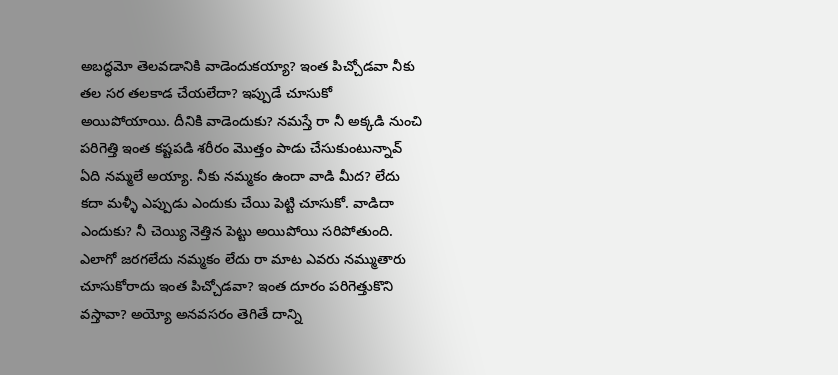అబద్ధమో తెలవడానికి వాడెందుకయ్యా? ఇంత పిచ్చోడవా నీకు తల సర తలకాడ చేయలేదా? ఇప్పుడే చూసుకో అయిపోయాయి. దీనికి వాడెందుకు? నమస్తే రా నీ అక్కడి నుంచి పరిగెత్తి ఇంత కష్టపడి శరీరం మొత్తం పాడు చేసుకుంటున్నావ్ ఏది నమ్మలే అయ్యా. నీకు నమ్మకం ఉందా వాడి మీద? లేదు కదా మళ్ళీ ఎప్పుడు ఎందుకు చేయి పెట్టి చూసుకో. వాడిదా ఎందుకు? నీ చెయ్యి నెత్తిన పెట్టు అయిపోయి సరిపోతుంది. ఎలాగో జరగలేదు నమ్మకం లేదు రా మాట ఎవరు నమ్ముతారు చూసుకోరాదు ఇంత పిచ్చోడవా? ఇంత దూరం పరిగెత్తుకొని వస్తావా? అయ్యో అనవసరం తెగితే దాన్ని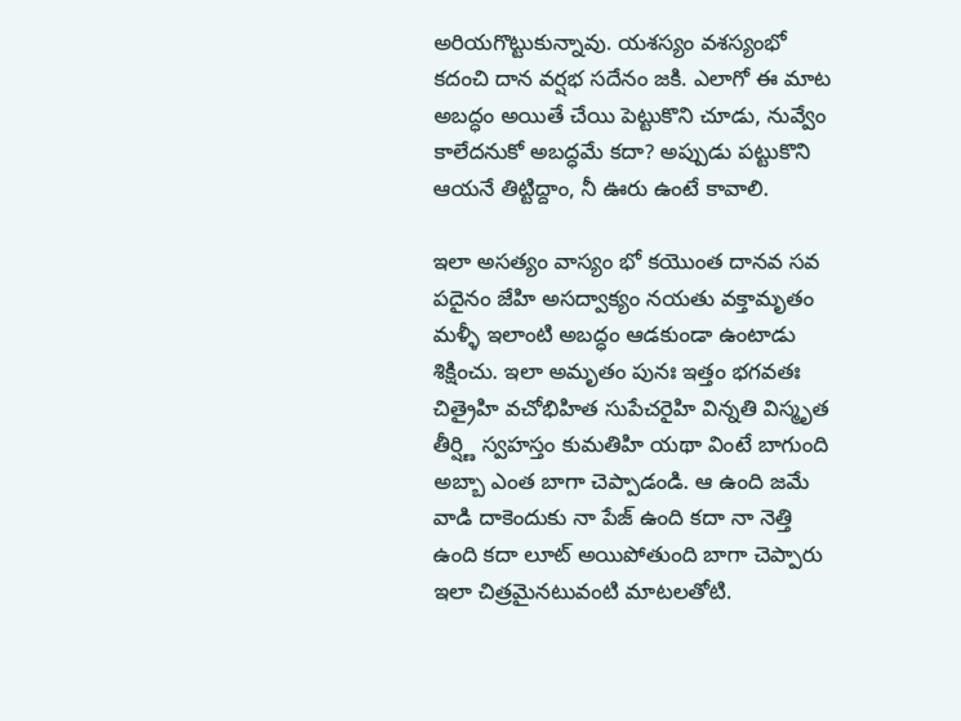అరియగొట్టుకున్నావు. యశస్యం వశస్యంభో కదంచి దాన వర్షభ సదేనం జకి. ఎలాగో ఈ మాట అబద్ధం అయితే చేయి పెట్టుకొని చూడు, నువ్వేం కాలేదనుకో అబద్ధమే కదా? అప్పుడు పట్టుకొని ఆయనే తిట్టిద్దాం, నీ ఊరు ఉంటే కావాలి.

ఇలా అసత్యం వాస్యం భో కయొంత దానవ సవ పదైనం జేహి అసద్వాక్యం నయతు వక్తామృతం మళ్ళీ ఇలాంటి అబద్ధం ఆడకుండా ఉంటాడు శిక్షించు. ఇలా అమృతం పునః ఇత్తం భగవతః చిత్రైహి వచోభిహిత సుపేచరైహి విన్నతి విస్మృత తీర్ష్ణి స్వహస్తం కుమతిహి యథా వింటే బాగుంది అబ్బా ఎంత బాగా చెప్పాడండి. ఆ ఉంది జమే వాడి దాకెందుకు నా పేజ్ ఉంది కదా నా నెత్తి ఉంది కదా లూట్ అయిపోతుంది బాగా చెప్పారు ఇలా చిత్రమైనటువంటి మాటలతోటి.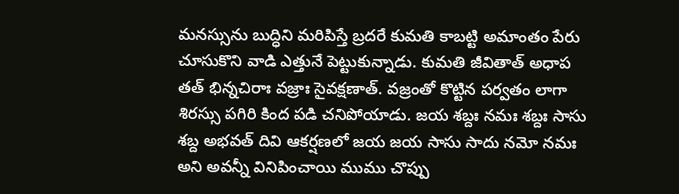మనస్సును బుద్ధిని మరిపిస్తే బ్రదరే కుమతి కాబట్టి అమాంతం పేరు చూసుకొని వాడి ఎత్తునే పెట్టుకున్నాడు. కుమతి జీవితాత్ అధాప తత్ భిన్నచిరాః వజ్రాః సైవక్షణాత్. వజ్రంతో కొట్టిన పర్వతం లాగా శిరస్సు పగిరి కింద పడి చనిపోయాడు. జయ శబ్దః నమః శబ్దః సాసు శబ్ద అభవత్ దివి ఆకర్షణలో జయ జయ సాసు సాదు నమో నమః అని అవన్నీ వినిపించాయి ముము చొప్పు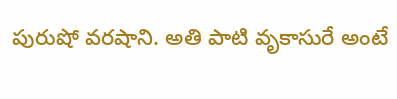పురుషో వరషాని. అతి పాటి వృకాసురే అంటే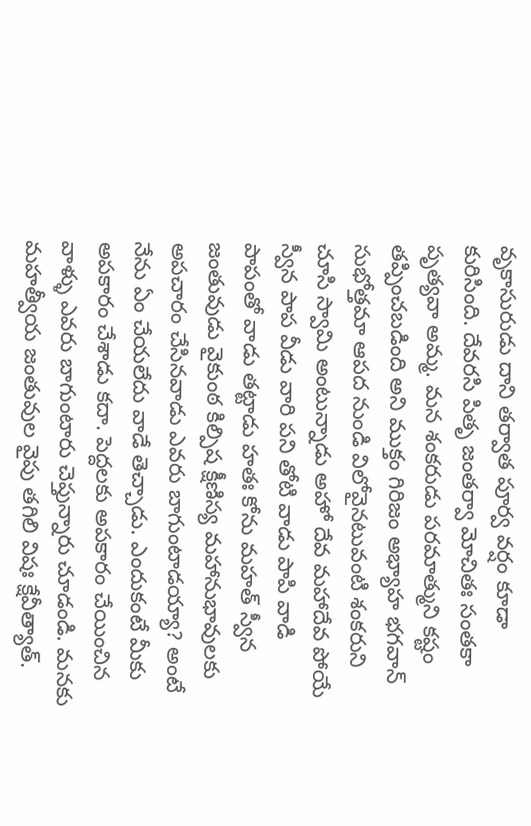వృకాసురుడు దాని తర్వాత పూర్వ వర్షం కూడా కురిసింది. దేవరసి పితృ జంతర్వా మోచితః సంతకా పృత్యవా అమ్మ. మన శంకరుడు పరమాత్ముని కష్టం తప్పించబడింది అని ముక్తం గిరిజం అభ్యాహ భగవాన్ సుభోత్తమా ఆపద నుండి విలోవైనటువంటి శంకరుని చూసి స్వామి అంటున్నాడు అహో దేవ మహాదేవ పోయే స్వీన పాప వీడు వారి పని తోటి వాడు పాపి వాడి పాపంతో వాడు తట్టాడు హతః కోను మహత్ స్వీన జంతువుడు వైకుంఠ కిల్పిష క్షీణిస్య మహానుభావులకు అపచారం చేసినవాడు ఎవరు బాగుంటాడయ్యా? అంటే నేను ఏం చేయలేదు వాడే తెచ్చాడు. ఎందుకంటే మీకు అపకారం చేశాడు కదా. పెద్దలకు అపకారం చేయించిన వాళ్ళు ఎవరు బాగుంటారు చెప్తున్నారు చూడండి. మనకు మహత్వీయ జంతువుల వైపు తగిలి విషః క్షేవీత్యాత్.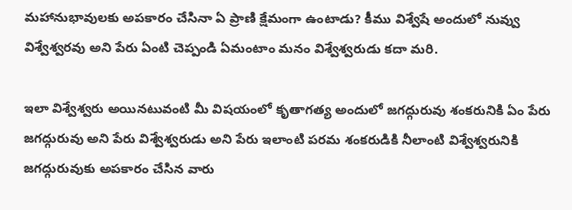మహానుభావులకు అపకారం చేసినా ఏ ప్రాణి క్షేమంగా ఉంటాడు? కీము విశ్వేషే అందులో నువ్వు విశ్వేశ్వరవు అని పేరు ఏంటి చెప్పండి ఏమంటాం మనం విశ్వేశ్వరుడు కదా మరి.

ఇలా విశ్వేశ్వరు అయినటువంటి మీ విషయంలో కృతాగత్య అందులో జగద్గురువు శంకరునికి ఏం పేరు జగద్గురువు అని పేరు విశ్వేశ్వరుడు అని పేరు ఇలాంటి పరమ శంకరుడికి నీలాంటి విశ్వేశ్వరునికి జగద్గురువుకు అపకారం చేసిన వారు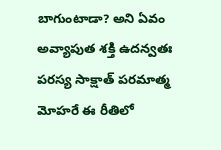బాగుంటాడా? అని ఏవం అవ్యాపుత శక్తి ఉదన్వతః పరస్య సాక్షాత్ పరమాత్మ మోహరే ఈ రీతిలో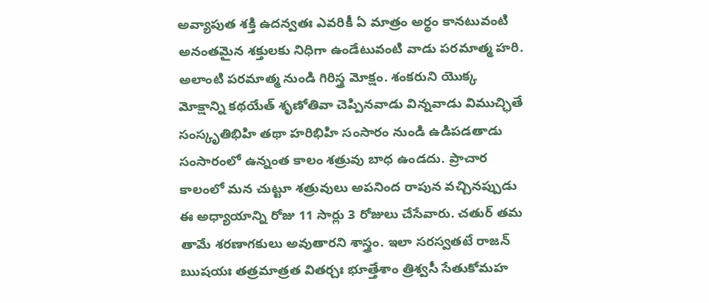అవ్యాపుత శక్తి ఉదన్వతః ఎవరికీ ఏ మాత్రం అర్థం కానటువంటి అనంతమైన శక్తులకు నిధిగా ఉండేటువంటి వాడు పరమాత్మ హరి. అలాంటి పరమాత్మ నుండి గిరిస్త్ర మోక్షం. శంకరుని యొక్క మోక్షాన్ని కథయేత్ శృణోతివా చెప్పినవాడు విన్నవాడు విముచ్ఛితే సంస్కృతిభిహి తథా హరిభిహి సంసారం నుండి ఉడిపడతాడు సంసారంలో ఉన్నంత కాలం శత్రువు బాధ ఉండదు. ప్రాచార కాలంలో మన చుట్టూ శత్రువులు అపనింద రాపున వచ్చినప్పుడు ఈ అధ్యాయాన్ని రోజు 11 సార్లు 3 రోజులు చేసేవారు. చతుర్ తమ తామే శరణాగకులు అవుతారని శాస్త్రం. ఇలా సరస్వతటే రాజన్ ఋషయః తత్రమాత్రత వితర్చః భూత్తేశాం త్రిశ్వసీ సేతుకోమహ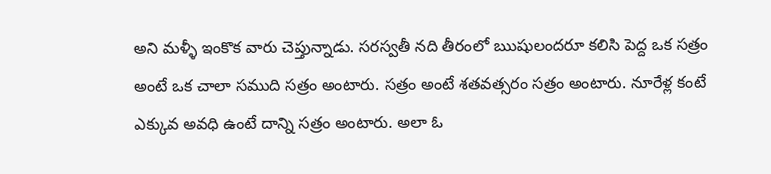అని మళ్ళీ ఇంకొక వారు చెప్తున్నాడు. సరస్వతీ నది తీరంలో ఋషులందరూ కలిసి పెద్ద ఒక సత్రం అంటే ఒక చాలా సముది సత్రం అంటారు. సత్రం అంటే శతవత్సరం సత్రం అంటారు. నూరేళ్ల కంటే ఎక్కువ అవధి ఉంటే దాన్ని సత్రం అంటారు. అలా ఓ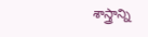శాస్త్రాన్ని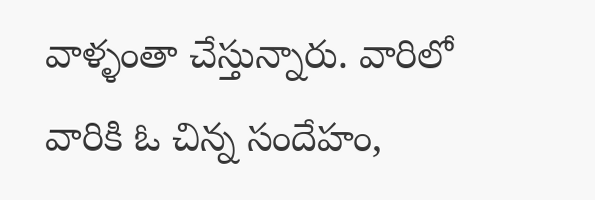వాళ్ళంతా చేస్తున్నారు. వారిలో వారికి ఓ చిన్న సందేహం,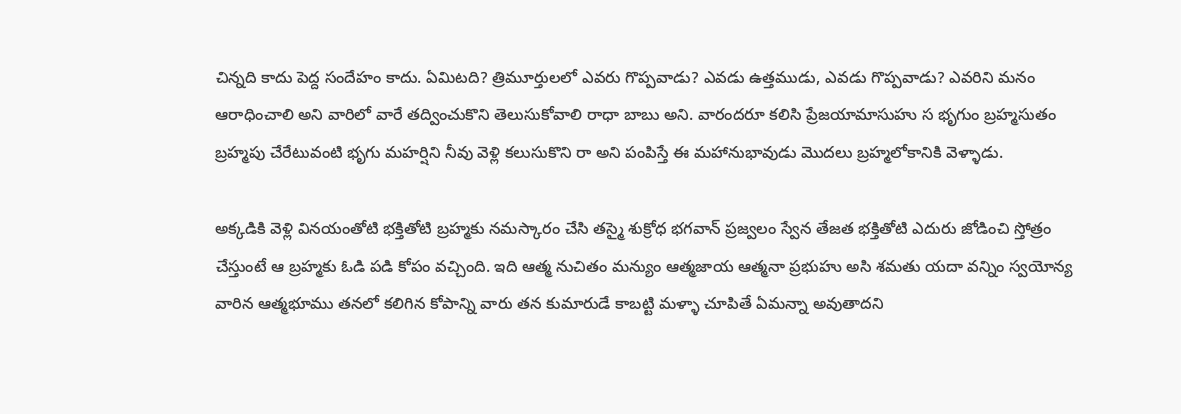చిన్నది కాదు పెద్ద సందేహం కాదు. ఏమిటది? త్రిమూర్తులలో ఎవరు గొప్పవాడు? ఎవడు ఉత్తముడు, ఎవడు గొప్పవాడు? ఎవరిని మనం ఆరాధించాలి అని వారిలో వారే తద్వించుకొని తెలుసుకోవాలి రాధా బాబు అని. వారందరూ కలిసి ప్రేజయామాసుహు స భృగుం బ్రహ్మసుతం బ్రహ్మపు చేరేటువంటి భృగు మహర్షిని నీవు వెళ్లి కలుసుకొని రా అని పంపిస్తే ఈ మహానుభావుడు మొదలు బ్రహ్మలోకానికి వెళ్ళాడు.

అక్కడికి వెళ్లి వినయంతోటి భక్తితోటి బ్రహ్మకు నమస్కారం చేసి తస్మై శుక్రోధ భగవాన్ ప్రజ్వలం స్వేన తేజత భక్తితోటి ఎదురు జోడించి స్తోత్రం చేస్తుంటే ఆ బ్రహ్మకు ఓడి పడి కోపం వచ్చింది. ఇది ఆత్మ నుచితం మన్యుం ఆత్మజాయ ఆత్మనా ప్రభుహు అసి శమతు యదా వన్నిం స్వయోన్య వారిన ఆత్మభూము తనలో కలిగిన కోపాన్ని వారు తన కుమారుడే కాబట్టి మళ్ళా చూపితే ఏమన్నా అవుతాదని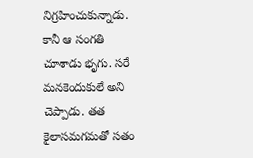నిగ్రహించుకున్నాడు. కానీ ఆ సంగతి చూశాడు భృగు. సరే మనకెందుకులే అని చెప్పాడు. తత కైలాసమగమతో సతం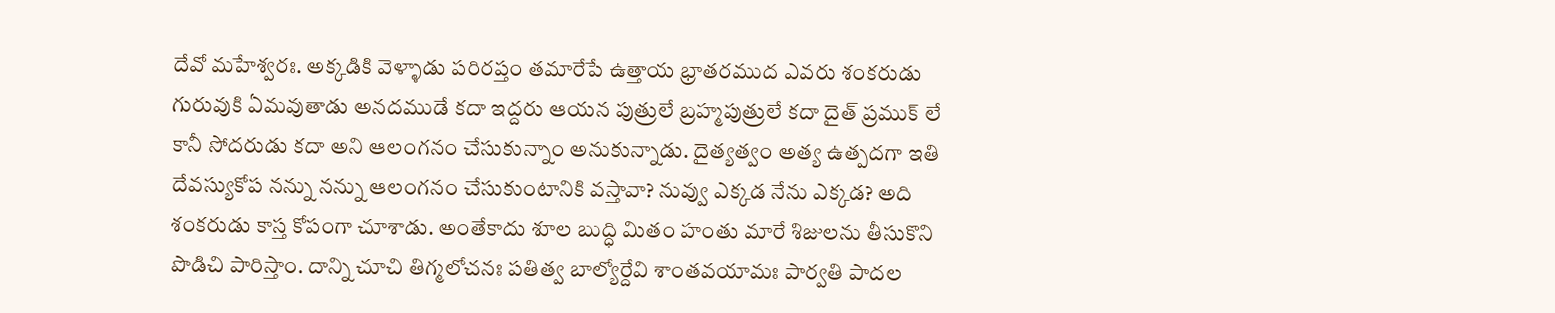దేవో మహేశ్వరః. అక్కడికి వెళ్ళాడు పరిరప్తం తమారేపే ఉత్తాయ భ్రాతరముద ఎవరు శంకరుడు గురువుకి ఏమవుతాడు అనదముడే కదా ఇద్దరు ఆయన పుత్రులే బ్రహ్మపుత్రులే కదా దైత్ ప్రముక్ లే కానీ సోదరుడు కదా అని ఆలంగనం చేసుకున్నాం అనుకున్నాడు. దైత్యత్వం అత్య ఉత్పదగా ఇతి దేవస్యుకోప నన్ను నన్ను ఆలంగనం చేసుకుంటానికి వస్తావా? నువ్వు ఎక్కడ నేను ఎక్కడ? అది శంకరుడు కాస్త కోపంగా చూశాడు. అంతేకాదు శూల బుద్ధి మితం హంతు మారే శిజులను తీసుకొని పొడిచి పారిస్తాం. దాన్ని చూచి తిగ్మలోచనః పతిత్వ బాల్యోర్దేవి శాంతవయామః పార్వతి పాదల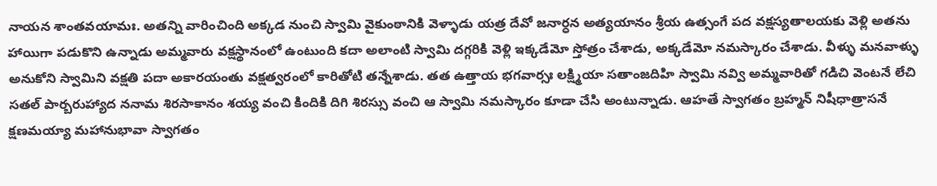నాయన శాంతవయామః. అతన్ని వారించింది అక్కడ నుంచి స్వామి వైకుంఠానికి వెళ్ళాడు యత్ర దేవో జనార్ధన అత్యయానం శ్రీయ ఉత్సంగే పద వక్షస్యతాలయకు వెళ్లి అతను హాయిగా పడుకొని ఉన్నాడు అమ్మవారు వక్షస్థానంలో ఉంటుంది కదా అలాంటి స్వామి దగ్గరికి వెళ్లి ఇక్కడేమో స్తోత్రం చేశాడు, అక్కడేమో నమస్కారం చేశాడు. వీళ్ళు మనవాళ్ళు అనుకోని స్వామిని వక్షతి పదా అకారయంతు వక్షత్వరంలో కారితోటి తన్నేశాడు. తత ఉత్తాయ భగవార్సః లక్ష్మియా సతాంజదిహి స్వామి నవ్వి అమ్మవారితో గడిచి వెంటనే లేచి సతల్ పార్బరుహ్యాద ననామ శిరసాకానం శయ్య వంచి కిందికి దిగి శిరస్సు వంచి ఆ స్వామి నమస్కారం కూడా చేసి అంటున్నాడు. ఆహతే స్వాగతం బ్రహ్మన్ నిషీధాత్రాసనే క్షణమయ్యా మహానుభావా స్వాగతం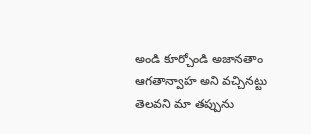అండి కూర్చోండి అజానతాం ఆగతాన్వాహ అని వచ్చినట్టు తెలవని మా తప్పును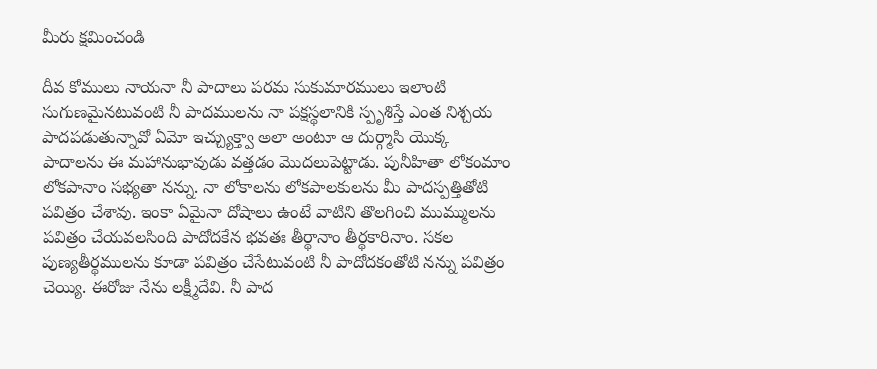మీరు క్షమించండి

దీవ కోములు నాయనా నీ పాదాలు పరమ సుకుమారములు ఇలాంటి సుగుణమైనటువంటి నీ పాదములను నా పక్షస్థలానికి స్పృశిస్తే ఎంత నిశ్చయ పాదపడుతున్నావో ఏమో ఇచ్చ్యుక్త్వా అలా అంటూ ఆ దుర్గ్మాసి యొక్క పాదాలను ఈ మహానుభావుడు వత్తడం మొదలుపెట్టాడు. పునీహితా లోకంమాం లోకపానాం సభ్యతా నన్ను. నా లోకాలను లోకపాలకులను మీ పాదస్పత్తితోటి పవిత్రం చేశావు. ఇంకా ఏమైనా దోషాలు ఉంటే వాటిని తొలగించి ముమ్ములను పవిత్రం చేయవలసింది పాదోదకేన భవతః తీర్థానాం తీర్థకారినాం. సకల పుణ్యతీర్థములను కూడా పవిత్రం చేసేటువంటి నీ పాదోదకంతోటి నన్ను పవిత్రం చెయ్యి. ఈరోజు నేను లక్ష్మీదేవి. నీ పాద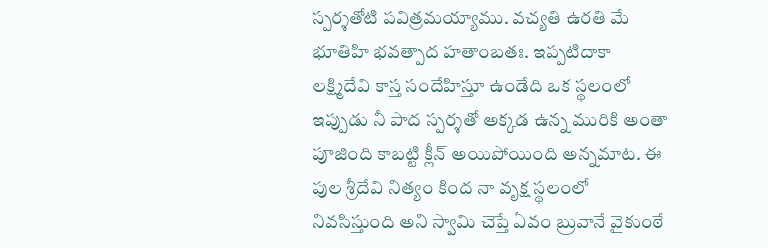స్పర్శతోటి పవిత్రమయ్యాము. వచ్యతి ఉరతి మే భూతిహి భవత్పాద హతాంబతః. ఇప్పటిదాకా లక్ష్మిదేవి కాస్త సందేహిస్తూ ఉండేది ఒక స్థలంలో ఇప్పుడు నీ పాద స్పర్శతో అక్కడ ఉన్న మురికి అంతా పూజింది కాబట్టి క్లీన్ అయిపోయింది అన్నమాట. ఈ పుల శ్రీదేవి నిత్యం కింద నా వృక్ష స్థలంలో నివసిస్తుంది అని స్వామి చెప్తే ఏవం బ్రువానే వైకుంఠే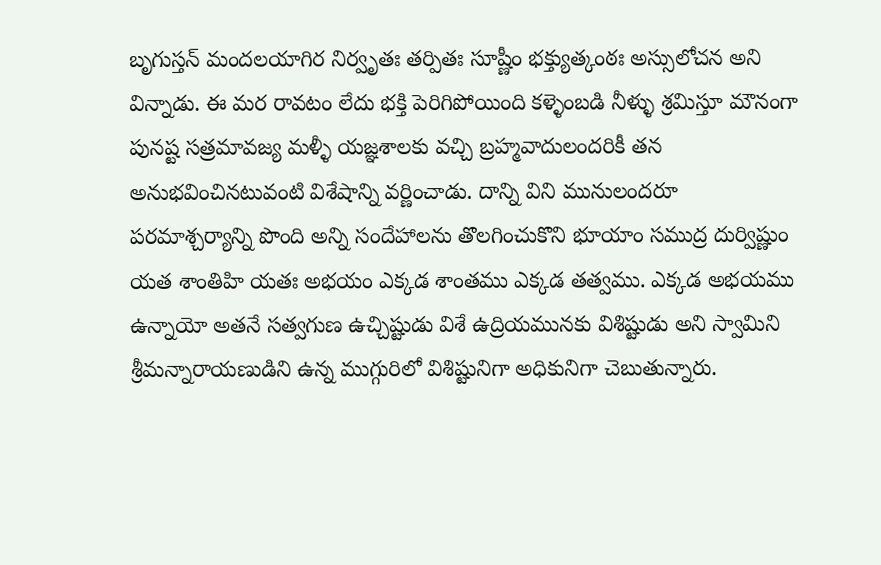బృగుస్తన్ మందలయాగిర నిర్వృతః తర్పితః సూష్ణీం భక్త్యుత్కంఠః అస్సులోచన అని విన్నాడు. ఈ మర రావటం లేదు భక్తి పెరిగిపోయింది కళ్ళెంబడి నీళ్ళు శ్రమిస్తూ మౌనంగా పునష్ట సత్రమావజ్య మళ్ళీ యజ్ఞశాలకు వచ్చి బ్రహ్మవాదులందరికీ తన అనుభవించినటువంటి విశేషాన్ని వర్ణించాడు. దాన్ని విని మునులందరూ పరమాశ్చర్యాన్ని పొంది అన్ని సందేహాలను తొలగించుకొని భూయాం సముద్ర దుర్విష్ణుం యత శాంతిహి యతః అభయం ఎక్కడ శాంతము ఎక్కడ తత్వము. ఎక్కడ అభయము ఉన్నాయో అతనే సత్వగుణ ఉచ్చిష్టుడు విశే ఉద్రియమునకు విశిష్టుడు అని స్వామిని శ్రీమన్నారాయణుడిని ఉన్న ముగ్గురిలో విశిష్టునిగా అధికునిగా చెబుతున్నారు.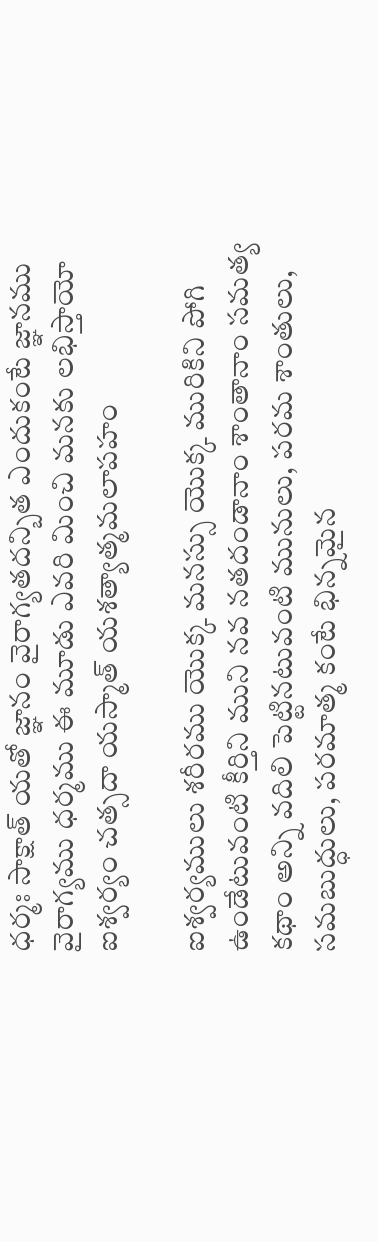ధర్మః సాక్షాత్ యతో జ్ఞానం వైరాగ్యతదన్బిత ఎందుకంటే జ్ఞానము వైరాగ్యము ధర్మము ఈ మూడు ఎవరి మించి మనకు లభిస్తాయో ఐశ్వర్యం చత్సదా యస్మాత్ యశత్యాత్మమలాపహం

ఐశ్వర్యములు శరీరము యొక్క మనస్సు యొక్క మురికిని పోగి ఉండేటువంటి కీర్తిని ముని నవ నతదండానాం శాంతానాం సమత్య కథాం అన్ని వదిలి పెట్టినటువంటి మునులు, పరమ శాంతులు, సమబుద్ధులు, పరమాత్మ కంటే భిన్నమైన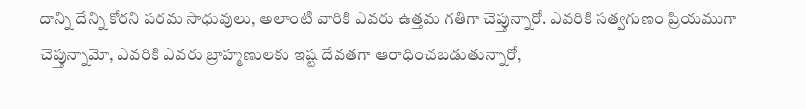దాన్ని దేన్ని కోరని పరమ సాధువులు, అలాంటి వారికి ఎవరు ఉత్తమ గతిగా చెప్తున్నారో. ఎవరికి సత్వగుణం ప్రియముగా చెప్తున్నామో, ఎవరికి ఎవరు బ్రాహ్మణులకు ఇష్ట దేవతగా ఆరాధించబడుతున్నారో,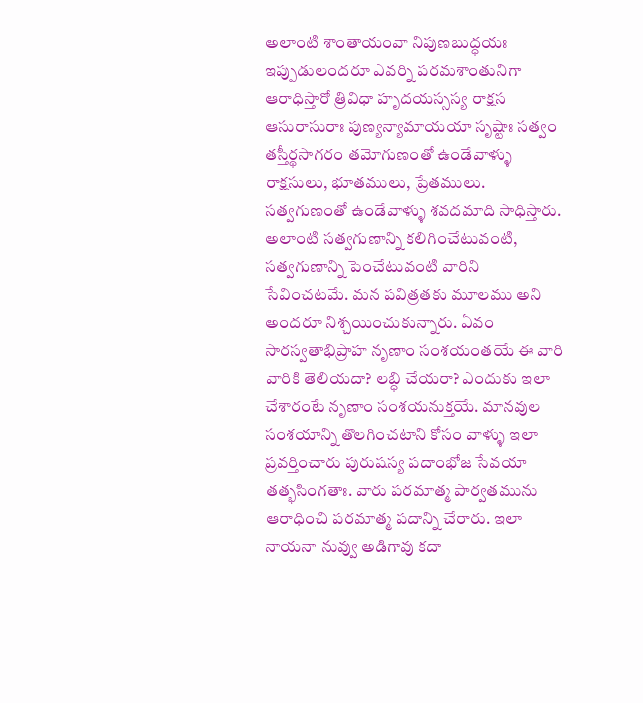అలాంటి శాంతాయంవా నిపుణబుద్ధయః ఇప్పుడులందరూ ఎవర్ని పరమశాంతునిగా ఆరాధిస్తారో త్రివిధా హృదయస్సస్య రాక్షస ఆసురాసురాః పుణ్యన్యామాయయా సృష్టాః సత్వం తస్తీర్థసాగరం తమోగుణంతో ఉండేవాళ్ళు రాక్షసులు, భూతములు, ప్రేతములు. సత్వగుణంతో ఉండేవాళ్ళు శవదమాది సాధిస్తారు. అలాంటి సత్వగుణాన్ని కలిగించేటువంటి, సత్వగుణాన్ని పెంచేటువంటి వారిని సేవించటమే. మన పవిత్రతకు మూలము అని అందరూ నిశ్చయించుకున్నారు. ఏవం సారస్వతాభిప్రాహ నృణాం సంశయంతయే ఈ వారి వారికి తెలియదా? లబ్ధి చేయరా? ఎందుకు ఇలా చేశారంటే నృణాం సంశయనుక్తయే. మానవుల సంశయాన్ని తొలగించటాని కోసం వాళ్ళు ఇలా ప్రవర్తించారు పురుషస్య పదాంభోజ సేవయా తత్భసింగతాః. వారు పరమాత్మ పార్వతమును ఆరాధించి పరమాత్మ పదాన్ని చేరారు. ఇలా నాయనా నువ్వు అడిగావు కదా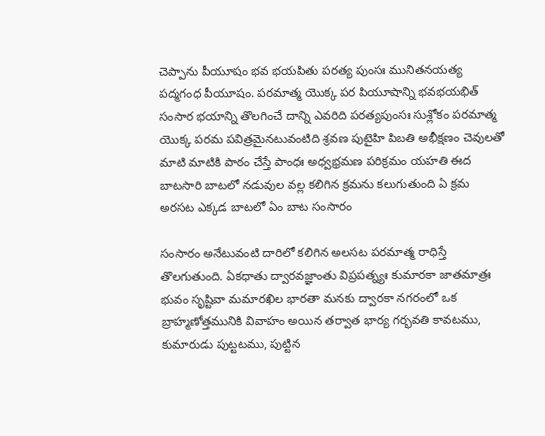చెప్పాను పీయూషం భవ భయపితు పరత్య పుంసః మునితనయత్య పద్మగంధ పీయూషం. పరమాత్మ యొక్క పర పియూషాన్ని భవభయభిత్ సంసార భయాన్ని తొలగించే దాన్ని ఎవరిది పరత్యపుంసః సుశ్లోకం పరమాత్మ యొక్క పరమ పవిత్రమైనటువంటిది శ్రవణ పుటైహి పిబతి అభీక్షణం చెవులతో మాటి మాటికి పాఠం చేస్తే పాంధః అధ్వభ్రమణ పరిక్రమం యహతి ఈద బాటసారి బాటలో నడువుల వల్ల కలిగిన క్రమను కలుగుతుంది ఏ క్రమ అరసట ఎక్కడ బాటలో ఏం బాట సంసారం

సంసారం అనేటువంటి దారిలో కలిగిన అలసట పరమాత్మ రాధిస్తే తొలగుతుంది. ఏకధాతు ద్వారవజ్ఞాంతు విప్రపత్న్యః కుమారకా జాతమాత్రః భువం సృష్టివా మమారఖిల భారతా మనకు ద్వారకా నగరంలో ఒక బ్రాహ్మణోత్తమునికి వివాహం అయిన తర్వాత భార్య గర్భవతి కావటము, కుమారుడు పుట్టటము, పుట్టిన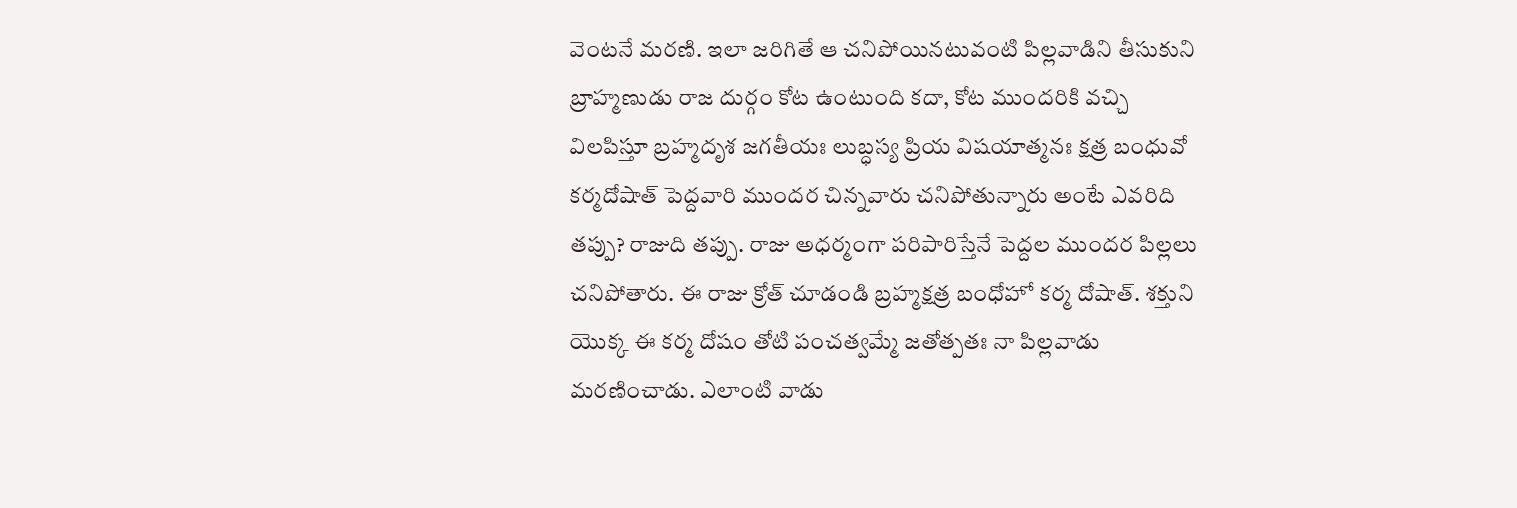వెంటనే మరణి. ఇలా జరిగితే ఆ చనిపోయినటువంటి పిల్లవాడిని తీసుకుని బ్రాహ్మణుడు రాజ దుర్గం కోట ఉంటుంది కదా, కోట ముందరికి వచ్చి విలపిస్తూ బ్రహ్మదృశ జగతీయః లుబ్ధస్య ప్రియ విషయాత్మనః క్షత్ర బంధువో కర్మదోషాత్ పెద్దవారి ముందర చిన్నవారు చనిపోతున్నారు అంటే ఎవరిది తప్పు? రాజుది తప్పు. రాజు అధర్మంగా పరిపారిస్తేనే పెద్దల ముందర పిల్లలు చనిపోతారు. ఈ రాజు క్రోత్ చూడండి బ్రహ్మక్షత్ర బంధోహో కర్మ దోషాత్. శక్తుని యొక్క ఈ కర్మ దోషం తోటి పంచత్వమ్మే జతోత్పతః నా పిల్లవాడు మరణించాడు. ఎలాంటి వాడు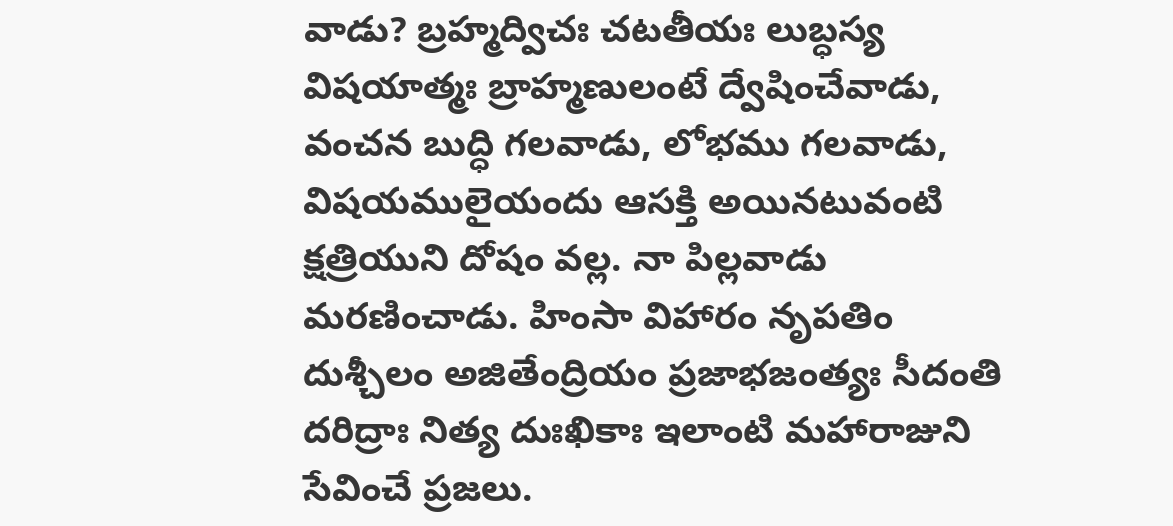వాడు? బ్రహ్మద్విచః చటతీయః లుబ్ధస్య విషయాత్మః బ్రాహ్మణులంటే ద్వేషించేవాడు, వంచన బుద్ధి గలవాడు, లోభము గలవాడు, విషయములైయందు ఆసక్తి అయినటువంటి క్షత్రియుని దోషం వల్ల. నా పిల్లవాడు మరణించాడు. హింసా విహారం నృపతిం దుశ్చీలం అజితేంద్రియం ప్రజాభజంత్యః సీదంతి దరిద్రాః నిత్య దుఃఖికాః ఇలాంటి మహారాజుని సేవించే ప్రజలు.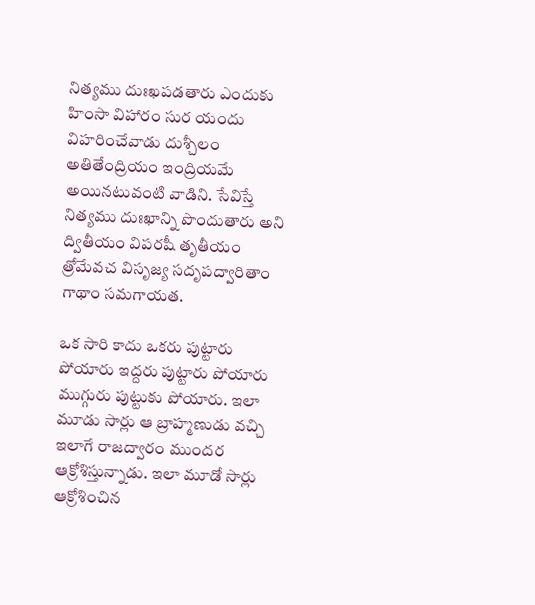నిత్యము దుఃఖపడతారు ఎందుకు హింసా విహారం సుర యందు విహరించేవాడు దుశ్చీలం అతితేంద్రియం ఇంద్రియమే అయినటువంటి వాడిని. సేవిస్తే నిత్యము దుఃఖాన్ని పొందుతారు అని ద్వితీయం విపరషీ తృతీయం త్రోమేవచ విసృజ్య సదృపద్వారితాం గాథాం సమగాయత.

ఒక సారి కాదు ఒకరు పుట్టారు పోయారు ఇద్దరు పుట్టారు పోయారు ముగ్గురు పుట్టుకు పోయారు. ఇలా మూడు సార్లు ఆ బ్రాహ్మణుడు వచ్చి ఇలాగే రాజద్వారం ముందర ఆక్రోశిస్తున్నాడు. ఇలా మూడో సార్లు ఆక్రోశించిన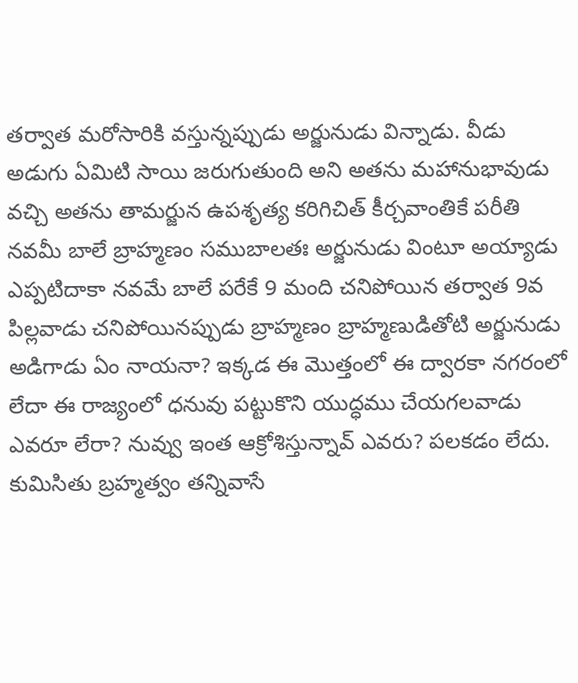తర్వాత మరోసారికి వస్తున్నప్పుడు అర్జునుడు విన్నాడు. వీడు అడుగు ఏమిటి సాయి జరుగుతుంది అని అతను మహానుభావుడు వచ్చి అతను తామర్జున ఉపశృత్య కరిగిచిత్ కీర్చవాంతికే పరీతి నవమీ బాలే బ్రాహ్మణం సముబాలతః అర్జునుడు వింటూ అయ్యాడు ఎప్పటిదాకా నవమే బాలే పరేకే 9 మంది చనిపోయిన తర్వాత 9వ పిల్లవాడు చనిపోయినప్పుడు బ్రాహ్మణం బ్రాహ్మణుడితోటి అర్జునుడు అడిగాడు ఏం నాయనా? ఇక్కడ ఈ మొత్తంలో ఈ ద్వారకా నగరంలో లేదా ఈ రాజ్యంలో ధనువు పట్టుకొని యుద్ధము చేయగలవాడు ఎవరూ లేరా? నువ్వు ఇంత ఆక్రోశిస్తున్నావ్ ఎవరు? పలకడం లేదు. కుమిసితు బ్రహ్మత్వం తన్నివాసే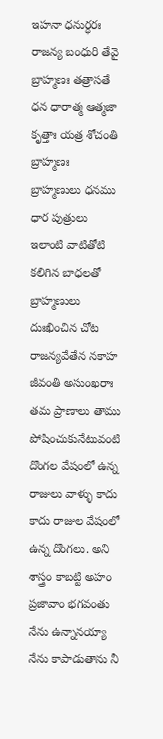ఇహనా ధనుర్ధరః రాజన్య బంధురి తేవై బ్రాహ్మణః తత్రాసతే ధన ధారాత్మ ఆత్మజా కృత్తాః యత్ర శోచంతి బ్రాహ్మణః బ్రాహ్మణులు ధనము ధార పుత్రులు ఇలాంటి వాటితోటి కలిగిన బాధలతో బ్రాహ్మణులు దుఃఖించిన చోట రాజన్యవేతేన నకాహ జీవంతి అసుంఖరాః తమ ప్రాణాలు తాము పోషించుకునేటువంటి దొంగల వేషంలో ఉన్న రాజులు వాళ్ళు కాదు కాదు రాజుల వేషంలో ఉన్న దొంగలు. అని శాస్త్రం కాబట్టి అహం ప్రజావాం భగవంతు నేను ఉన్నానయ్యా నేను కాపాడుతాను నీ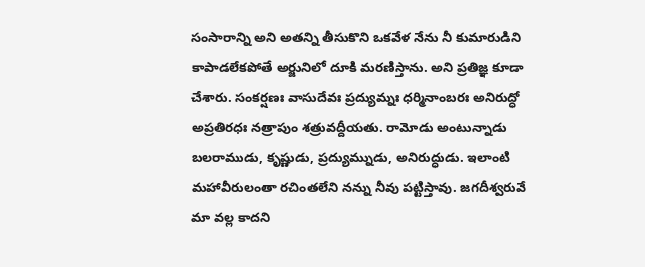సంసారాన్ని అని అతన్ని తీసుకొని ఒకవేళ నేను నీ కుమారుడిని కాపాడలేకపోతే అర్జునిలో దూకి మరణిస్తాను. అని ప్రతిజ్ఞ కూడా చేశారు. సంకర్షణః వాసుదేవః ప్రద్యుమ్నః ధర్మినాంబరః అనిరుద్ధో అప్రతిరధః నత్రాపుం శత్రువద్దీయతు. రామోడు అంటున్నాడు బలరాముడు, కృష్ణుడు, ప్రద్యుమ్నుడు, అనిరుద్ధుడు. ఇలాంటి మహావీరులంతా రచింతలేని నన్ను నీవు పట్టిస్తావు. జగదీశ్వరువే మా వల్ల కాదని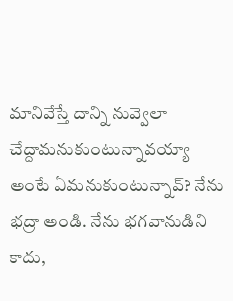మానివేస్తే దాన్ని నువ్వెలా చేద్దామనుకుంటున్నావయ్యా అంటే ఏమనుకుంటున్నావ్? నేను భద్రా అండి. నేను భగవానుడిని కాదు,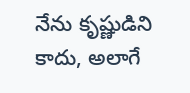నేను కృష్ణుడిని కాదు, అలాగే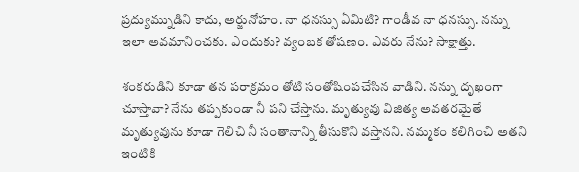ప్రద్యుమ్నుడిని కాదు, అర్జునోహం. నా ధనస్సు ఏమిటి? గాండీవ నా ధనస్సు. నన్ను ఇలా అవమానించకు. ఎందుకు? వ్యంబక తోషణం. ఎవరు నేను? సాక్షాత్తు.

శంకరుడిని కూడా తన పరాక్రమం తోటి సంతోషింపచేసిన వాడిని. నన్ను దృఖంగా చూస్తావా? నేను తప్పకుండా నీ పని చేస్తాను. మృత్యువు విజిత్య అవతరమైతే మృత్యువును కూడా గెలిచి నీ సంతానాన్ని తీసుకొని వస్తానని. నమ్మకం కలిగించి అతని ఇంటికి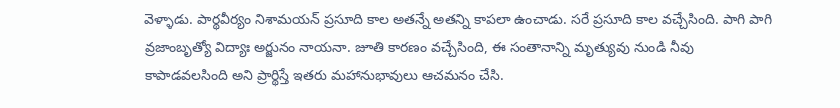వెళ్ళాడు. పార్థవీర్యం నిశామయన్ ప్రసూది కాల అతన్నే అతన్ని కాపలా ఉంచాడు. సరే ప్రసూది కాల వచ్చేసింది. పాగి పాగి వ్రజాంబృత్యో విద్యాః అర్జునం నాయనా. జూతి కారణం వచ్చేసింది, ఈ సంతానాన్ని మృత్యువు నుండి నీవు కాపాడవలసింది అని ప్రార్థిస్తే ఇతరు మహానుభావులు ఆచమనం చేసి.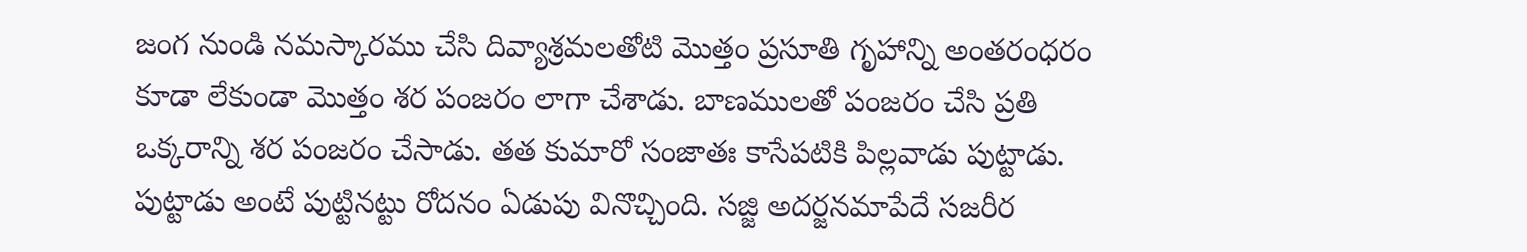జంగ నుండి నమస్కారము చేసి దివ్యాశ్రమలతోటి మొత్తం ప్రసూతి గృహాన్ని అంతరంధరం కూడా లేకుండా మొత్తం శర పంజరం లాగా చేశాడు. బాణములతో పంజరం చేసి ప్రతి ఒక్కరాన్ని శర పంజరం చేసాడు. తత కుమారో సంజాతః కాసేపటికి పిల్లవాడు పుట్టాడు. పుట్టాడు అంటే పుట్టినట్టు రోదనం ఏడుపు వినొచ్చింది. సజ్జి అదర్జనమాపేదే సజరీర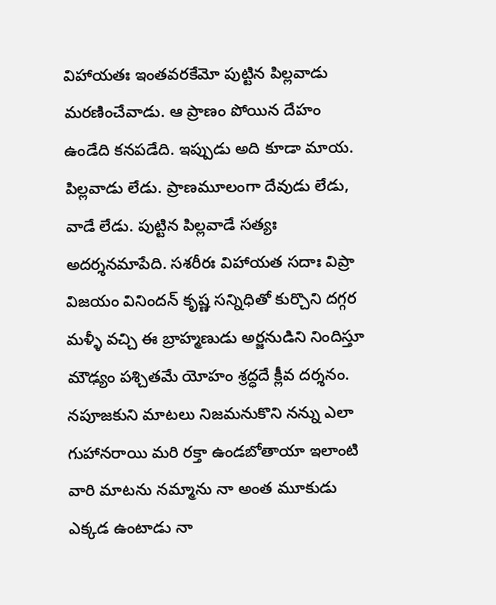విహాయతః ఇంతవరకేమో పుట్టిన పిల్లవాడు మరణించేవాడు. ఆ ప్రాణం పోయిన దేహం ఉండేది కనపడేది. ఇప్పుడు అది కూడా మాయ. పిల్లవాడు లేడు. ప్రాణమూలంగా దేవుడు లేడు, వాడే లేడు. పుట్టిన పిల్లవాడే సత్యః అదర్శనమాపేది. సశరీరః విహాయత సదాః విప్రా విజయం వినిందన్ కృష్ణ సన్నిధితో కుర్చొని దగ్గర మళ్ళీ వచ్చి ఈ బ్రాహ్మణుడు అర్జనుడిని నిందిస్తూ మౌఢ్యం పశ్చితమే యోహం శ్రద్ధదే క్లీవ దర్శనం. నపూజకుని మాటలు నిజమనుకొని నన్ను ఎలా గుహానరాయి మరి రక్తా ఉండబోతాయా ఇలాంటి వారి మాటను నమ్మాను నా అంత మూకుడు ఎక్కడ ఉంటాడు నా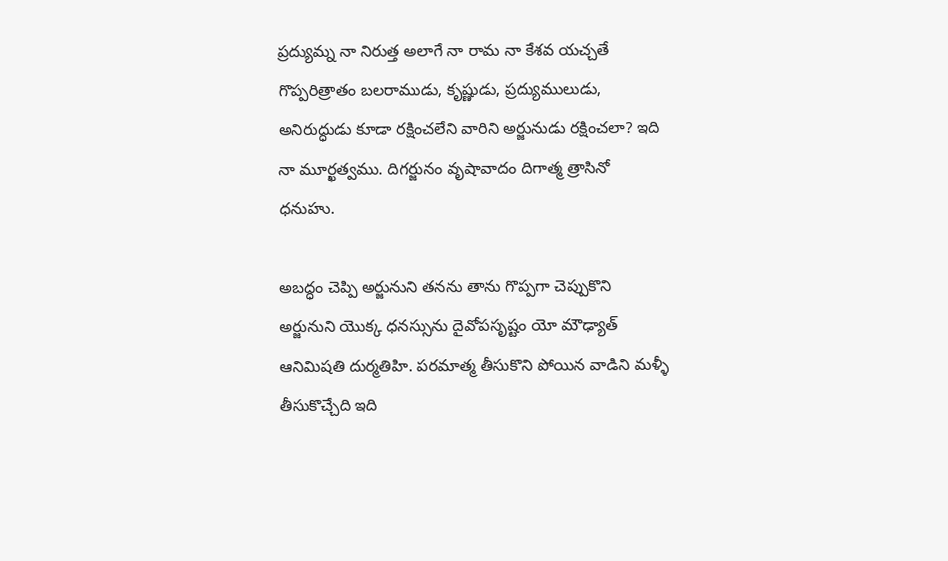ప్రద్యుమ్న నా నిరుత్త అలాగే నా రామ నా కేశవ యచ్చతే గొప్పరిత్రాతం బలరాముడు, కృష్ణుడు, ప్రద్యుములుడు, అనిరుద్ధుడు కూడా రక్షించలేని వారిని అర్జునుడు రక్షించలా? ఇది నా మూర్ఖత్వము. దిగర్జునం వృషావాదం దిగాత్మ త్రాసినో ధనుహు.

అబద్ధం చెప్పి అర్జునుని తనను తాను గొప్పగా చెప్పుకొని అర్జునుని యొక్క ధనస్సును దైవోపసృష్టం యో మౌఢ్యాత్ ఆనిమిషతి దుర్మతిహి. పరమాత్మ తీసుకొని పోయిన వాడిని మళ్ళీ తీసుకొచ్చేది ఇది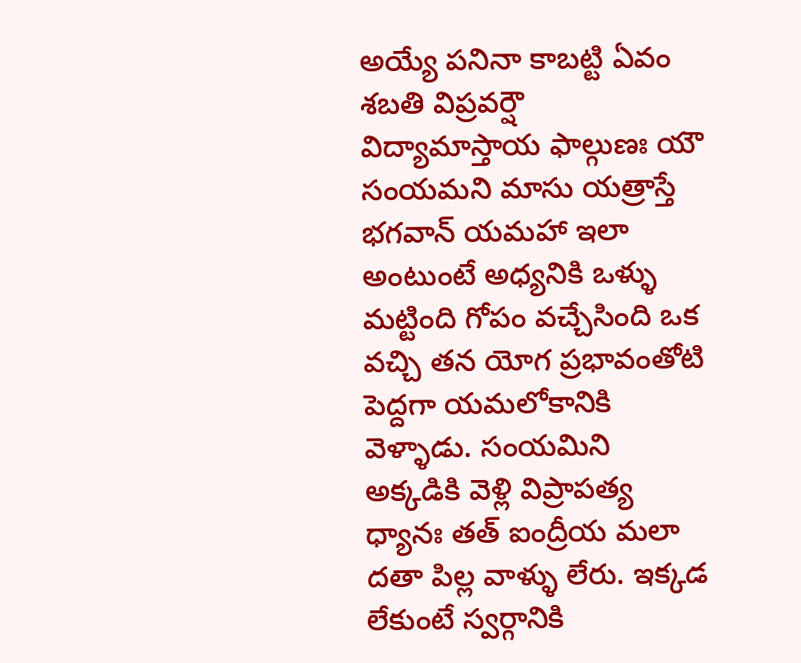అయ్యే పనినా కాబట్టి ఏవం శబతి విప్రవర్షౌ విద్యామాస్తాయ ఫాల్గుణః యౌ సంయమని మాసు యత్రాస్తే భగవాన్ యమహా ఇలా అంటుంటే అధ్యనికి ఒళ్ళు మట్టింది గోపం వచ్చేసింది ఒక వచ్చి తన యోగ ప్రభావంతోటి పెద్దగా యమలోకానికి వెళ్ళాడు. సంయమిని అక్కడికి వెళ్లి విప్రాపత్య ధ్యానః తత్ ఐంద్రీయ మలా దతా పిల్ల వాళ్ళు లేరు. ఇక్కడ లేకుంటే స్వర్గానికి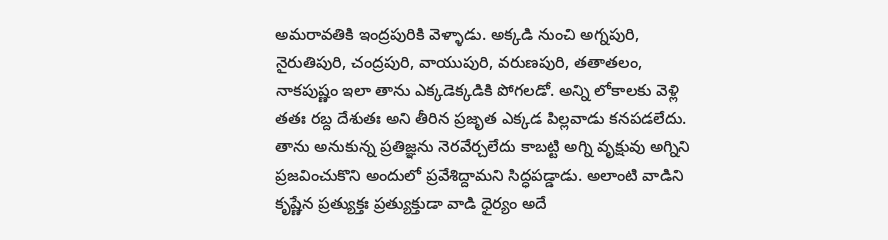అమరావతికి ఇంద్రపురికి వెళ్ళాడు. అక్కడి నుంచి అగ్నపురి, నైరుతిపురి, చంద్రపురి, వాయుపురి, వరుణపురి, తతాతలం, నాకపుష్ణం ఇలా తాను ఎక్కడెక్కడికి పోగలడో. అన్ని లోకాలకు వెళ్లి తతః రబ్ద దేశుతః అని తీరిన ప్రజృత ఎక్కడ పిల్లవాడు కనపడలేదు. తాను అనుకున్న ప్రతిజ్ఞను నెరవేర్చలేదు కాబట్టి అగ్ని వృక్షువు అగ్నిని ప్రజవించుకొని అందులో ప్రవేశిద్దామని సిద్ధపడ్డాడు. అలాంటి వాడిని కృష్ణేన ప్రత్యుక్తః ప్రత్యుక్తుడా వాడి ధైర్యం అదే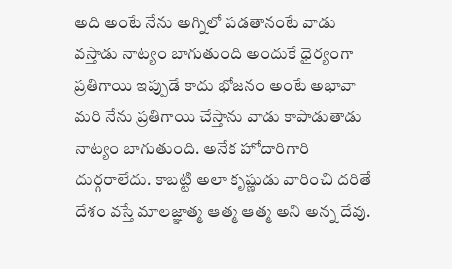అది అంటే నేను అగ్నిలో పడతానంటే వాడు వస్తాడు నాట్యం బాగుతుంది అందుకే ధైర్యంగా ప్రతిగాయి ఇప్పుడే కాదు భోజనం అంటే అభావా మరి నేను ప్రతిగాయి చేస్తాను వాడు కాపాడుతాడు నాట్యం బాగుతుంది. అనేక హోదారిగారి దుర్గరాలేదు. కాబట్టి అలా కృష్ణుడు వారించి దరితే దేశం వస్తే మాలజ్ఞాత్మ ఆత్మ ఆత్మ అని అన్న దేవు.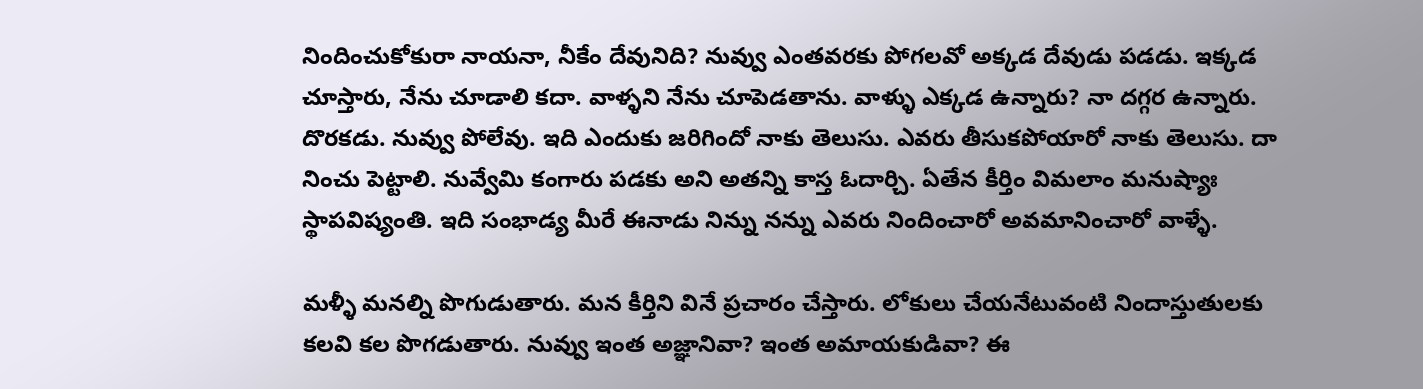నిందించుకోకురా నాయనా, నీకేం దేవునిది? నువ్వు ఎంతవరకు పోగలవో అక్కడ దేవుడు పడడు. ఇక్కడ చూస్తారు, నేను చూడాలి కదా. వాళ్ళని నేను చూపెడతాను. వాళ్ళు ఎక్కడ ఉన్నారు? నా దగ్గర ఉన్నారు. దొరకడు. నువ్వు పోలేవు. ఇది ఎందుకు జరిగిందో నాకు తెలుసు. ఎవరు తీసుకపోయారో నాకు తెలుసు. దా నించు పెట్టాలి. నువ్వేమి కంగారు పడకు అని అతన్ని కాస్త ఓదార్చి. ఏతేన కీర్తిం విమలాం మనుష్యాః స్థాపవిష్యంతి. ఇది సంభాడ్య మీరే ఈనాడు నిన్ను నన్ను ఎవరు నిందించారో అవమానించారో వాళ్ళే.

మళ్ళీ మనల్ని పొగుడుతారు. మన కీర్తిని వినే ప్రచారం చేస్తారు. లోకులు చేయనేటువంటి నిందాస్తుతులకు కలవి కల పొగడుతారు. నువ్వు ఇంత అజ్ఞానివా? ఇంత అమాయకుడివా? ఈ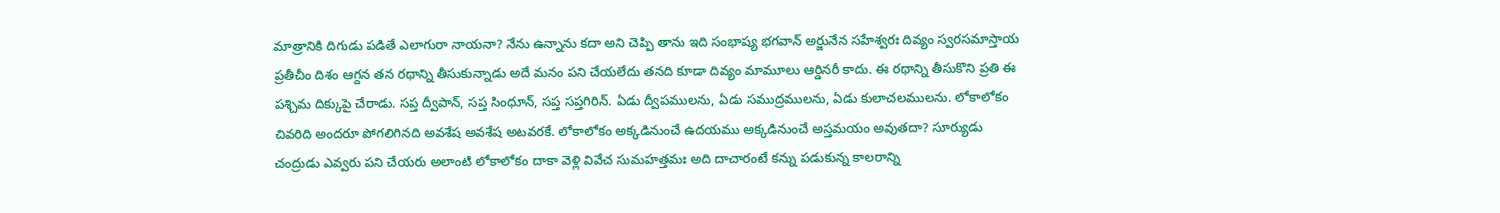మాత్రానికి దిగుడు పడితే ఎలాగురా నాయనా? నేను ఉన్నాను కదా అని చెప్పి తాను ఇది సంభాష్య భగవాన్ అర్జునేన సహేశ్వరః దివ్యం స్వరసమాస్తాయ ప్రతీచీం దిశం ఆగ్దన తన రథాన్ని తీసుకున్నాడు అదే మనం పని చేయలేదు తనది కూడా దివ్యం మామూలు ఆర్డినరీ కాదు. ఈ రథాన్ని తీసుకొని ప్రతి ఈ పశ్చిమ దిక్కుపై చేరాడు. సప్త ద్వీపాన్, సప్త సింధూన్, సప్త సప్తగిరిన్. ఏడు ద్వీపములను, ఏడు సముద్రములను, ఏడు కులాచలములను. లోకాలోకం చివరిది అందరూ పోగలిగినది అవశేష అవశేష అటవరకే. లోకాలోకం అక్కడినుంచే ఉదయము అక్కడినుంచే అస్తమయం అవుతదా? సూర్యుడు చంద్రుడు ఎవ్వరు పని చేయరు అలాంటి లోకాలోకం దాకా వెళ్లి వివేచ సుమహత్తమః అది దాచారంటే కన్ను పడుకున్న కాలరాన్ని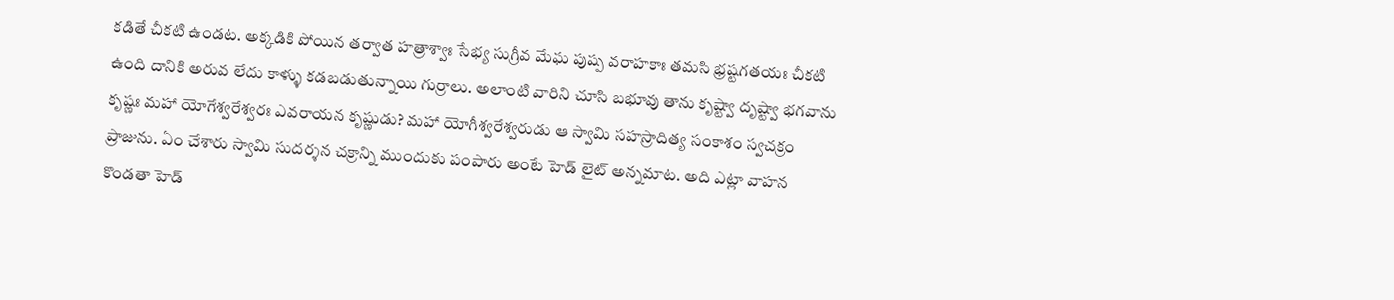కడితే చీకటి ఉండట. అక్కడికి పోయిన తర్వాత హత్రాశ్వాః సేభ్య సుగ్రీవ మేఘ పుష్ప వరాహకాః తమసి భ్రష్టగతయః చీకటి ఉంది దానికి అరువ లేదు కాళ్ళు కడబడుతున్నాయి గుర్రాలు. అలాంటి వారిని చూసి బభూవు తాను కృష్ట్వా దృష్ట్వా భగవాను కృష్ణః మహా యోగేశ్వరేశ్వరః ఎవరాయన కృష్ణుడు? మహా యోగీశ్వరేశ్వరుడు ఆ స్వామి సహస్రాదిత్య సంకాశం స్వచక్రం ప్రాజును. ఏం చేశారు స్వామి సుదర్శన చక్రాన్ని ముందుకు పంపారు అంటే హెడ్ లైట్ అన్నమాట. అది ఎట్లా వాహన కొండతా హెడ్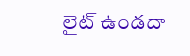లైట్ ఉండదా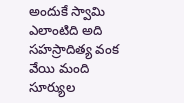అందుకే స్వామి ఎలాంటిది అది సహస్రాదిత్య వంక వేయి మంది సూర్యుల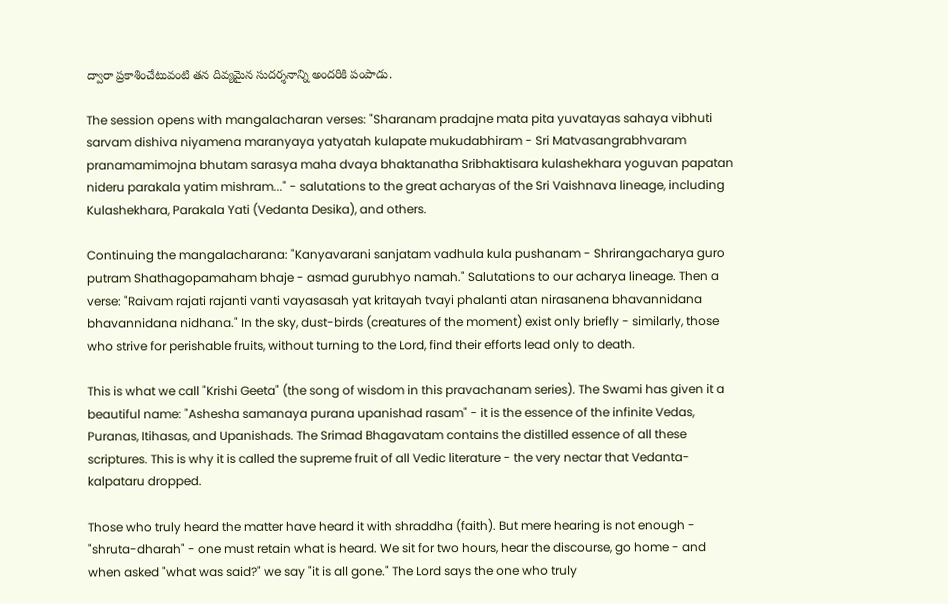ద్వారా ప్రకాశించేటువంటి తన దివ్యమైన సుదర్శనాన్ని అందరికి పంపాడు.

The session opens with mangalacharan verses: "Sharanam pradajne mata pita yuvatayas sahaya vibhuti sarvam dishiva niyamena maranyaya yatyatah kulapate mukudabhiram - Sri Matvasangrabhvaram pranamamimojna bhutam sarasya maha dvaya bhaktanatha Sribhaktisara kulashekhara yoguvan papatan nideru parakala yatim mishram..." - salutations to the great acharyas of the Sri Vaishnava lineage, including Kulashekhara, Parakala Yati (Vedanta Desika), and others.

Continuing the mangalacharana: "Kanyavarani sanjatam vadhula kula pushanam - Shrirangacharya guro putram Shathagopamaham bhaje - asmad gurubhyo namah." Salutations to our acharya lineage. Then a verse: "Raivam rajati rajanti vanti vayasasah yat kritayah tvayi phalanti atan nirasanena bhavannidana bhavannidana nidhana." In the sky, dust-birds (creatures of the moment) exist only briefly - similarly, those who strive for perishable fruits, without turning to the Lord, find their efforts lead only to death.

This is what we call "Krishi Geeta" (the song of wisdom in this pravachanam series). The Swami has given it a beautiful name: "Ashesha samanaya purana upanishad rasam" - it is the essence of the infinite Vedas, Puranas, Itihasas, and Upanishads. The Srimad Bhagavatam contains the distilled essence of all these scriptures. This is why it is called the supreme fruit of all Vedic literature - the very nectar that Vedanta-kalpataru dropped.

Those who truly heard the matter have heard it with shraddha (faith). But mere hearing is not enough - "shruta-dharah" - one must retain what is heard. We sit for two hours, hear the discourse, go home - and when asked "what was said?" we say "it is all gone." The Lord says the one who truly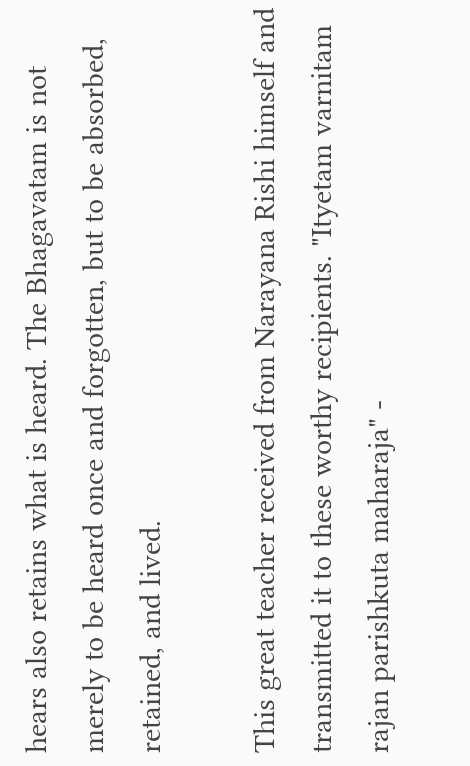hears also retains what is heard. The Bhagavatam is not merely to be heard once and forgotten, but to be absorbed, retained, and lived.

This great teacher received from Narayana Rishi himself and transmitted it to these worthy recipients. "Ityetam varnitam rajan parishkuta maharaja" -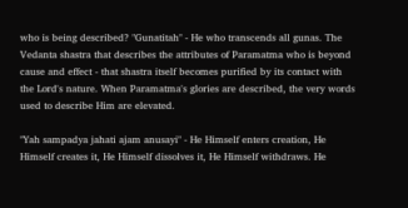who is being described? "Gunatitah" - He who transcends all gunas. The Vedanta shastra that describes the attributes of Paramatma who is beyond cause and effect - that shastra itself becomes purified by its contact with the Lord's nature. When Paramatma's glories are described, the very words used to describe Him are elevated.

"Yah sampadya jahati ajam anusayi" - He Himself enters creation, He Himself creates it, He Himself dissolves it, He Himself withdraws. He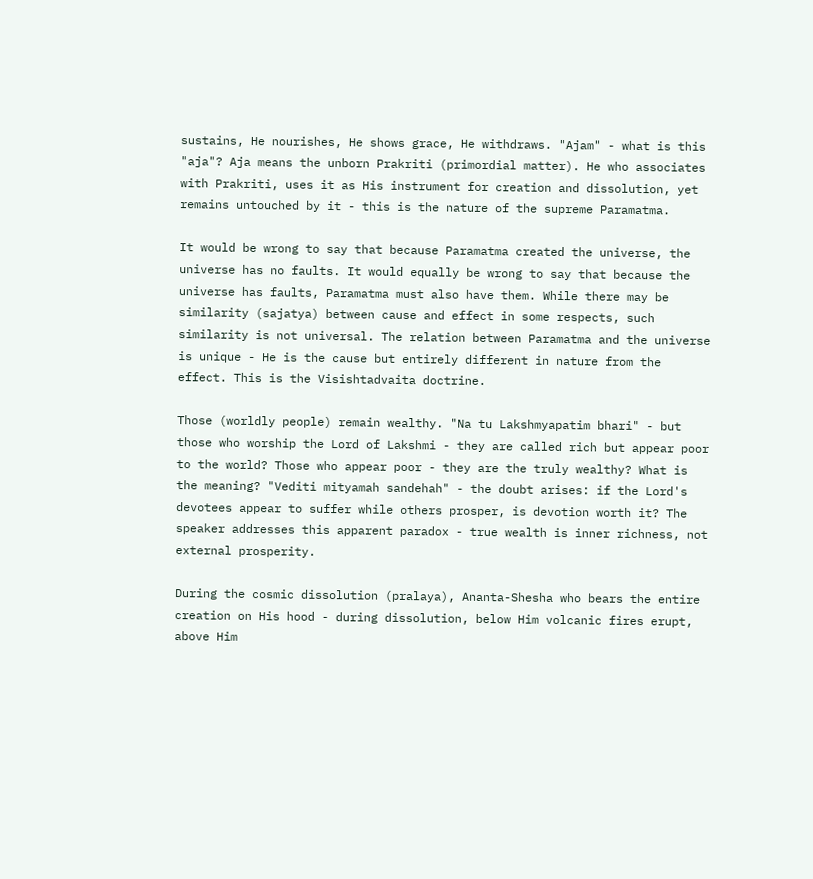sustains, He nourishes, He shows grace, He withdraws. "Ajam" - what is this "aja"? Aja means the unborn Prakriti (primordial matter). He who associates with Prakriti, uses it as His instrument for creation and dissolution, yet remains untouched by it - this is the nature of the supreme Paramatma.

It would be wrong to say that because Paramatma created the universe, the universe has no faults. It would equally be wrong to say that because the universe has faults, Paramatma must also have them. While there may be similarity (sajatya) between cause and effect in some respects, such similarity is not universal. The relation between Paramatma and the universe is unique - He is the cause but entirely different in nature from the effect. This is the Visishtadvaita doctrine.

Those (worldly people) remain wealthy. "Na tu Lakshmyapatim bhari" - but those who worship the Lord of Lakshmi - they are called rich but appear poor to the world? Those who appear poor - they are the truly wealthy? What is the meaning? "Vediti mityamah sandehah" - the doubt arises: if the Lord's devotees appear to suffer while others prosper, is devotion worth it? The speaker addresses this apparent paradox - true wealth is inner richness, not external prosperity.

During the cosmic dissolution (pralaya), Ananta-Shesha who bears the entire creation on His hood - during dissolution, below Him volcanic fires erupt, above Him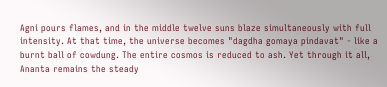Agni pours flames, and in the middle twelve suns blaze simultaneously with full intensity. At that time, the universe becomes "dagdha gomaya pindavat" - like a burnt ball of cowdung. The entire cosmos is reduced to ash. Yet through it all, Ananta remains the steady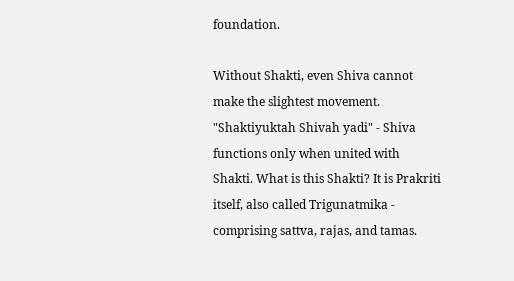foundation.

Without Shakti, even Shiva cannot make the slightest movement. "Shaktiyuktah Shivah yadi" - Shiva functions only when united with Shakti. What is this Shakti? It is Prakriti itself, also called Trigunatmika - comprising sattva, rajas, and tamas.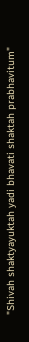"Shivah shaktyayuktah yadi bhavati shaktah prabhavitum"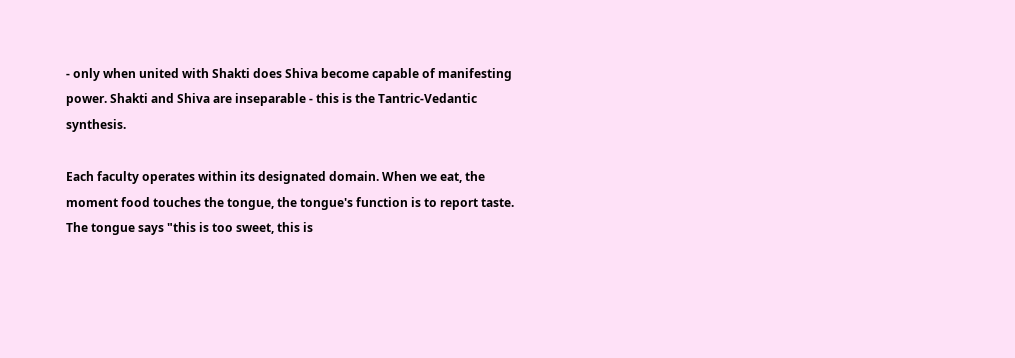- only when united with Shakti does Shiva become capable of manifesting power. Shakti and Shiva are inseparable - this is the Tantric-Vedantic synthesis.

Each faculty operates within its designated domain. When we eat, the moment food touches the tongue, the tongue's function is to report taste. The tongue says "this is too sweet, this is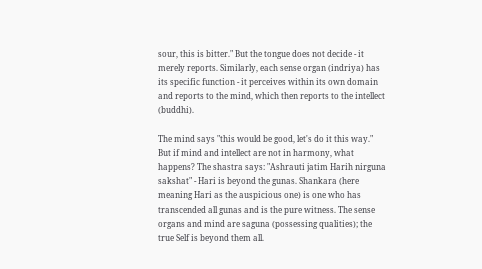sour, this is bitter." But the tongue does not decide - it merely reports. Similarly, each sense organ (indriya) has its specific function - it perceives within its own domain and reports to the mind, which then reports to the intellect (buddhi).

The mind says "this would be good, let's do it this way." But if mind and intellect are not in harmony, what happens? The shastra says: "Ashrauti jatim Harih nirguna sakshat" - Hari is beyond the gunas. Shankara (here meaning Hari as the auspicious one) is one who has transcended all gunas and is the pure witness. The sense organs and mind are saguna (possessing qualities); the true Self is beyond them all.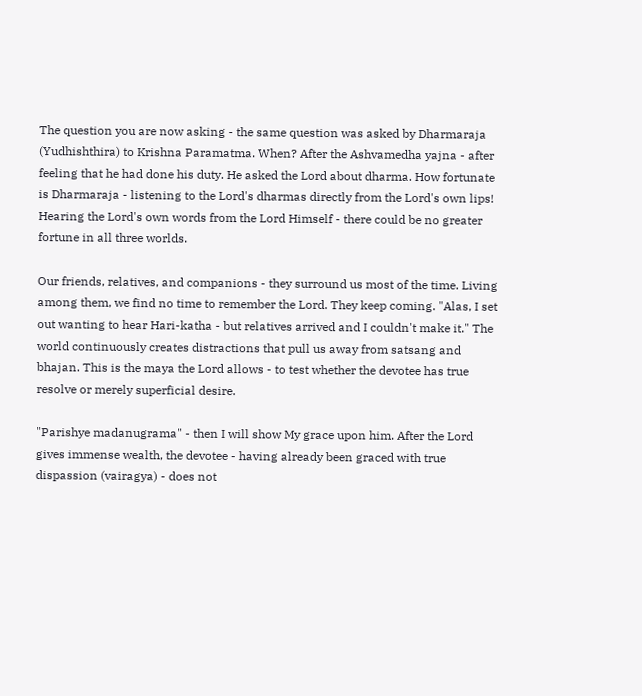The question you are now asking - the same question was asked by Dharmaraja (Yudhishthira) to Krishna Paramatma. When? After the Ashvamedha yajna - after feeling that he had done his duty. He asked the Lord about dharma. How fortunate is Dharmaraja - listening to the Lord's dharmas directly from the Lord's own lips! Hearing the Lord's own words from the Lord Himself - there could be no greater fortune in all three worlds.

Our friends, relatives, and companions - they surround us most of the time. Living among them, we find no time to remember the Lord. They keep coming. "Alas, I set out wanting to hear Hari-katha - but relatives arrived and I couldn't make it." The world continuously creates distractions that pull us away from satsang and bhajan. This is the maya the Lord allows - to test whether the devotee has true resolve or merely superficial desire.

"Parishye madanugrama" - then I will show My grace upon him. After the Lord gives immense wealth, the devotee - having already been graced with true dispassion (vairagya) - does not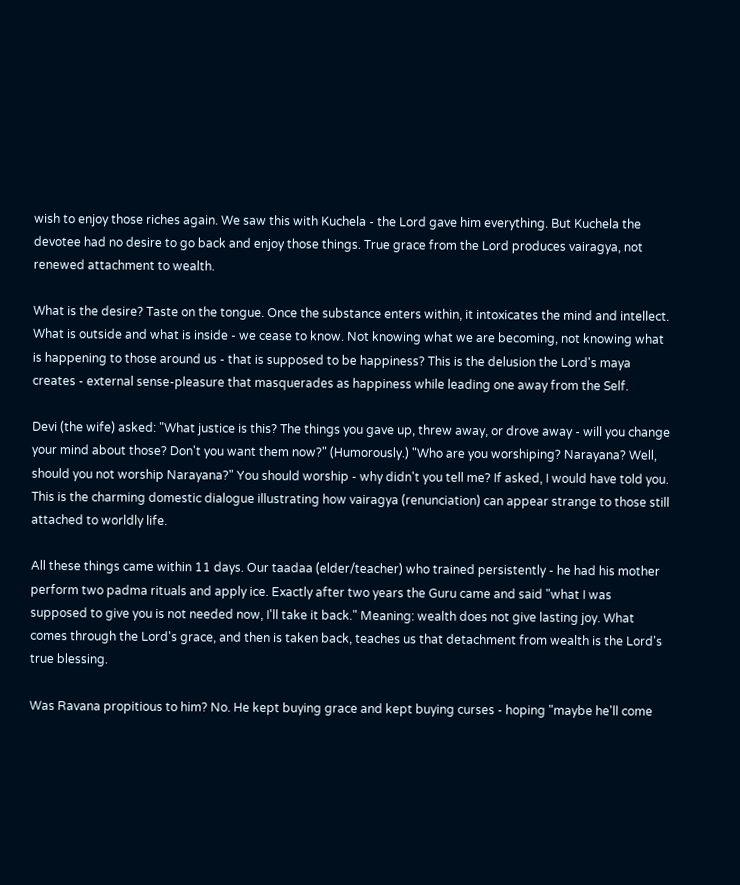wish to enjoy those riches again. We saw this with Kuchela - the Lord gave him everything. But Kuchela the devotee had no desire to go back and enjoy those things. True grace from the Lord produces vairagya, not renewed attachment to wealth.

What is the desire? Taste on the tongue. Once the substance enters within, it intoxicates the mind and intellect. What is outside and what is inside - we cease to know. Not knowing what we are becoming, not knowing what is happening to those around us - that is supposed to be happiness? This is the delusion the Lord's maya creates - external sense-pleasure that masquerades as happiness while leading one away from the Self.

Devi (the wife) asked: "What justice is this? The things you gave up, threw away, or drove away - will you change your mind about those? Don't you want them now?" (Humorously.) "Who are you worshiping? Narayana? Well, should you not worship Narayana?" You should worship - why didn't you tell me? If asked, I would have told you. This is the charming domestic dialogue illustrating how vairagya (renunciation) can appear strange to those still attached to worldly life.

All these things came within 11 days. Our taadaa (elder/teacher) who trained persistently - he had his mother perform two padma rituals and apply ice. Exactly after two years the Guru came and said "what I was supposed to give you is not needed now, I'll take it back." Meaning: wealth does not give lasting joy. What comes through the Lord's grace, and then is taken back, teaches us that detachment from wealth is the Lord's true blessing.

Was Ravana propitious to him? No. He kept buying grace and kept buying curses - hoping "maybe he'll come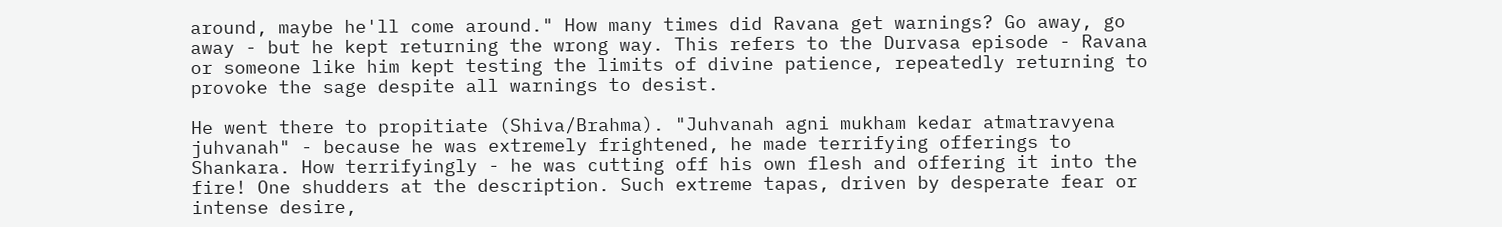around, maybe he'll come around." How many times did Ravana get warnings? Go away, go away - but he kept returning the wrong way. This refers to the Durvasa episode - Ravana or someone like him kept testing the limits of divine patience, repeatedly returning to provoke the sage despite all warnings to desist.

He went there to propitiate (Shiva/Brahma). "Juhvanah agni mukham kedar atmatravyena juhvanah" - because he was extremely frightened, he made terrifying offerings to Shankara. How terrifyingly - he was cutting off his own flesh and offering it into the fire! One shudders at the description. Such extreme tapas, driven by desperate fear or intense desire,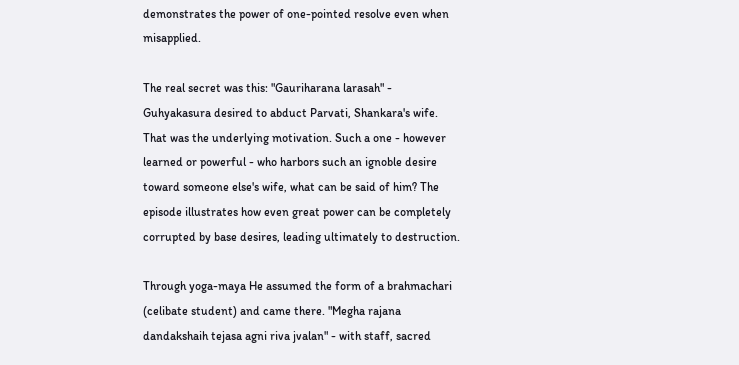demonstrates the power of one-pointed resolve even when misapplied.

The real secret was this: "Gauriharana larasah" - Guhyakasura desired to abduct Parvati, Shankara's wife. That was the underlying motivation. Such a one - however learned or powerful - who harbors such an ignoble desire toward someone else's wife, what can be said of him? The episode illustrates how even great power can be completely corrupted by base desires, leading ultimately to destruction.

Through yoga-maya He assumed the form of a brahmachari (celibate student) and came there. "Megha rajana dandakshaih tejasa agni riva jvalan" - with staff, sacred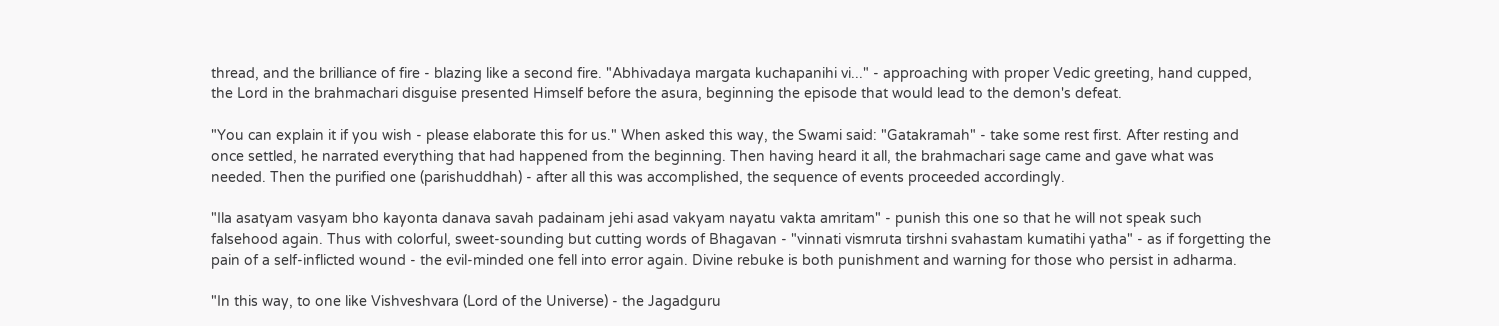thread, and the brilliance of fire - blazing like a second fire. "Abhivadaya margata kuchapanihi vi..." - approaching with proper Vedic greeting, hand cupped, the Lord in the brahmachari disguise presented Himself before the asura, beginning the episode that would lead to the demon's defeat.

"You can explain it if you wish - please elaborate this for us." When asked this way, the Swami said: "Gatakramah" - take some rest first. After resting and once settled, he narrated everything that had happened from the beginning. Then having heard it all, the brahmachari sage came and gave what was needed. Then the purified one (parishuddhah) - after all this was accomplished, the sequence of events proceeded accordingly.

"Ila asatyam vasyam bho kayonta danava savah padainam jehi asad vakyam nayatu vakta amritam" - punish this one so that he will not speak such falsehood again. Thus with colorful, sweet-sounding but cutting words of Bhagavan - "vinnati vismruta tirshni svahastam kumatihi yatha" - as if forgetting the pain of a self-inflicted wound - the evil-minded one fell into error again. Divine rebuke is both punishment and warning for those who persist in adharma.

"In this way, to one like Vishveshvara (Lord of the Universe) - the Jagadguru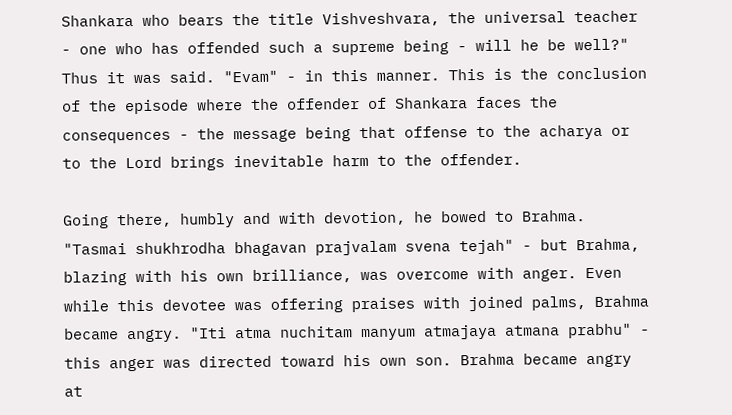Shankara who bears the title Vishveshvara, the universal teacher - one who has offended such a supreme being - will he be well?" Thus it was said. "Evam" - in this manner. This is the conclusion of the episode where the offender of Shankara faces the consequences - the message being that offense to the acharya or to the Lord brings inevitable harm to the offender.

Going there, humbly and with devotion, he bowed to Brahma. "Tasmai shukhrodha bhagavan prajvalam svena tejah" - but Brahma, blazing with his own brilliance, was overcome with anger. Even while this devotee was offering praises with joined palms, Brahma became angry. "Iti atma nuchitam manyum atmajaya atmana prabhu" - this anger was directed toward his own son. Brahma became angry at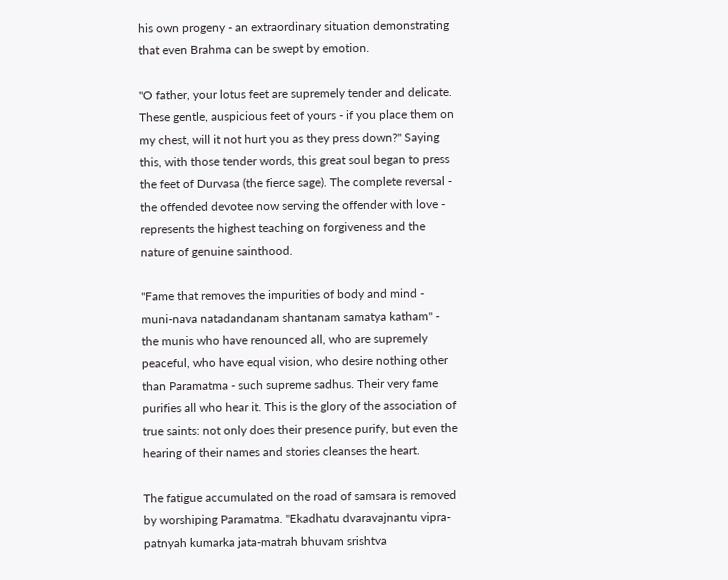his own progeny - an extraordinary situation demonstrating that even Brahma can be swept by emotion.

"O father, your lotus feet are supremely tender and delicate. These gentle, auspicious feet of yours - if you place them on my chest, will it not hurt you as they press down?" Saying this, with those tender words, this great soul began to press the feet of Durvasa (the fierce sage). The complete reversal - the offended devotee now serving the offender with love - represents the highest teaching on forgiveness and the nature of genuine sainthood.

"Fame that removes the impurities of body and mind - muni-nava natadandanam shantanam samatya katham" - the munis who have renounced all, who are supremely peaceful, who have equal vision, who desire nothing other than Paramatma - such supreme sadhus. Their very fame purifies all who hear it. This is the glory of the association of true saints: not only does their presence purify, but even the hearing of their names and stories cleanses the heart.

The fatigue accumulated on the road of samsara is removed by worshiping Paramatma. "Ekadhatu dvaravajnantu vipra-patnyah kumarka jata-matrah bhuvam srishtva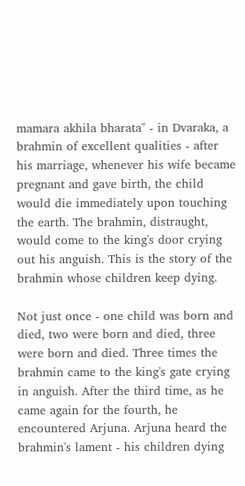mamara akhila bharata" - in Dvaraka, a brahmin of excellent qualities - after his marriage, whenever his wife became pregnant and gave birth, the child would die immediately upon touching the earth. The brahmin, distraught, would come to the king's door crying out his anguish. This is the story of the brahmin whose children keep dying.

Not just once - one child was born and died, two were born and died, three were born and died. Three times the brahmin came to the king's gate crying in anguish. After the third time, as he came again for the fourth, he encountered Arjuna. Arjuna heard the brahmin's lament - his children dying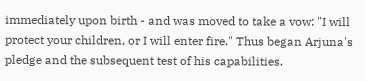immediately upon birth - and was moved to take a vow: "I will protect your children, or I will enter fire." Thus began Arjuna's pledge and the subsequent test of his capabilities.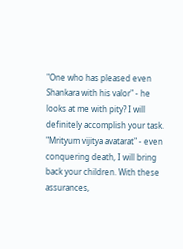"One who has pleased even Shankara with his valor" - he looks at me with pity? I will definitely accomplish your task. "Mrityum vijitya avatarat" - even conquering death, I will bring back your children. With these assurances,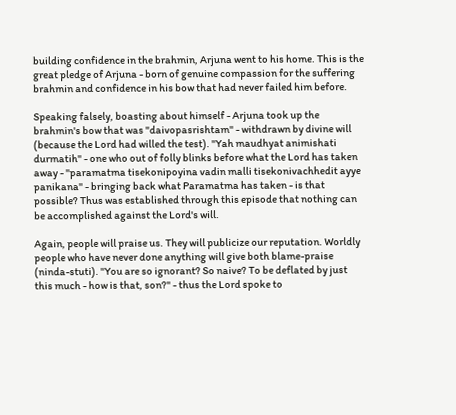building confidence in the brahmin, Arjuna went to his home. This is the great pledge of Arjuna - born of genuine compassion for the suffering brahmin and confidence in his bow that had never failed him before.

Speaking falsely, boasting about himself - Arjuna took up the brahmin's bow that was "daivopasrishtam" - withdrawn by divine will (because the Lord had willed the test). "Yah maudhyat animishati durmatih" - one who out of folly blinks before what the Lord has taken away - "paramatma tisekonipoyina vadin malli tisekonivachhedit ayye panikana" - bringing back what Paramatma has taken - is that possible? Thus was established through this episode that nothing can be accomplished against the Lord's will.

Again, people will praise us. They will publicize our reputation. Worldly people who have never done anything will give both blame-praise (ninda-stuti). "You are so ignorant? So naive? To be deflated by just this much - how is that, son?" - thus the Lord spoke to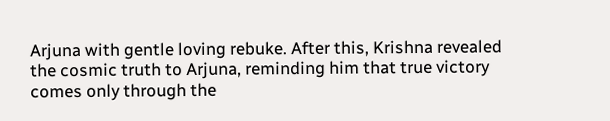Arjuna with gentle loving rebuke. After this, Krishna revealed the cosmic truth to Arjuna, reminding him that true victory comes only through the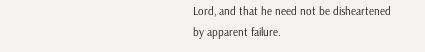Lord, and that he need not be disheartened by apparent failure.